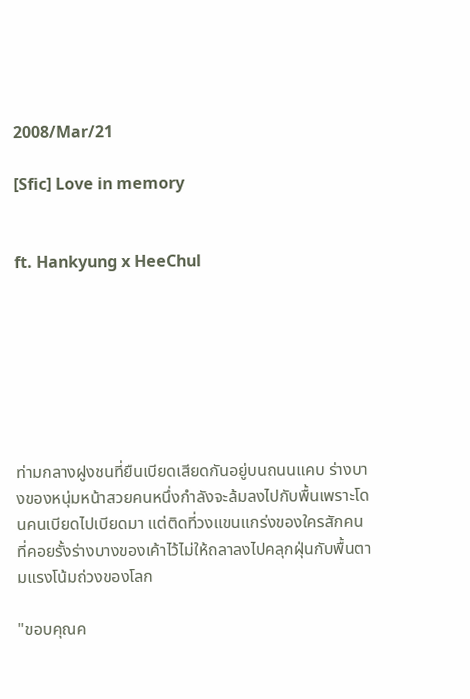2008/Mar/21

[Sfic] Love in memory


ft. Hankyung x HeeChul







ท่ามกลางฝูงชนที่ยืนเบียดเสียดกันอยู่บนถนนแคบ ร่างบางของหนุ่มหน้าสวยคนหนึ่งกำลังจะล้มลงไปกับพื้นเพราะโดนคนเบียดไปเบียดมา แต่ติดที่วงแขนแกร่งของใครสักคนที่คอยรั้งร่างบางของเค้าไว้ไม่ให้ถลาลงไปคลุกฝุ่นกับพื้นตามแรงโน้มถ่วงของโลก

"ขอบคุณค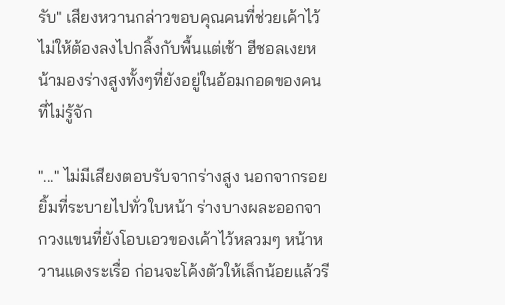รับ" เสียงหวานกล่าวขอบคุณคนที่ช่วยเค้าไว้ไม่ให้ต้องลงไปกลิ้งกับพื้นแต่เช้า ฮีชอลเงยหน้ามองร่างสูงทั้งๆที่ยังอยู่ในอ้อมกอดของคนที่ไม่รู้จัก

"..." ไม่มีเสียงตอบรับจากร่างสูง นอกจากรอยยิ้มที่ระบายไปทั่วใบหน้า ร่างบางผละออกจากวงแขนที่ยังโอบเอวของเค้าไว้หลวมๆ หน้าหวานแดงระเรื่อ ก่อนจะโค้งตัวให้เล็กน้อยแล้วรี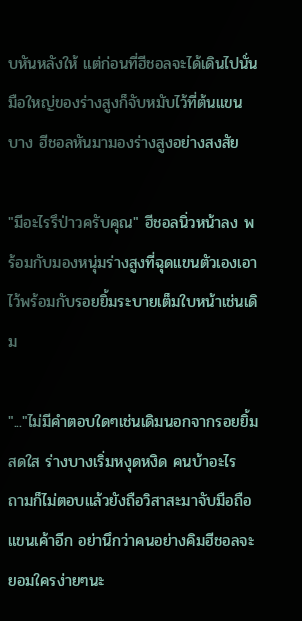บหันหลังให้ แต่ก่อนที่ฮีชอลจะได้เดินไปนั่น มือใหญ่ของร่างสูงก็จับหมับไว้ที่ต้นแขนบาง ฮีชอลหันมามองร่างสูงอย่างสงสัย

"มีอะไรรึป่าวครับคุณ" ฮีชอลนิ่วหน้าลง พร้อมกับมองหนุ่มร่างสูงที่ฉุดแขนตัวเองเอาไว้พร้อมกับรอยยิ้มระบายเต็มใบหน้าเช่นเดิม

"..."ไม่มีคำตอบใดๆเช่นเดิมนอกจากรอยยิ้มสดใส ร่างบางเริ่มหงุดหงิด คนบ้าอะไร ถามก็ไม่ตอบแล้วยังถือวิสาสะมาจับมือถือแขนเค้าอีก อย่านึกว่าคนอย่างคิมฮีชอลจะยอมใครง่ายๆนะ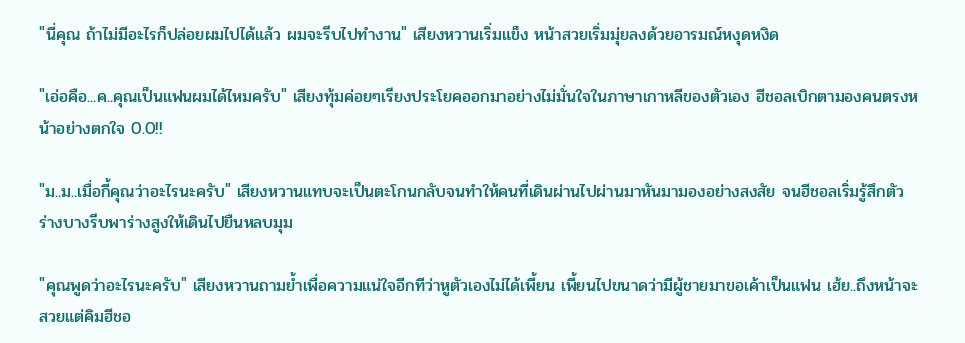"นี่คุณ ถ้าไม่มีอะไรก็ปล่อยผมไปได้แล้ว ผมจะรีบไปทำงาน" เสียงหวานเริ่มแข็ง หน้าสวยเริ่มมุ่ยลงด้วยอารมณ์หงุดหงิด

"เอ่อคือ...ค..คุณเป็นแฟนผมได้ไหมครับ" เสียงทุ้มค่อยๆเรียงประโยคออกมาอย่างไม่มั่นใจในภาษาเกาหลีของตัวเอง ฮีชอลเบิกตามองคนตรงหน้าอย่างตกใจ 0.0!!

"ม..ม..เมื่อกี้คุณว่าอะไรนะครับ" เสียงหวานแทบจะเป็นตะโกนกลับจนทำให้คนที่เดินผ่านไปผ่านมาหันมามองอย่างสงสัย จนฮีชอลเริ่มรู้สึกตัว ร่างบางรีบพาร่างสูงให้เดินไปยืนหลบมุม

"คุณพูดว่าอะไรนะครับ" เสียงหวานถามย้ำเพื่อความแน่ใจอีกทีว่าหูตัวเองไม่ได้เพี้ยน เพี้ยนไปขนาดว่ามีผู้ชายมาขอเค้าเป็นแฟน เฮ้ย..ถึงหน้าจะสวยแต่คิมฮีชอ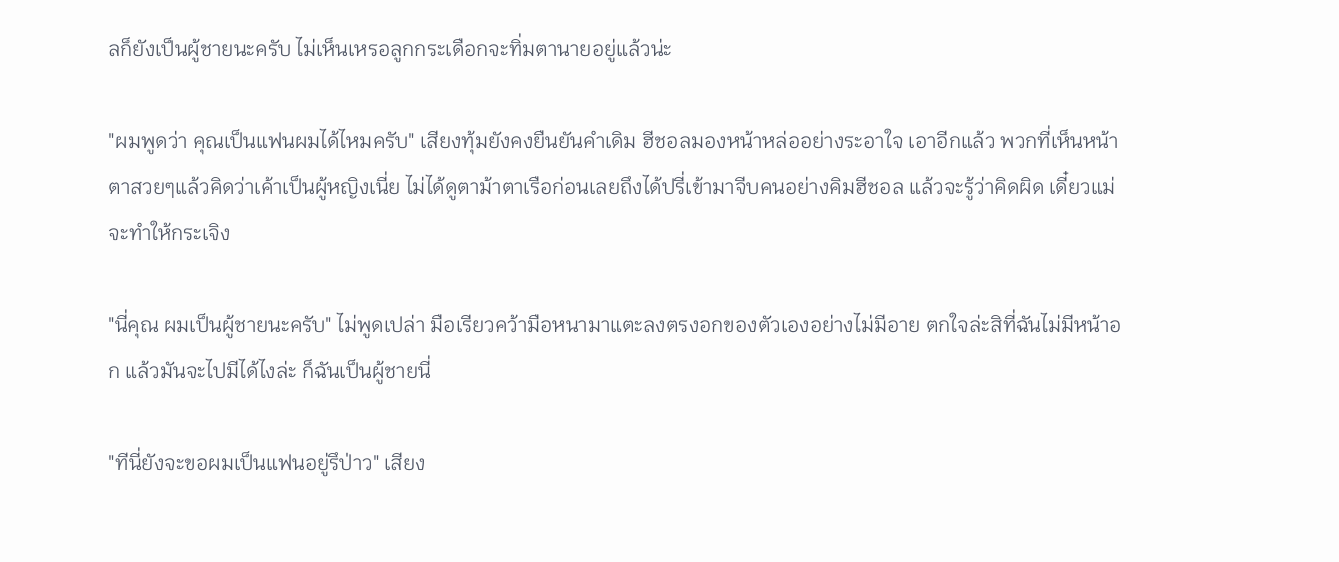ลก็ยังเป็นผู้ชายนะครับ ไม่เห็นเหรอลูกกระเดือกจะทิ่มตานายอยู่แล้วน่ะ

"ผมพูดว่า คุณเป็นแฟนผมได้ไหมครับ" เสียงทุ้มยังคงยืนยันคำเดิม ฮีชอลมองหน้าหล่ออย่างระอาใจ เอาอีกแล้ว พวกที่เห็นหน้าตาสวยๆแล้วคิดว่าเค้าเป็นผู้หญิงเนี่ย ไม่ได้ดูตาม้าตาเรือก่อนเลยถึงได้ปรี่เข้ามาจีบคนอย่างคิมฮีชอล แล้วจะรู้ว่าคิดผิด เดี๋ยวแม่จะทำให้กระเจิง

"นี่คุณ ผมเป็นผู้ชายนะครับ" ไม่พูดเปล่า มือเรียวคว้ามือหนามาแตะลงตรงอกของตัวเองอย่างไม่มีอาย ตกใจล่ะสิที่ฉันไม่มีหน้าอก แล้วมันจะไปมีได้ไงล่ะ ก็ฉันเป็นผู้ชายนี่

"ทีนี่ยังจะขอผมเป็นแฟนอยู่รึป่าว" เสียง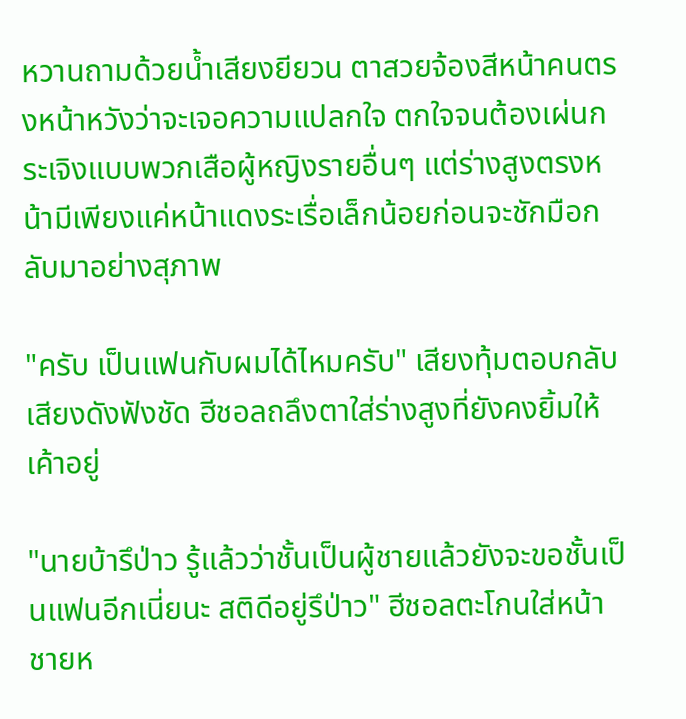หวานถามด้วยน้ำเสียงยียวน ตาสวยจ้องสีหน้าคนตรงหน้าหวังว่าจะเจอความแปลกใจ ตกใจจนต้องเผ่นกระเจิงแบบพวกเสือผู้หญิงรายอื่นๆ แต่ร่างสูงตรงหน้ามีเพียงแค่หน้าแดงระเรื่อเล็กน้อยก่อนจะชักมือกลับมาอย่างสุภาพ

"ครับ เป็นแฟนกับผมได้ไหมครับ" เสียงทุ้มตอบกลับเสียงดังฟังชัด ฮีชอลถลึงตาใส่ร่างสูงที่ยังคงยิ้มให้เค้าอยู่

"นายบ้ารึป่าว รู้แล้วว่าชั้นเป็นผู้ชายแล้วยังจะขอชั้นเป็นแฟนอีกเนี่ยนะ สติดีอยู่รึป่าว" ฮีชอลตะโกนใส่หน้าชายห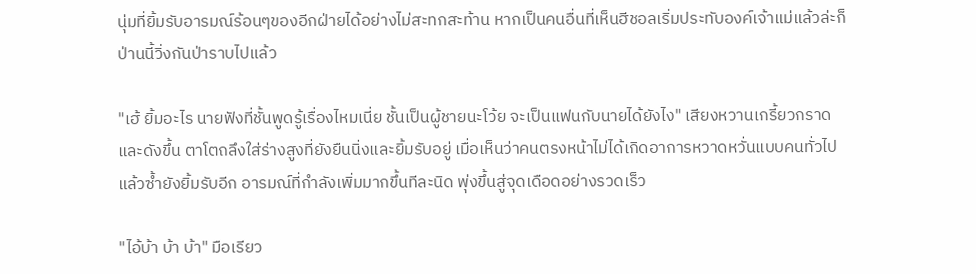นุ่มที่ยิ้มรับอารมณ์ร้อนๆของอีกฝ่ายได้อย่างไม่สะทกสะท้าน หากเป็นคนอื่นที่เห็นฮีชอลเริ่มประทับองค์เจ้าแม่แล้วล่ะก็ ป่านนี้วิ่งกันป่าราบไปแล้ว

"เฮ้ ยิ้มอะไร นายฟังที่ชั้นพูดรู้เรื่องไหมเนี่ย ชั้นเป็นผู้ชายนะโว้ย จะเป็นแฟนกับนายได้ยังไง" เสียงหวานเกรี้ยวกราดและดังขึ้น ตาโตถลึงใส่ร่างสูงที่ยังยืนนิ่งและยิ้มรับอยู่ เมื่อเห็นว่าคนตรงหน้าไม่ได้เกิดอาการหวาดหวั่นแบบคนทั่วไปแล้วซ้ำยังยิ้มรับอีก อารมณ์ที่กำลังเพิ่มมากขึ้นทีละนิด พุ่งขึ้นสู่จุดเดือดอย่างรวดเร็ว

"ไอ้บ้า บ้า บ้า" มือเรียว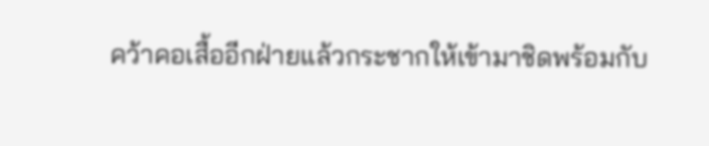คว้าคอเสื้ออีกฝ่ายแล้วกระชากให้เข้ามาชิดพร้อมกับ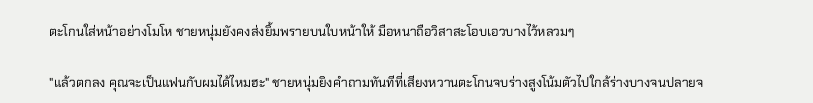ตะโกนใส่หน้าอย่างโมโห ชายหนุ่มยังคงส่งยิ้มพรายบนใบหน้าให้ มือหนาถือวิสาสะโอบเอวบางไว้หลวมๆ

"แล้วตกลง คุณจะเป็นแฟนกับผมได้ไหมฮะ" ชายหนุ่มยิงคำถามทันทีที่เสียงหวานตะโกนจบร่างสูงโน้มตัวไปใกล้ร่างบางจนปลายจ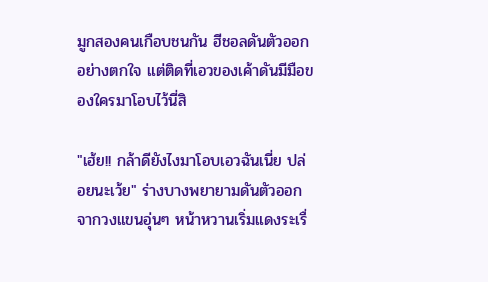มูกสองคนเกือบชนกัน ฮีชอลดันตัวออกอย่างตกใจ แต่ติดที่เอวของเค้าดันมีมือของใครมาโอบไว้นี่สิ

"เฮ้ย!! กล้าดียังไงมาโอบเอวฉันเนี่ย ปล่อยนะเว้ย" ร่างบางพยายามดันตัวออกจากวงแขนอุ่นๆ หน้าหวานเริ่มแดงระเรื่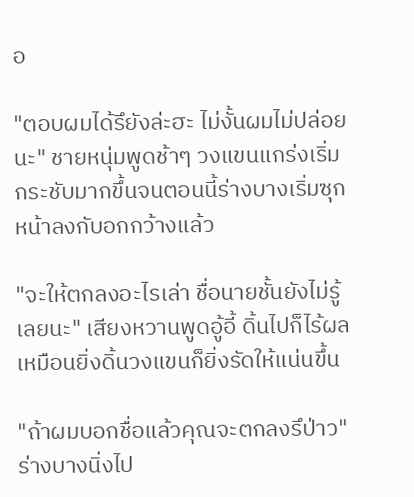อ

"ตอบผมได้รึยังล่ะฮะ ไม่งั้นผมไม่ปล่อยนะ" ชายหนุ่มพูดช้าๆ วงแขนแกร่งเริ่มกระชับมากขึ้นจนตอนนี้ร่างบางเริ่มซุกหน้าลงกับอกกว้างแล้ว

"จะให้ตกลงอะไรเล่า ชื่อนายชั้นยังไม่รู้เลยนะ" เสียงหวานพูดอู้อี้ ดิ้นไปก็ไร้ผลเหมือนยิ่งดิ้นวงแขนก็ยิ่งรัดให้แน่นขึ้น

"ถ้าผมบอกชื่อแล้วคุณจะตกลงรึป่าว" ร่างบางนิ่งไป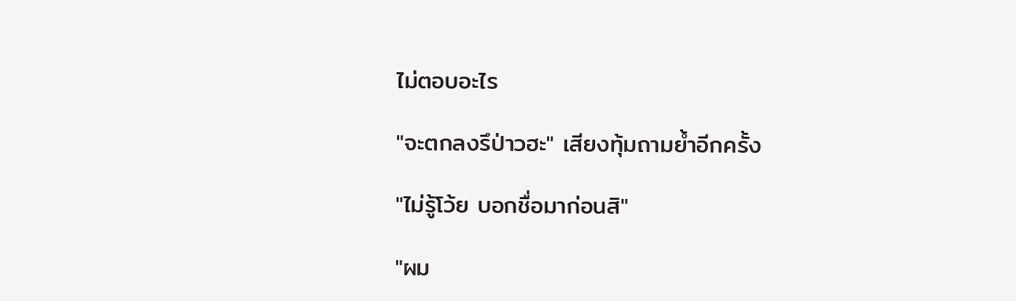ไม่ตอบอะไร

"จะตกลงรึป่าวฮะ" เสียงทุ้มถามย้ำอีกครั้ง

"ไม่รู้โว้ย บอกชื่อมาก่อนสิ"

"ผม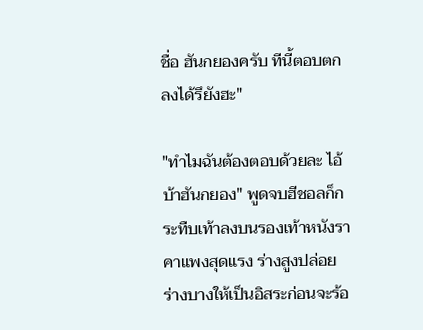ชื่อ ฮันกยองครับ ทีนี้ตอบตกลงได้รึยังฮะ"

"ทำไมฉันต้องตอบด้วยละ ไอ้บ้าฮันกยอง" พูดจบฮีชอลก็กระทืบเท้าลงบนรองเท้าหนังราคาแพงสุดแรง ร่างสูงปล่อยร่างบางให้เป็นอิสระก่อนจะร้อ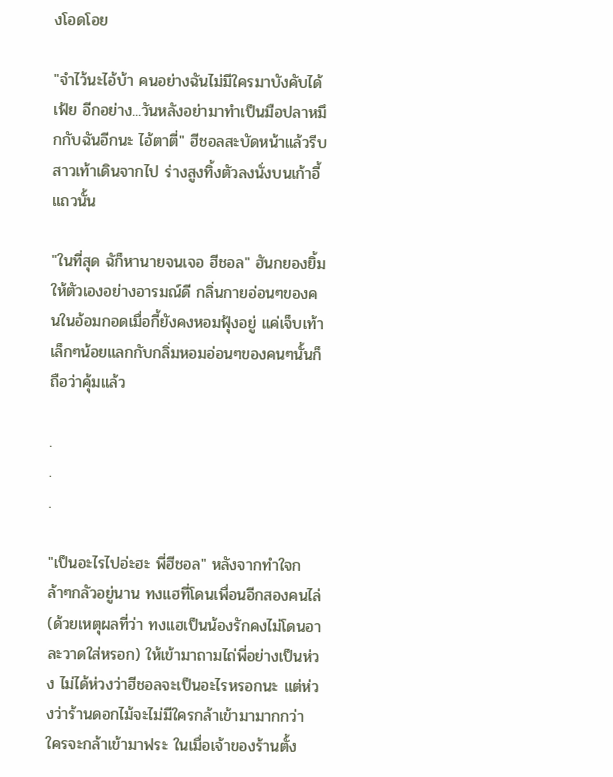งโอดโอย

"จำไว้นะไอ้บ้า คนอย่างฉันไม่มีใครมาบังคับได้เฟ้ย อีกอย่าง...วันหลังอย่ามาทำเป็นมือปลาหมึกกับฉันอีกนะ ไอ้ตาตี่" ฮีชอลสะบัดหน้าแล้วรีบสาวเท้าเดินจากไป ร่างสูงทิ้งตัวลงนั่งบนเก้าอี้แถวนั้น

"ในที่สุด ฉัก็หานายจนเจอ ฮีชอล" ฮันกยองยิ้มให้ตัวเองอย่างอารมณ์ดี กลิ่นกายอ่อนๆของคนในอ้อมกอดเมื่อกี้ยังคงหอมฟุ้งอยู่ แค่เจ็บเท้าเล็กๆน้อยแลกกับกลิ่มหอมอ่อนๆของคนๆนั้นก็ถือว่าคุ้มแล้ว

.
.
.

"เป็นอะไรไปอ่ะฮะ พี่ฮีชอล" หลังจากทำใจกล้าๆกลัวอยู่นาน ทงแฮที่โดนเพื่อนอีกสองคนไล่ (ด้วยเหตุผลที่ว่า ทงแฮเป็นน้องรักคงไม่โดนอาละวาดใส่หรอก) ให้เข้ามาถามไถ่พี่อย่างเป็นห่วง ไม่ได้ห่วงว่าฮีชอลจะเป็นอะไรหรอกนะ แต่ห่วงว่าร้านดอกไม้จะไม่มีใครกล้าเข้ามามากกว่า ใครจะกล้าเข้ามาฟระ ในเมื่อเจ้าของร้านตั้ง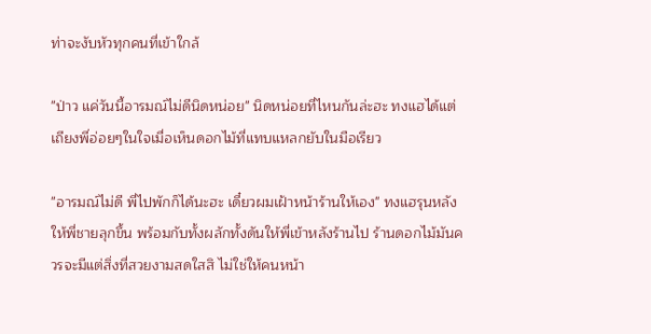ท่าจะงับหัวทุกคนที่เข้าใกล้

"ป่าว แค่วันนี้อารมณ์ไม่ดีนิดหน่อย" นิดหน่อยที่ไหนกันล่ะฮะ ทงแฮได้แต่เถียงพี่อ่อยๆในใจเมื่อเห็นดอกไม้ที่แทบแหลกยับในมือเรียว

"อารมณ์ไม่ดี พี่ไปพักก็ได้นะฮะ เดี๋ยวผมเฝ้าหน้าร้านให้เอง" ทงแฮรุนหลังให้พี่ชายลุกขึ้น พร้อมกับทั้งผลักทั้งดันให้พี่เข้าหลังร้านไป ร้านดอกไม้มันควรจะมีแต่สิ่งที่สวยงามสดใสสิ ไม่ใช่ให้คนหน้า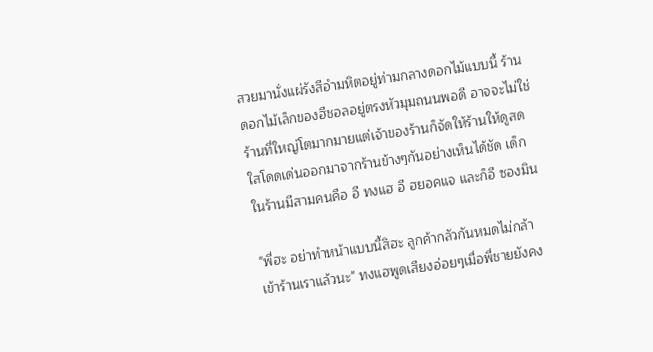สวยมานั่งแผ่รังสีอำมหิตอยู่ท่ามกลางดอกไม้แบบนี้ ร้านดอกไม้เล็กของฮีชอลอยู่ตรงหัวมุมถนนพอดี อาจจะไม่ใช่ร้านที่ใหญ่โตมากมายแต่เจ้าของร้านก็จัดให้ร้านให้ดูสดใสโดดเด่นออกมาจากร้านข้างๆกันอย่างเห็นได้ชัด เด็กในร้านมีสามคนคือ อี ทงแฮ อี ฮยอคแจ และก็อี ซองมิน

"พี่ฮะ อย่าทำหน้าแบบนี้สิฮะ ลูกค้ากลัวกันหมดไม่กล้าเข้าร้านเราแล้วนะ" ทงแฮพูดเสียงอ่อยๆเมื่อพี่ชายยังคง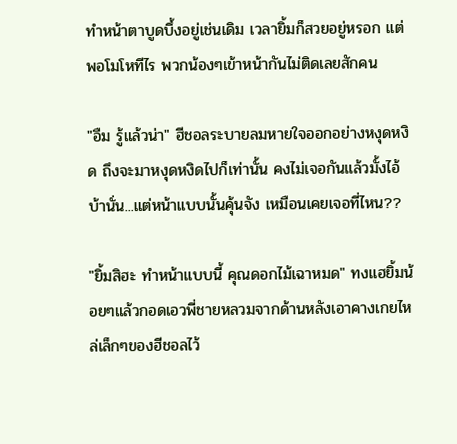ทำหน้าตาบูดบึ้งอยู่เช่นเดิม เวลายิ้มก็สวยอยู่หรอก แต่พอโมโหทีไร พวกน้องๆเข้าหน้ากันไม่ติดเลยสักคน

"อืม รู้แล้วน่า" ฮีชอลระบายลมหายใจออกอย่างหงุดหงิด ถึงจะมาหงุดหงิดไปก็เท่านั้น คงไม่เจอกันแล้วมั้งไอ้บ้านั่น...แต่หน้าแบบนั้นคุ้นจัง เหมือนเคยเจอที่ไหน??

"ยิ้มสิฮะ ทำหน้าแบบนี้ คุณดอกไม้เฉาหมด" ทงแฮยิ้มน้อยๆแล้วกอดเอวพี่ชายหลวมจากด้านหลังเอาคางเกยไหล่เล็กๆของฮีชอลไว้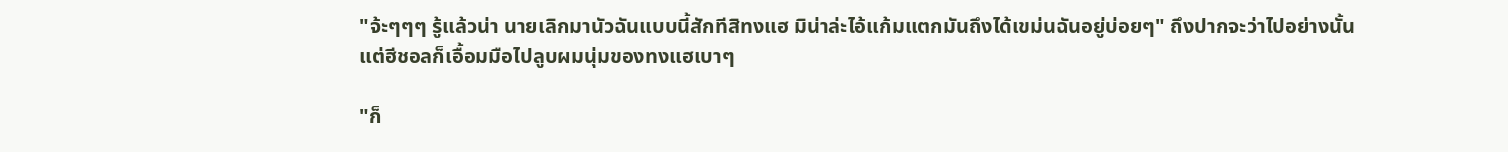"จ้ะๆๆๆ รู้แล้วน่า นายเลิกมานัวฉันแบบนี้สักทีสิทงแฮ มิน่าล่ะไอ้แก้มแตกมันถึงได้เขม่นฉันอยู่บ่อยๆ" ถึงปากจะว่าไปอย่างนั้นแต่ฮีชอลก็เอื้อมมือไปลูบผมนุ่มของทงแฮเบาๆ

"ก็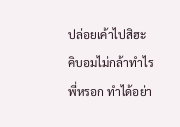ปล่อยเค้าไปสิฮะ คิบอมไม่กล้าทำไรพี่หรอก ทำได้อย่า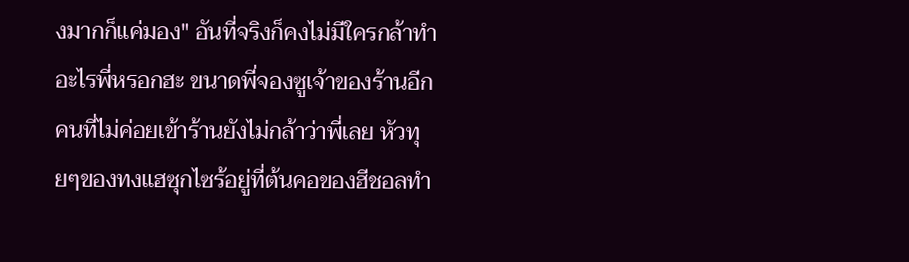งมากก็แค่มอง" อันที่จริงก็คงไม่มีใครกล้าทำอะไรพี่หรอกฮะ ขนาดพี่จองซูเจ้าของร้านอีกคนที่ไม่ค่อยเข้าร้านยังไม่กล้าว่าพี่เลย หัวทุยๆของทงแฮซุกไซร้อยู่ที่ต้นคอของฮีชอลทำ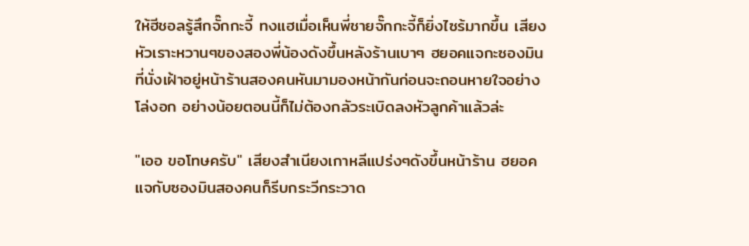ให้ฮีชอลรู้สึกจั๊กกะจี้ ทงแฮเมื่อเห็นพี่ชายจั๊กกะจี้ก็ยิ่งไซร้มากขึ้น เสียงหัวเราะหวานๆของสองพี่น้องดังขึ้นหลังร้านเบาๆ ฮยอคแจกะซองมินที่นั่งเฝ้าอยู่หน้าร้านสองคนหันมามองหน้ากันก่อนจะถอนหายใจอย่างโล่งอก อย่างน้อยตอนนี้ก็ไม่ต้องกลัวระเบิดลงหัวลูกค้าแล้วล่ะ

"เออ ขอโทษครับ" เสียงสำเนียงเกาหลีแปร่งๆดังขึ้นหน้าร้าน ฮยอคแจกับซองมินสองคนก็รีบกระวีกระวาด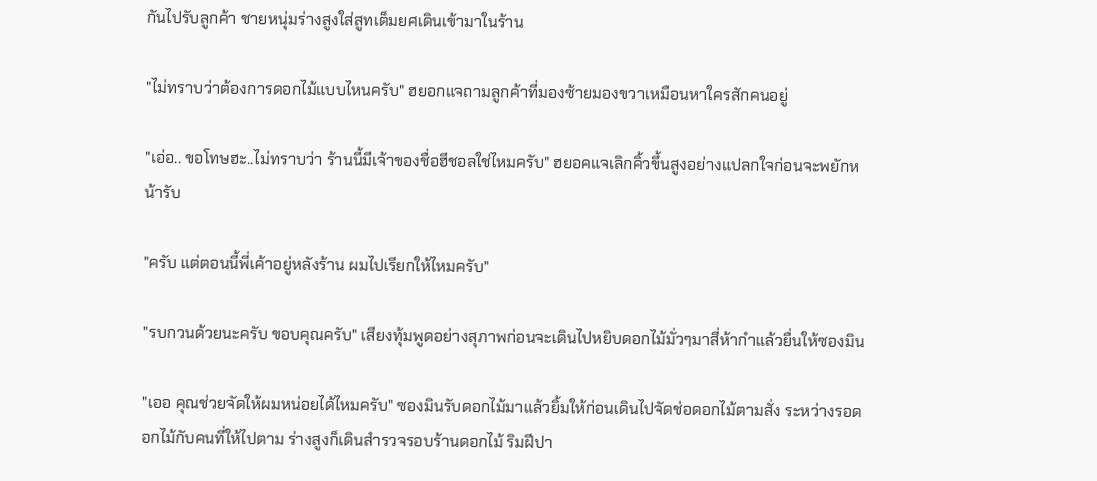กันไปรับลูกค้า ชายหนุ่มร่างสูงใส่สูทเต็มยศเดินเข้ามาในร้าน

"ไม่ทราบว่าต้องการดอกไม้แบบไหนครับ" ฮยอกแจถามลูกค้าที่มองซ้ายมองขวาเหมือนหาใครสักคนอยู่

"เอ่อ.. ขอโทษฮะ..ไม่ทราบว่า ร้านนี้มีเจ้าของชื่อฮีชอลใช่ไหมครับ" ฮยอคแจเลิกคิ้วขึ้นสูงอย่างแปลกใจก่อนจะพยักหน้ารับ

"ครับ แต่ตอนนี้พี่เค้าอยู่หลังร้าน ผมไปเรียกให้ไหมครับ"

"รบกวนด้วยนะครับ ขอบคุณครับ" เสียงทุ้มพูดอย่างสุภาพก่อนจะเดินไปหยิบดอกไม้มั่วๆมาสี่ห้ากำแล้วยื่นให้ซองมิน

"เออ คุณช่วยจัดให้ผมหน่อยได้ไหมครับ" ซองมินรับดอกไม้มาแล้วยิ้มให้ก่อนเดินไปจัดช่อดอกไม้ตามสั่ง ระหว่างรอดอกไม้กับคนที่ให้ไปตาม ร่างสูงก็เดินสำรวจรอบร้านดอกไม้ ริมฝีปา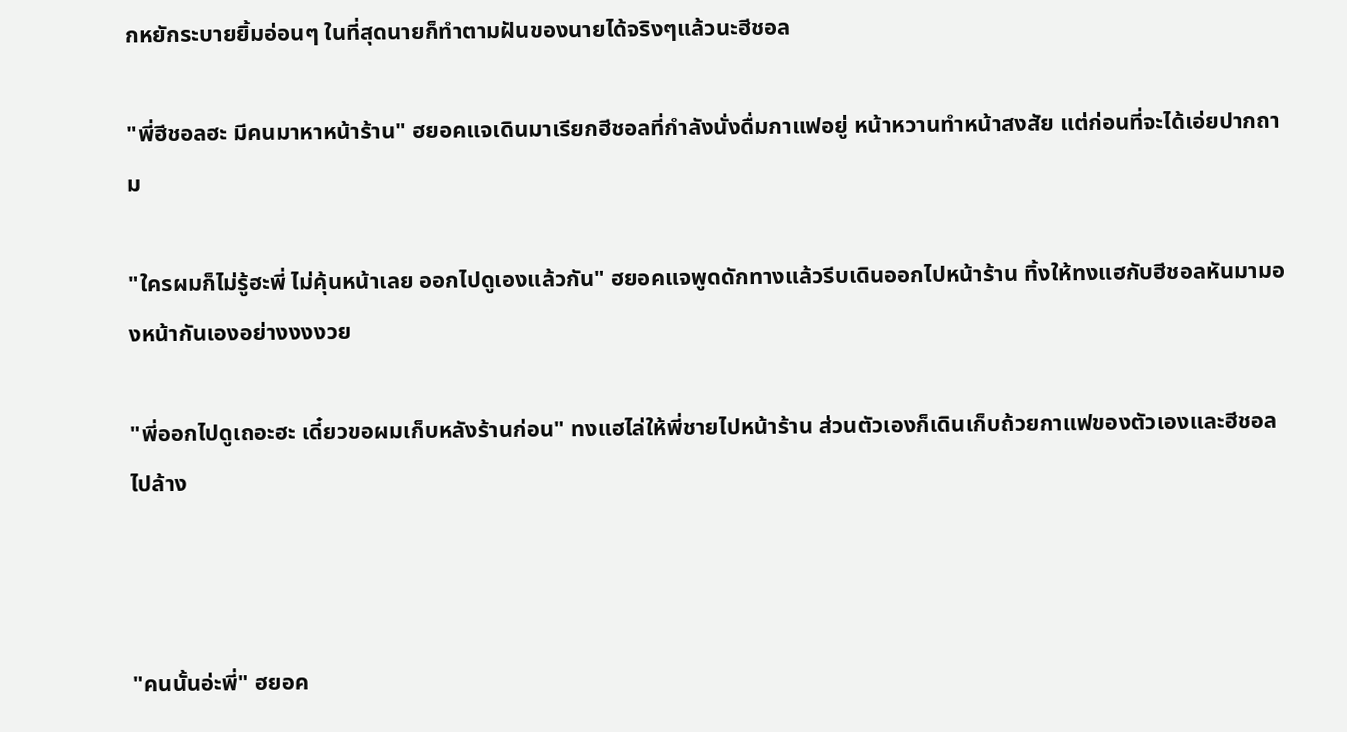กหยักระบายยิ้มอ่อนๆ ในที่สุดนายก็ทำตามฝันของนายได้จริงๆแล้วนะฮีชอล

"พี่ฮีชอลฮะ มีคนมาหาหน้าร้าน" ฮยอคแจเดินมาเรียกฮีชอลที่กำลังนั่งดื่มกาแฟอยู่ หน้าหวานทำหน้าสงสัย แต่ก่อนที่จะได้เอ่ยปากถาม

"ใครผมก็ไม่รู้ฮะพี่ ไม่คุ้นหน้าเลย ออกไปดูเองแล้วกัน" ฮยอคแจพูดดักทางแล้วรีบเดินออกไปหน้าร้าน ทิ้งให้ทงแฮกับฮีชอลหันมามองหน้ากันเองอย่างงงงวย

"พี่ออกไปดูเถอะฮะ เดี๋ยวขอผมเก็บหลังร้านก่อน" ทงแฮไล่ให้พี่ชายไปหน้าร้าน ส่วนตัวเองก็เดินเก็บถ้วยกาแฟของตัวเองและฮีชอลไปล้าง



"คนนั้นอ่ะพี่" ฮยอค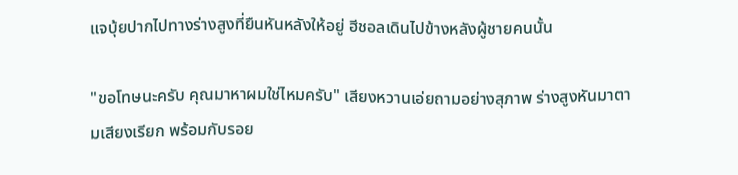แจบุ้ยปากไปทางร่างสูงที่ยืนหันหลังให้อยู่ ฮีชอลเดินไปข้างหลังผู้ชายคนนั้น

"ขอโทษนะครับ คุณมาหาผมใช่ไหมครับ" เสียงหวานเอ่ยถามอย่างสุภาพ ร่างสูงหันมาตามเสียงเรียก พร้อมกับรอย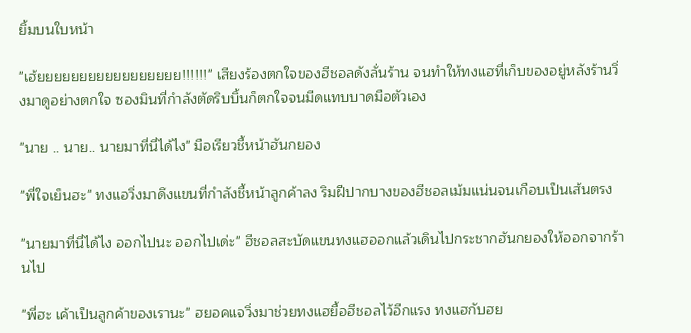ยิ้มบนใบหน้า

"เฮ้ยยยยยยยยยยยยยยยยย!!!!!!" เสียงร้องตกใจของฮีชอลดังลั่นร้าน จนทำให้ทงแฮที่เก็บของอยู่หลังร้านวิ่งมาดูอย่างตกใจ ซองมินที่กำลังตัดริบบิ้นก็ตกใจจนมีดแทบบาดมือตัวเอง

"นาย .. นาย.. นายมาที่นี่ได้ไง" มือเรียวชี้หน้าฮันกยอง

"พี่ใจเย็นฮะ" ทงแอวิ่งมาดึงแขนที่กำลังชี้หน้าลูกค้าลง ริมฝีปากบางของฮีชอลเม้มแน่นจนเกือบเป็นเส้นตรง

"นายมาที่นี่ได้ไง ออกไปนะ ออกไปเด่ะ" ฮีชอลสะบัดแขนทงแฮออกแล้วเดินไปกระชากฮันกยองให้ออกจากร้านไป

"พี่ฮะ เค้าเป็นลูกค้าของเรานะ" ฮยอคแจวิ่งมาช่วยทงแฮยื้อฮีชอลไว้อีกแรง ทงแฮกับฮย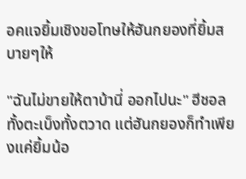อคแจยิ้มเชิงขอโทษให้ฮันกยองที่ยิ้มสบายๆให้

"ฉันไม่ขายให้ตาบ้านี่ ออกไปนะ" ฮีชอลทั้งตะเบ็งทั้งตวาด แต่ฮันกยองก็ทำเพียงแค่ยิ้มน้อ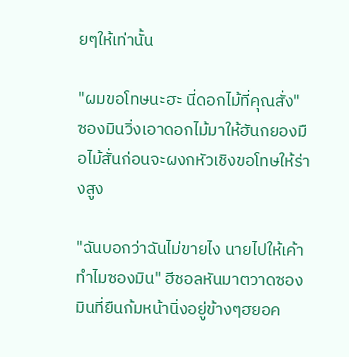ยๆให้เท่านั้น

"ผมขอโทษนะฮะ นี่ดอกไม้ที่คุณสั่ง" ซองมินวิ่งเอาดอกไม้มาให้ฮันกยองมือไม้สั่นก่อนจะผงกหัวเชิงขอโทษให้ร่างสูง

"ฉันบอกว่าฉันไม่ขายไง นายไปให้เค้าทำไมซองมิน" ฮีชอลหันมาตวาดซองมินที่ยืนก้มหน้านิ่งอยู่ข้างๆฮยอค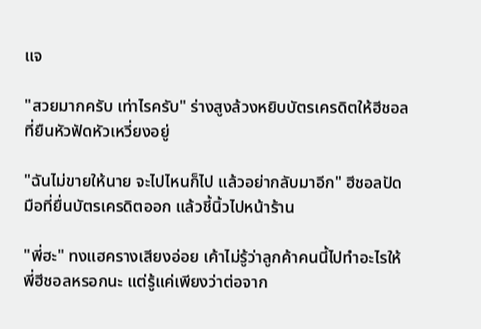แจ

"สวยมากครับ เท่าไรครับ" ร่างสูงล้วงหยิบบัตรเครดิตให้ฮีชอลที่ยืนหัวฟัดหัวเหวี่ยงอยู่

"ฉันไม่ขายให้นาย จะไปไหนก็ไป แล้วอย่ากลับมาอีก" ฮีชอลปัดมือที่ยื่นบัตรเครดิตออก แล้วชี้นิ้วไปหน้าร้าน

"พี่ฮะ" ทงแฮครางเสียงอ่อย เค้าไม่รู้ว่าลูกค้าคนนี้ไปทำอะไรให้พี่ฮีชอลหรอกนะ แต่รู้แค่เพียงว่าต่อจาก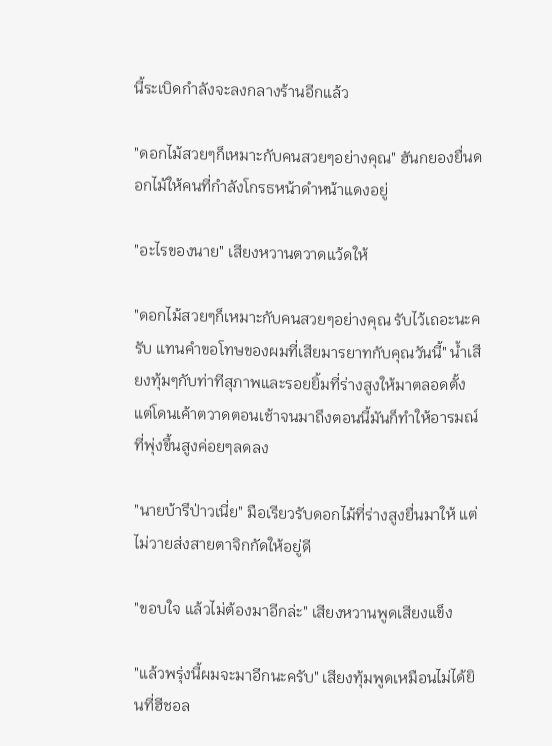นี้ระเบิดกำลังจะลงกลางร้านอีกแล้ว

"ดอกไม้สวยๆก็เหมาะกับคนสวยๆอย่างคุณ" ฮันกยองยื่นดอกไม้ให้คนที่กำลังโกรธหน้าดำหน้าแดงอยู่

"อะไรของนาย" เสียงหวานตวาดแว้ดให้

"ดอกไม้สวยๆก็เหมาะกับคนสวยๆอย่างคุณ รับไว้เถอะนะครับ แทนคำขอโทษของผมที่เสียมารยาทกับคุณวันนี้" น้ำเสียงทุ้มๆกับท่าทีสุภาพและรอยยิ้มที่ร่างสูงให้มาตลอดตั้งแต่โดนเค้าตวาดตอนเช้าจนมาถึงตอนนี้มันก็ทำให้อารมณ์ที่พุ่งขึ้นสูงค่อยๆลดลง

"นายบ้ารึป่าวเนี่ย" มือเรียวรับดอกไม้ที่ร่างสูงยื่นมาให้ แต่ไม่วายส่งสายตาจิกกัดให้อยู่ดี

"ขอบใจ แล้วไม่ต้องมาอีกล่ะ" เสียงหวานพูดเสียงแข็ง

"แล้วพรุ่งนี้ผมจะมาอีกนะครับ" เสียงทุ้มพูดเหมือนไม่ได้ยินที่ฮีชอล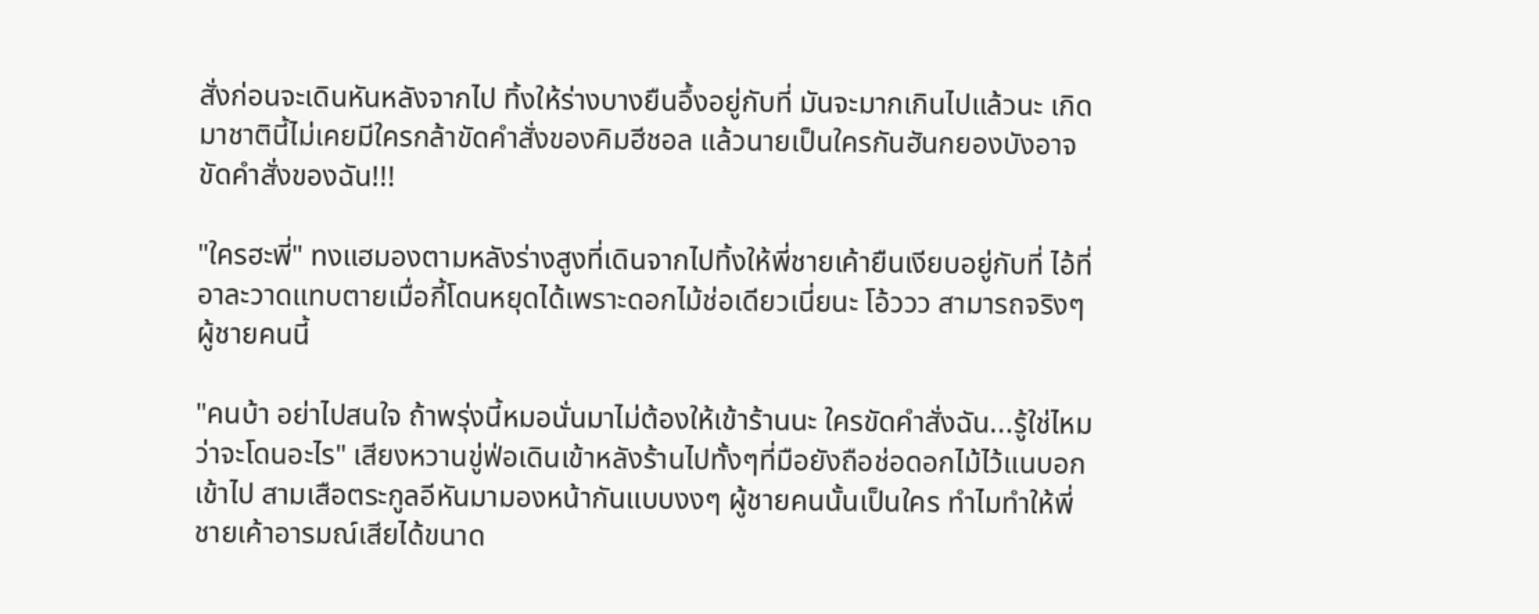สั่งก่อนจะเดินหันหลังจากไป ทิ้งให้ร่างบางยืนอึ้งอยู่กับที่ มันจะมากเกินไปแล้วนะ เกิดมาชาตินี้ไม่เคยมีใครกล้าขัดคำสั่งของคิมฮีชอล แล้วนายเป็นใครกันฮันกยองบังอาจขัดคำสั่งของฉัน!!!

"ใครฮะพี่" ทงแฮมองตามหลังร่างสูงที่เดินจากไปทิ้งให้พี่ชายเค้ายืนเงียบอยู่กับที่ ไอ้ที่อาละวาดแทบตายเมื่อกี้โดนหยุดได้เพราะดอกไม้ช่อเดียวเนี่ยนะ โอ้ววว สามารถจริงๆผู้ชายคนนี้

"คนบ้า อย่าไปสนใจ ถ้าพรุ่งนี้หมอนั่นมาไม่ต้องให้เข้าร้านนะ ใครขัดคำสั่งฉัน...รู้ใช่ไหมว่าจะโดนอะไร" เสียงหวานขู่ฟ่อเดินเข้าหลังร้านไปทั้งๆที่มือยังถือช่อดอกไม้ไว้แนบอกเข้าไป สามเสือตระกูลอีหันมามองหน้ากันแบบงงๆ ผู้ชายคนนั้นเป็นใคร ทำไมทำให้พี่ชายเค้าอารมณ์เสียได้ขนาด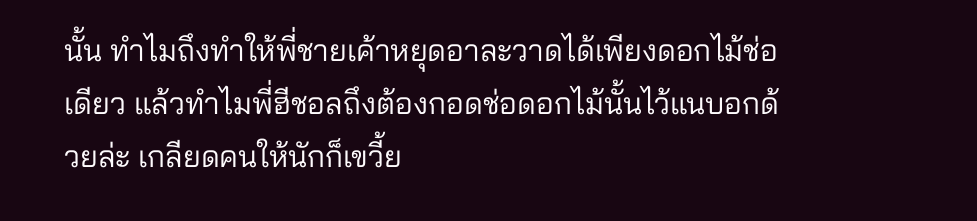นั้น ทำไมถึงทำให้พี่ชายเค้าหยุดอาละวาดได้เพียงดอกไม้ช่อเดียว แล้วทำไมพี่ฮีชอลถึงต้องกอดช่อดอกไม้นั้นไว้แนบอกด้วยล่ะ เกลียดคนให้นักก็เขวี้ย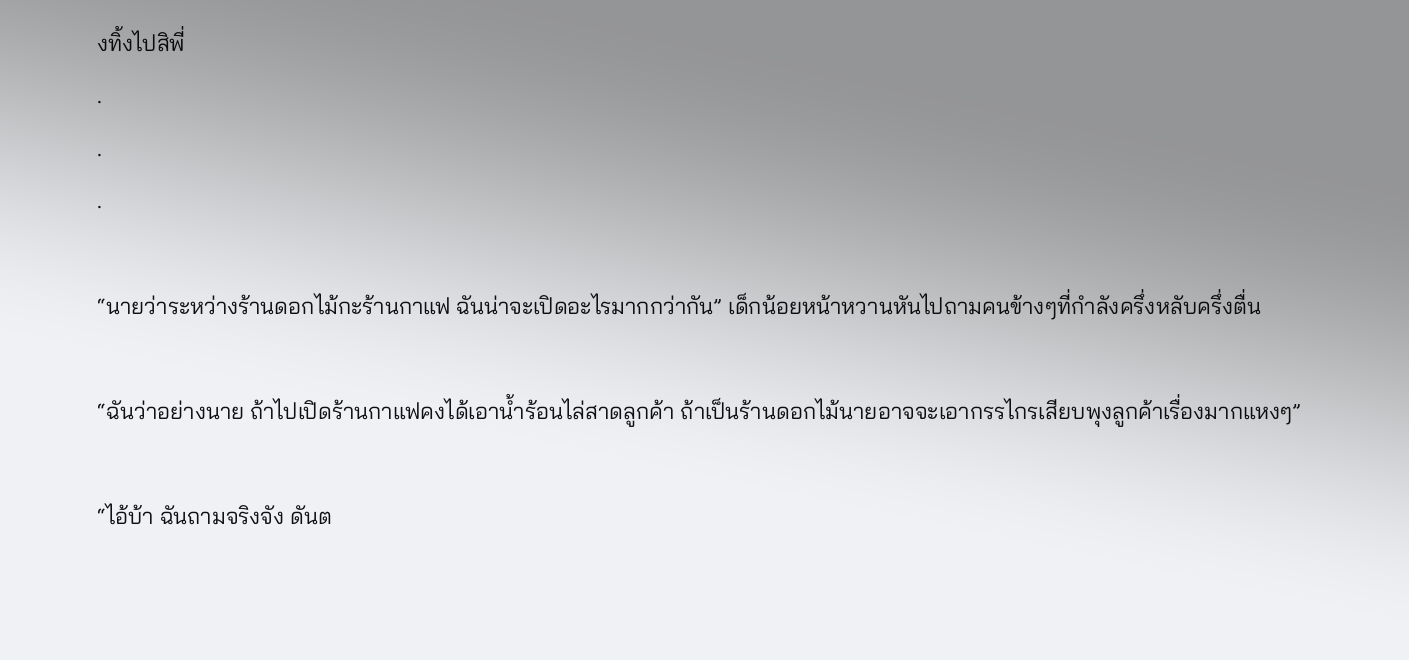งทิ้งไปสิพี่
.
.
.

“นายว่าระหว่างร้านดอกไม้กะร้านกาแฟ ฉันน่าจะเปิดอะไรมากกว่ากัน” เด็กน้อยหน้าหวานหันไปถามคนข้างๆที่กำลังครึ่งหลับครึ่งตื่น

“ฉันว่าอย่างนาย ถ้าไปเปิดร้านกาแฟคงได้เอาน้ำร้อนไล่สาดลูกค้า ถ้าเป็นร้านดอกไม้นายอาจจะเอากรรไกรเสียบพุงลูกค้าเรื่องมากแหงๆ”

“ไอ้บ้า ฉันถามจริงจัง ดันต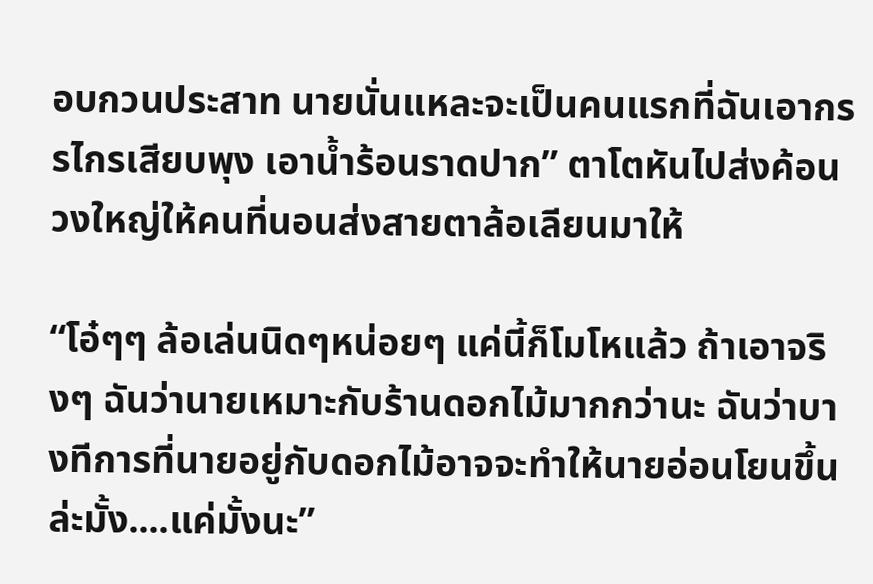อบกวนประสาท นายนั่นแหละจะเป็นคนแรกที่ฉันเอากรรไกรเสียบพุง เอาน้ำร้อนราดปาก” ตาโตหันไปส่งค้อนวงใหญ่ให้คนที่นอนส่งสายตาล้อเลียนมาให้

“โอ๋ๆๆ ล้อเล่นนิดๆหน่อยๆ แค่นี้ก็โมโหแล้ว ถ้าเอาจริงๆ ฉันว่านายเหมาะกับร้านดอกไม้มากกว่านะ ฉันว่าบางทีการที่นายอยู่กับดอกไม้อาจจะทำให้นายอ่อนโยนขึ้นล่ะมั้ง....แค่มั้งนะ”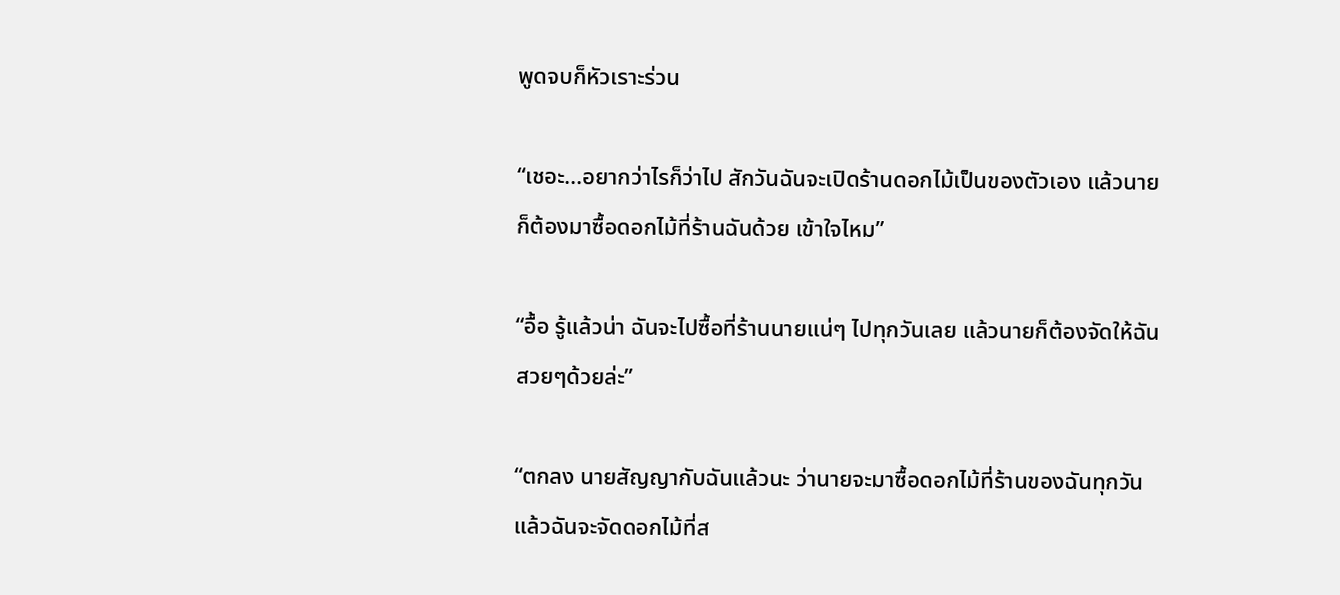พูดจบก็หัวเราะร่วน

“เชอะ...อยากว่าไรก็ว่าไป สักวันฉันจะเปิดร้านดอกไม้เป็นของตัวเอง แล้วนายก็ต้องมาซื้อดอกไม้ที่ร้านฉันด้วย เข้าใจไหม”

“อื้อ รู้แล้วน่า ฉันจะไปซื้อที่ร้านนายแน่ๆ ไปทุกวันเลย แล้วนายก็ต้องจัดให้ฉันสวยๆด้วยล่ะ”

“ตกลง นายสัญญากับฉันแล้วนะ ว่านายจะมาซื้อดอกไม้ที่ร้านของฉันทุกวัน แล้วฉันจะจัดดอกไม้ที่ส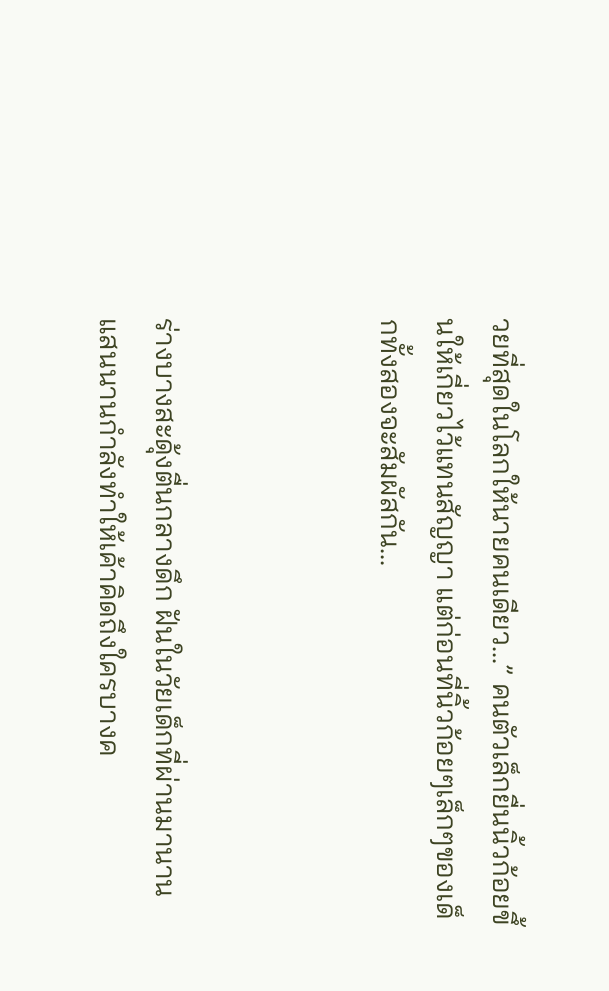วยที่สุดในโลกให้นายคนเดียว...” คนตัวเล็กยื่นนิ้วก้อยขึ้นให้เกี่ยวไว้แทนสัญญา แต่ก่อนที่นิ้วก้อยๆเล็กๆของเด็กทั้งสองจะสัมผัสกัน...



ร่างบางสะดุ้งตื่นกลางดึก ฝันในวัยเด็กที่ผ่านมานานแสนนานกำลังทำให้เค้าคิดถึงใครบางค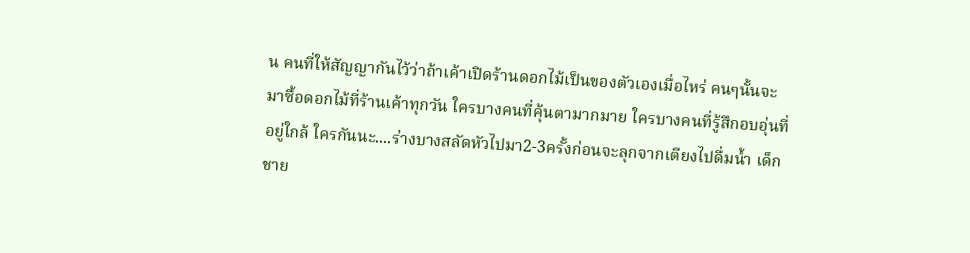น คนที่ให้สัญญากันไว้ว่าถ้าเค้าเปิดร้านดอกไม้เป็นของตัวเองเมื่อไหร่ คนๆนั้นจะมาซื้อดอกไม้ที่ร้านเค้าทุกวัน ใครบางคนที่คุ้นตามากมาย ใครบางคนที่รู้สึกอบอุ่นที่อยู่ใกล้ ใครกันนะ....ร่างบางสลัดหัวไปมา2-3ครั้งก่อนจะลุกจากเตียงไปดื่มน้ำ เด็กชาย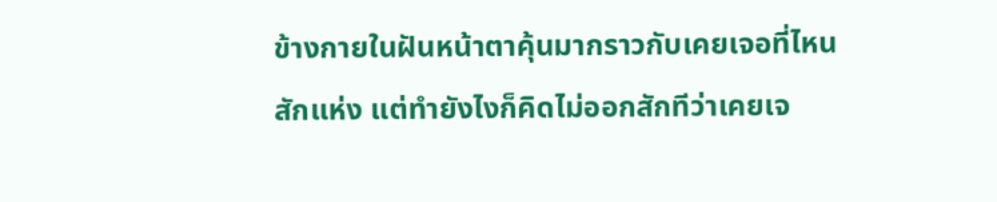ข้างกายในฝันหน้าตาคุ้นมากราวกับเคยเจอที่ไหนสักแห่ง แต่ทำยังไงก็คิดไม่ออกสักทีว่าเคยเจ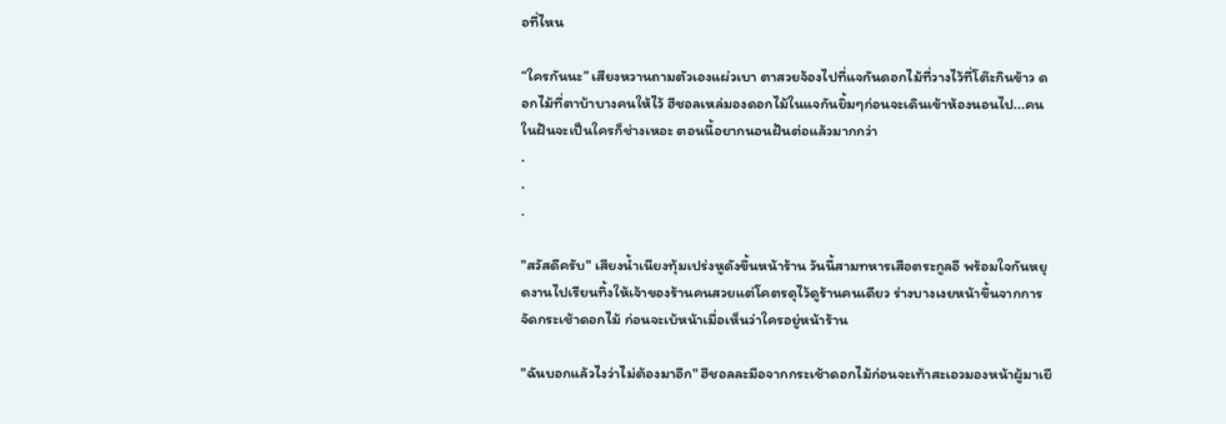อที่ไหน

“ใครกันนะ” เสียงหวานถามตัวเองแผ่วเบา ตาสวยจ้องไปที่แจกันดอกไม้ที่วางไว้ที่โต๊ะกินข้าว ดอกไม้ที่ตาบ้าบางคนให้ไว้ ฮีชอลเหล่มองดอกไม้ในแจกันยิ้มๆก่อนจะเดินเข้าห้องนอนไป...คนในฝันจะเป็นใครก็ช่างเหอะ ตอนนี้อยากนอนฝันต่อแล้วมากกว่า
.
.
.

"สวัสดีครับ" เสียงน้ำเนียงทุ้มเปร่งหูดังขึ้นหน้าร้าน วันนี้สามทหารเสือตระกูลอี พร้อมใจกันหยุดงานไปเรียนทิ้งให้เจ้าของร้านคนสวยแต่โคตรดุไว้ดูร้านคนเดียว ร่างบางเงยหน้าขึ้นจากการจัดกระเช้าดอกไม้ ก่อนจะเบ้หน้าเมื่อเห็นว่าใครอยู่หน้าร้าน

"ฉันบอกแล้วไงว่าไม่ต้องมาอีก" ฮีชอลละมือจากกระเช้าดอกไม้ก่อนจะเท้าสะเอวมองหน้าผู้มาเยื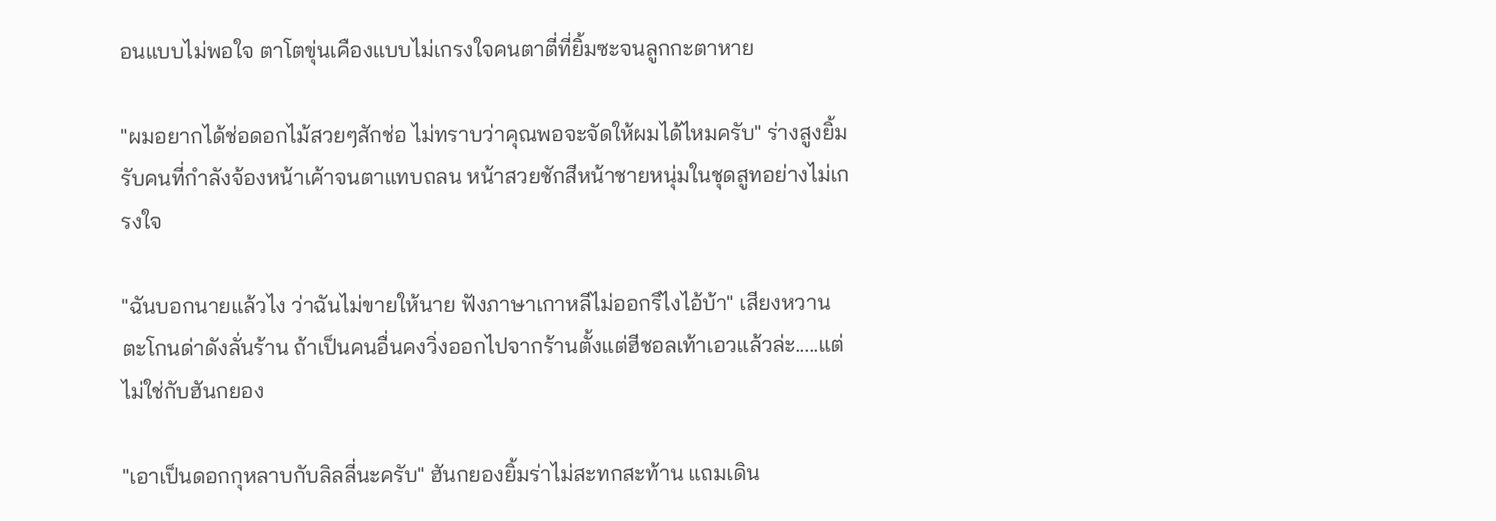อนแบบไม่พอใจ ตาโตขุ่นเคืองแบบไม่เกรงใจคนตาตี่ที่ยิ้มซะจนลูกกะตาหาย

"ผมอยากได้ช่อดอกไม้สวยๆสักช่อ ไม่ทราบว่าคุณพอจะจัดให้ผมได้ไหมครับ" ร่างสูงยิ้มรับคนที่กำลังจ้องหน้าเค้าจนตาแทบถลน หน้าสวยชักสีหน้าชายหนุ่มในชุดสูทอย่างไม่เกรงใจ

"ฉันบอกนายแล้วไง ว่าฉันไม่ขายให้นาย ฟังภาษาเกาหลีไม่ออกรึไงไอ้บ้า" เสียงหวานตะโกนด่าดังลั่นร้าน ถ้าเป็นคนอื่นคงวิ่งออกไปจากร้านตั้งแต่ฮีชอลเท้าเอวแล้วล่ะ.....แต่ไม่ใช่กับฮันกยอง

"เอาเป็นดอกกุหลาบกับลิลลี่นะครับ" ฮันกยองยิ้มร่าไม่สะทกสะท้าน แถมเดิน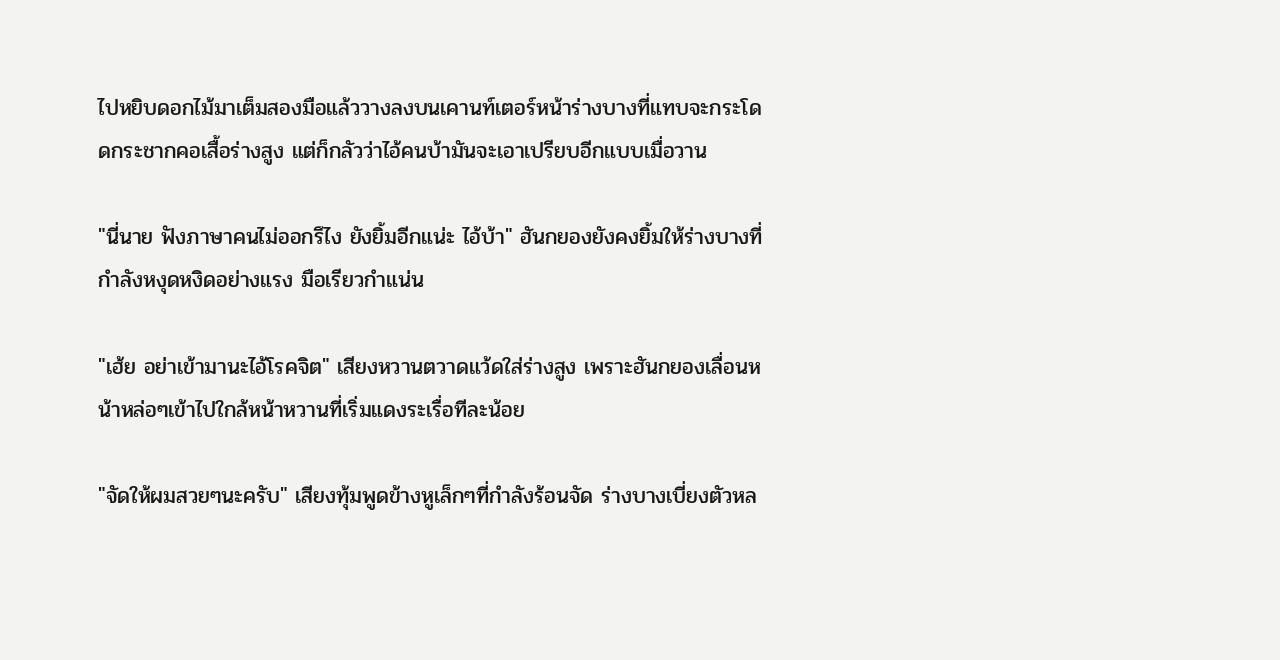ไปหยิบดอกไม้มาเต็มสองมือแล้ววางลงบนเคานท์เตอร์หน้าร่างบางที่แทบจะกระโดดกระชากคอเสื้อร่างสูง แต่ก็กลัวว่าไอ้คนบ้ามันจะเอาเปรียบอีกแบบเมื่อวาน

"นี่นาย ฟังภาษาคนไม่ออกรึไง ยังยิ้มอีกแน่ะ ไอ้บ้า" ฮันกยองยังคงยิ้มให้ร่างบางที่กำลังหงุดหงิดอย่างแรง มือเรียวกำแน่น

"เฮ้ย อย่าเข้ามานะไอ้โรคจิต" เสียงหวานตวาดแว้ดใส่ร่างสูง เพราะฮันกยองเลื่อนหน้าหล่อๆเข้าไปใกล้หน้าหวานที่เริ่มแดงระเรื่อทีละน้อย

"จัดให้ผมสวยๆนะครับ" เสียงทุ้มพูดข้างหูเล็กๆที่กำลังร้อนจัด ร่างบางเบี่ยงตัวหล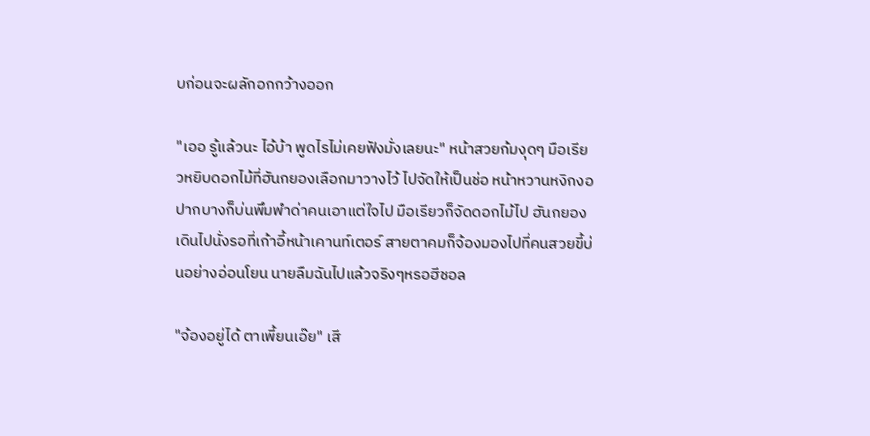บก่อนจะผลักอกกว้างออก

"เออ รู้แล้วนะ ไอ้บ้า พูดไรไม่เคยฟังมั่งเลยนะ" หน้าสวยก้มงุดๆ มือเรียวหยิบดอกไม้ที่ฮันกยองเลือกมาวางไว้ ไปจัดให้เป็นช่อ หน้าหวานหงิกงอ ปากบางก็บ่นพึมพำด่าคนเอาแต่ใจไป มือเรียวก็จัดดอกไม้ไป ฮันกยองเดินไปนั่งรอที่เก้าอี้หน้าเคานท์เตอร์ สายตาคมก็จ้องมองไปที่คนสวยขี้บ่นอย่างอ่อนโยน นายลืมฉันไปแล้วจริงๆหรอฮีชอล

"จ้องอยู่ได้ ตาเพี้ยนเอ๊ย" เสี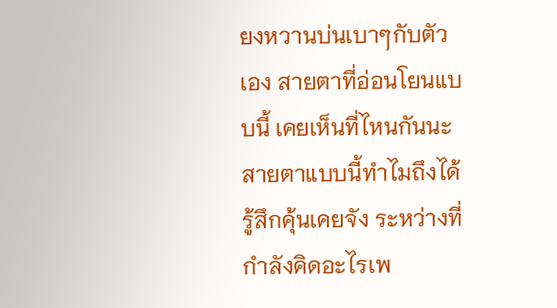ยงหวานบ่นเบาๆกับตัวเอง สายตาที่อ่อนโยนแบบนี้ เคยเห็นที่ไหนกันนะ สายตาแบบนี้ทำไมถึงได้รู้สึกคุ้นเคยจัง ระหว่างที่กำลังคิดอะไรเพ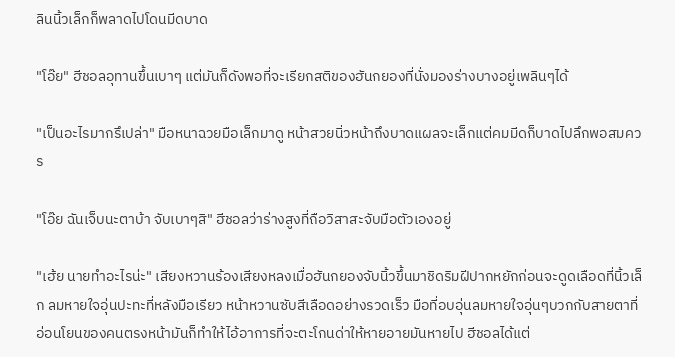ลินนิ้วเล็กก็พลาดไปโดนมีดบาด

"โอ๊ย" ฮีชอลอุทานขึ้นเบาๆ แต่มันก็ดังพอที่จะเรียกสติของฮันกยองที่นั่งมองร่างบางอยู่เพลินๆได้

"เป็นอะไรมากรึเปล่า" มือหนาฉวยมือเล็กมาดู หน้าสวยนิ่วหน้าถึงบาดแผลจะเล็กแต่คมมีดก็บาดไปลึกพอสมควร

"โอ๊ย ฉันเจ็บนะตาบ้า จับเบาๆสิ" ฮีชอลว่าร่างสูงที่ถือวิสาสะจับมือตัวเองอยู่

"เฮ้ย นายทำอะไรน่ะ" เสียงหวานร้องเสียงหลงเมื่อฮันกยองจับนิ้วขึ้นมาชิดริมฝีปากหยักก่อนจะดูดเลือดที่นิ้วเล็ก ลมหายใจอุ่นปะทะที่หลังมือเรียว หน้าหวานซับสีเลือดอย่างรวดเร็ว มือที่อบอุ่นลมหายใจอุ่นๆบวกกับสายตาที่อ่อนโยนของคนตรงหน้ามันก็ทำให้ไอ้อาการที่จะตะโกนด่าให้หายอายมันหายไป ฮีชอลได้แต่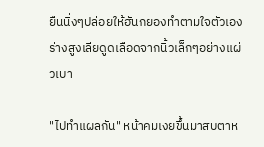ยืนนิ่งๆปล่อยให้ฮันกยองทำตามใจตัวเอง ร่างสูงเลียดูดเลือดจากนิ้วเล็กๆอย่างแผ่วเบา

"ไปทำแผลกัน" หน้าคมเงยขึ้นมาสบตาห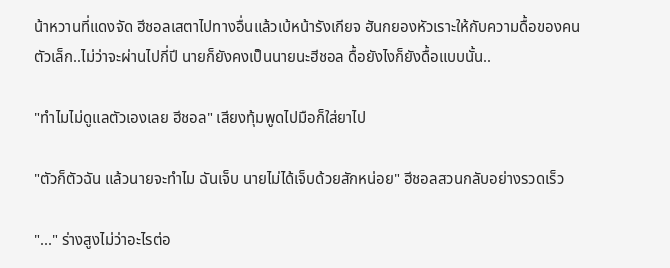น้าหวานที่แดงจัด ฮีชอลเสตาไปทางอื่นแล้วเบ้หน้ารังเกียจ ฮันกยองหัวเราะให้กับความดื้อของคนตัวเล็ก..ไม่ว่าจะผ่านไปกี่ปี นายก็ยังคงเป็นนายนะฮีชอล ดื้อยังไงก็ยังดื้อแบบนั้น..

"ทำไมไม่ดูแลตัวเองเลย ฮีชอล" เสียงทุ้มพูดไปมือก็ใส่ยาไป

"ตัวก็ตัวฉัน แล้วนายจะทำไม ฉันเจ็บ นายไม่ได้เจ็บด้วยสักหน่อย" ฮีชอลสวนกลับอย่างรวดเร็ว

"..." ร่างสูงไม่ว่าอะไรต่อ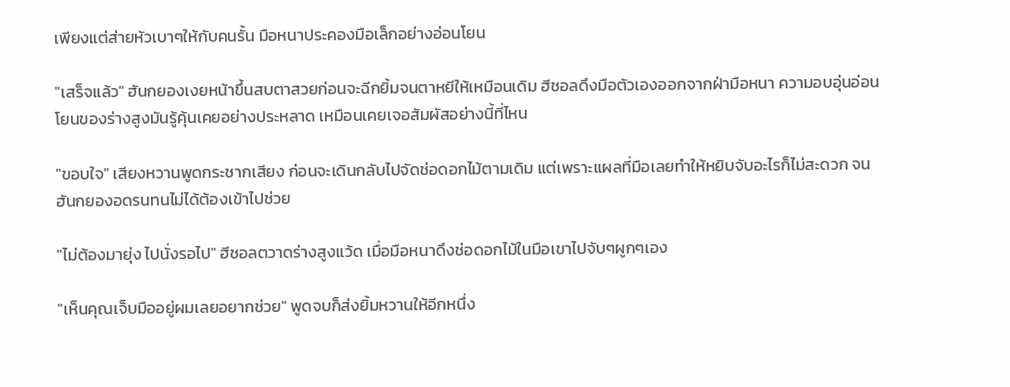เพียงแต่ส่ายหัวเบาๆให้กับคนรั้น มือหนาประคองมือเล็กอย่างอ่อนโยน

"เสร็จแล้ว" ฮันกยองเงยหน้าขึ้นสบตาสวยก่อนจะฉีกยิ้มจนตาหยีให้เหมือนเดิม ฮีชอลดึงมือตัวเองออกจากฝ่ามือหนา ความอบอุ่นอ่อนโยนของร่างสูงมันรู้คุ้นเคยอย่างประหลาด เหมือนเคยเจอสัมผัสอย่างนี้ที่ไหน

"ขอบใจ" เสียงหวานพูดกระชากเสียง ก่อนจะเดินกลับไปจัดช่อดอกไม้ตามเดิม แต่เพราะแผลที่มือเลยทำให้หยิบจับอะไรก็ไม่สะดวก จนฮันกยองอดรนทนไม่ได้ต้องเข้าไปช่วย

"ไม่ต้องมายุ่ง ไปนั่งรอไป" ฮีชอลตวาดร่างสูงแว้ด เมื่อมือหนาดึงช่อดอกไม้ในมือเขาไปจับๆผูกๆเอง

"เห็นคุณเจ็บมืออยู่ผมเลยอยากช่วย" พูดจบก็ส่งยิ้มหวานให้อีกหนึ่ง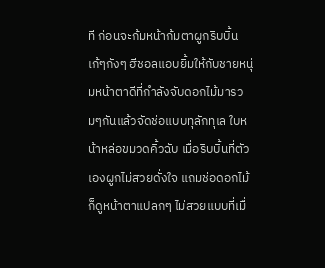ที ก่อนจะก้มหน้าก้มตาผูกริบบิ้นเก้ๆกังๆ ฮีชอลแอบยิ้มให้กับชายหนุ่มหน้าตาดีที่กำลังจับดอกไม้มารวมๆกันแล้วจัดช่อแบบทุลักทุเล ใบหน้าหล่อขมวดคิ้วฉับ เมื่อริบบิ้นที่ตัวเองผูกไม่สวยดั่งใจ แถมช่อดอกไม้ก็ดูหน้าตาแปลกๆ ไม่สวยแบบที่เมื่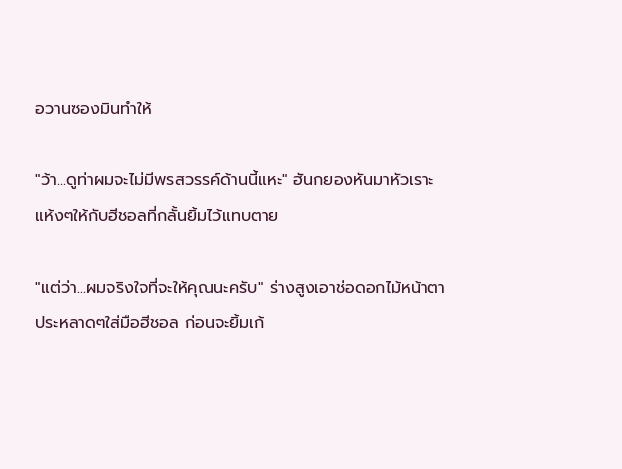อวานซองมินทำให้

"ว้า...ดูท่าผมจะไม่มีพรสวรรค์ด้านนี้แหะ" ฮันกยองหันมาหัวเราะแห้งๆให้กับฮีชอลที่กลั้นยิ้มไว้แทบตาย

"แต่ว่า...ผมจริงใจที่จะให้คุณนะครับ" ร่างสูงเอาช่อดอกไม้หน้าตาประหลาดๆใส่มือฮีชอล ก่อนจะยิ้มเก้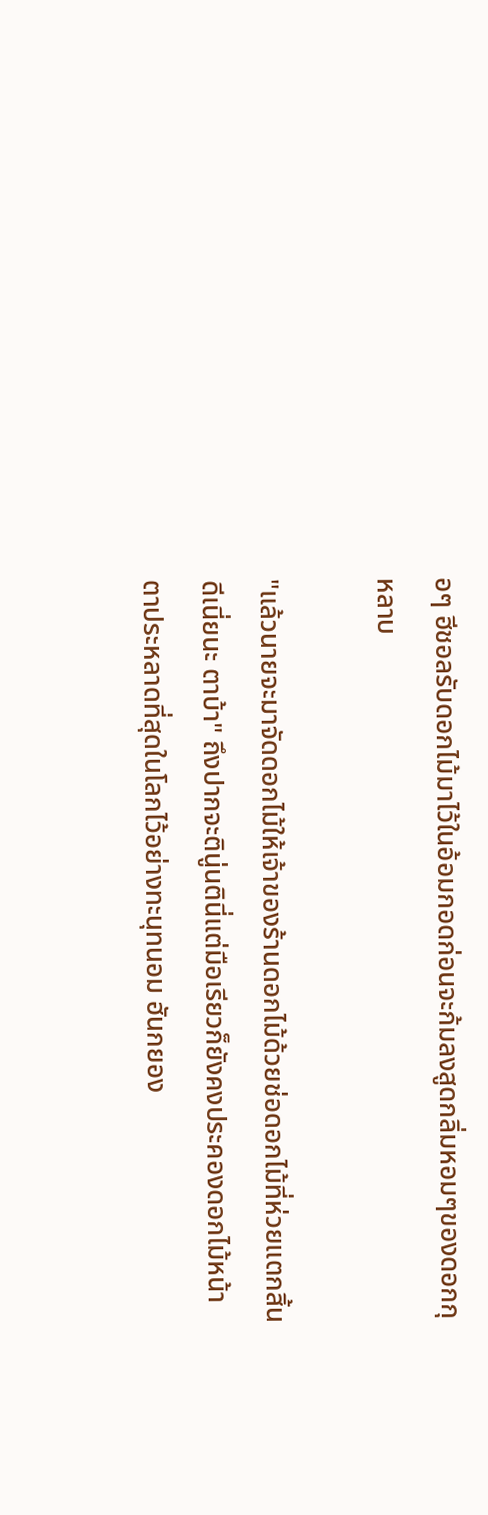อๆ ฮีชอลรับดอกไม้มาไว้ในอ้อมกอดก่อนจะก้มลงสูดกลิ่มหอมๆของดอกกุหลาบ

"แล้วนายจะมาจัดดอกไม้ให้เจ้าของร้านดอกไม้ด้วยช่อดอกไม้ที่ห่วยแตกสิ้นดีเนี่ยนะ ตาบ้า" ถึงปากจะตินู่นตินี่แต่มือเรียวก็ยังคงประคองดอกไม้หน้าตาประหลาดที่สุดในโลกไว้อย่างทะนุทนอม ฮันกยอง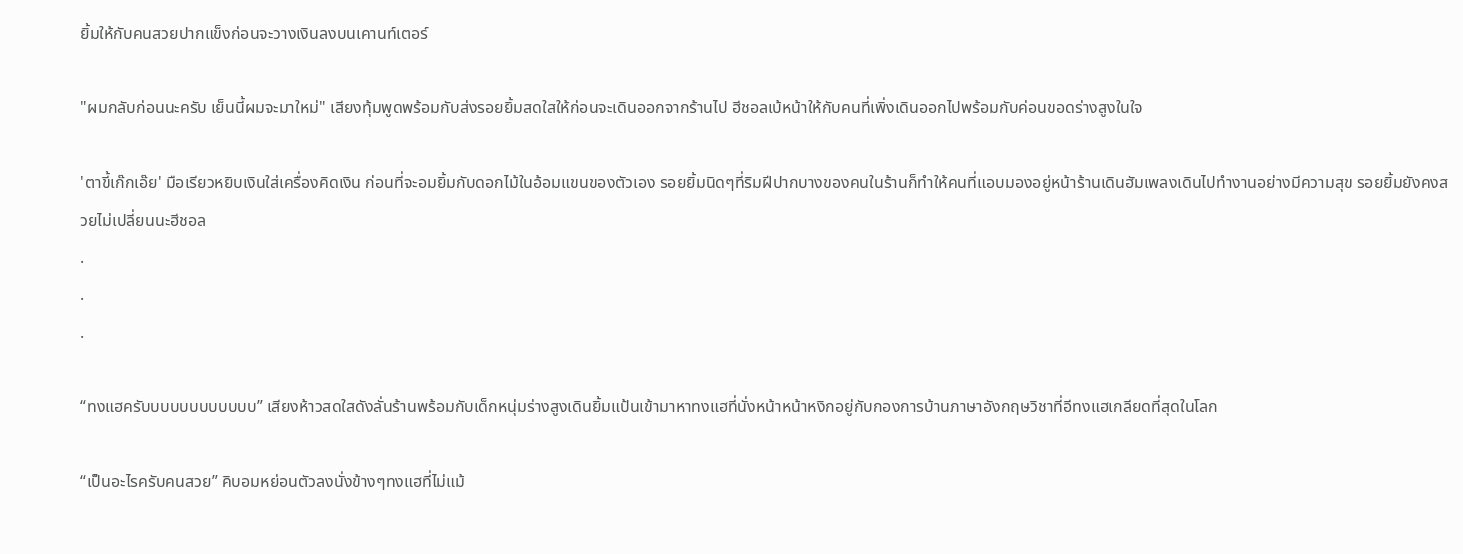ยิ้มให้กับคนสวยปากแข็งก่อนจะวางเงินลงบนเคานท์เตอร์

"ผมกลับก่อนนะครับ เย็นนี้ผมจะมาใหม่" เสียงทุ้มพูดพร้อมกับส่งรอยยิ้มสดใสให้ก่อนจะเดินออกจากร้านไป ฮีชอลเบ้หน้าให้กับคนที่เพิ่งเดินออกไปพร้อมกับค่อนขอดร่างสูงในใจ

'ตาขี้เก๊กเอ๊ย' มือเรียวหยิบเงินใส่เครื่องคิดเงิน ก่อนที่จะอมยิ้มกับดอกไม้ในอ้อมแขนของตัวเอง รอยยิ้มนิดๆที่ริมฝีปากบางของคนในร้านก็ทำให้คนที่แอบมองอยู่หน้าร้านเดินฮัมเพลงเดินไปทำงานอย่างมีความสุข รอยยิ้มยังคงสวยไม่เปลี่ยนนะฮีชอล
.
.
.

“ทงแฮครับบบบบบบบบบบบ” เสียงห้าวสดใสดังลั่นร้านพร้อมกับเด็กหนุ่มร่างสูงเดินยิ้มแป้นเข้ามาหาทงแฮที่นั่งหน้าหน้าหงิกอยู่กับกองการบ้านภาษาอังกฤษวิชาที่อีทงแฮเกลียดที่สุดในโลก

“เป็นอะไรครับคนสวย” คิบอมหย่อนตัวลงนั่งข้างๆทงแฮที่ไม่แม้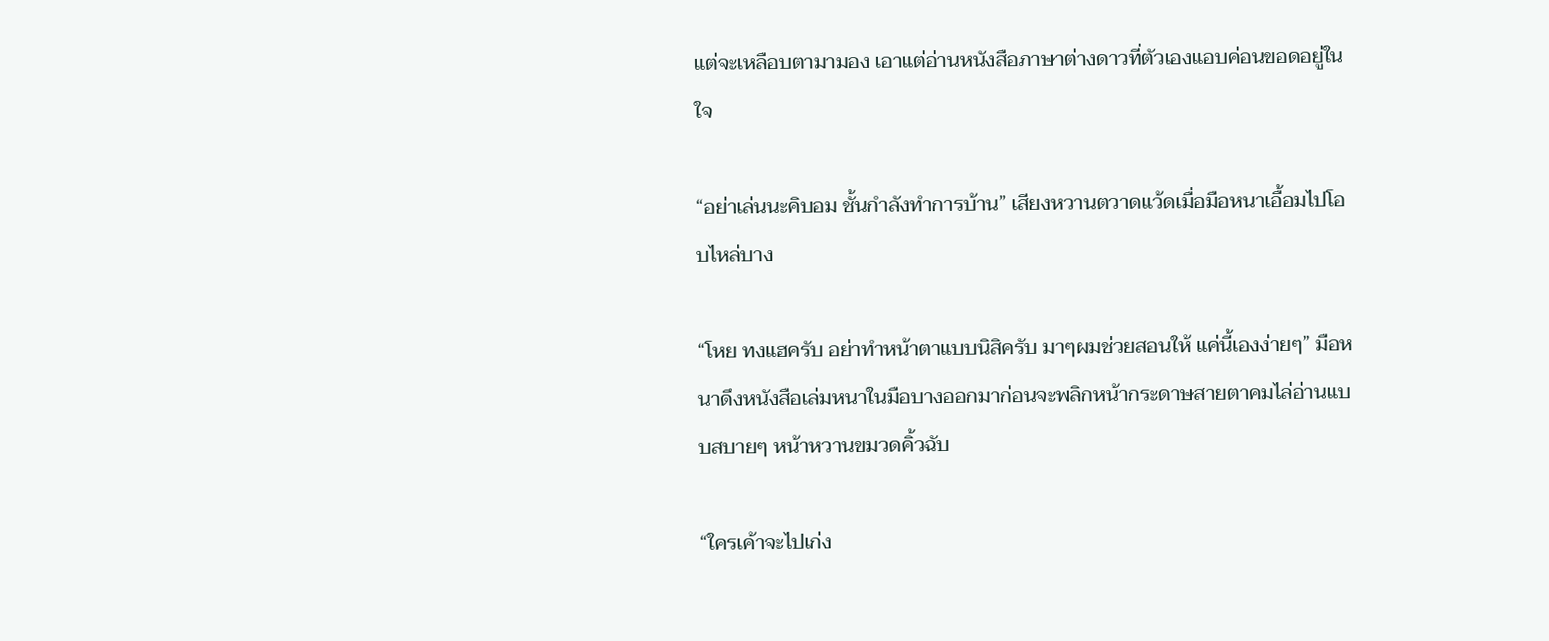แต่จะเหลือบตามามอง เอาแต่อ่านหนังสือภาษาต่างดาวที่ตัวเองแอบค่อนขอดอยู่ในใจ

“อย่าเล่นนะคิบอม ชั้นกำลังทำการบ้าน” เสียงหวานตวาดแว้ดเมื่อมือหนาเอื้อมไปโอบไหล่บาง

“โหย ทงแฮครับ อย่าทำหน้าตาแบบนิสิครับ มาๆผมช่วยสอนให้ แค่นี้เองง่ายๆ” มือหนาดึงหนังสือเล่มหนาในมือบางออกมาก่อนจะพลิกหน้ากระดาษสายตาคมไล่อ่านแบบสบายๆ หน้าหวานขมวดคิ้วฉับ

“ใครเค้าจะไปเก่ง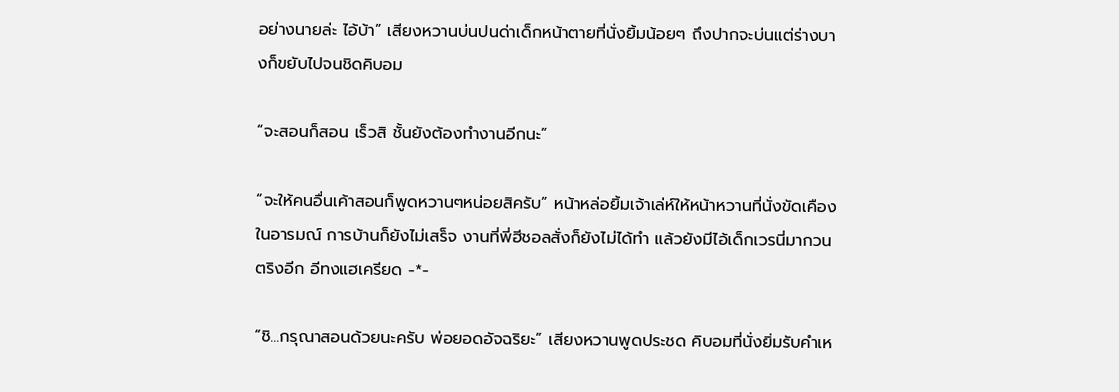อย่างนายล่ะ ไอ้บ้า” เสียงหวานบ่นปนด่าเด็กหน้าตายที่นั่งยิ้มน้อยๆ ถึงปากจะบ่นแต่ร่างบางก็ขยับไปจนชิดคิบอม

“จะสอนก็สอน เร็วสิ ชั้นยังต้องทำงานอีกนะ”

“จะให้คนอื่นเค้าสอนก็พูดหวานๆหน่อยสิครับ” หน้าหล่อยิ้มเจ้าเล่ห์ให้หน้าหวานที่นั่งขัดเคืองในอารมณ์ การบ้านก็ยังไม่เสร็จ งานที่พี่ฮีชอลสั่งก็ยังไม่ได้ทำ แล้วยังมีไอ้เด็กเวรนี่มากวนตริงอีก อีทงแฮเครียด -*-

“ชิ...กรุณาสอนด้วยนะครับ พ่อยอดอัจฉริยะ” เสียงหวานพูดประชด คิบอมที่นั่งยิ่มรับคำเห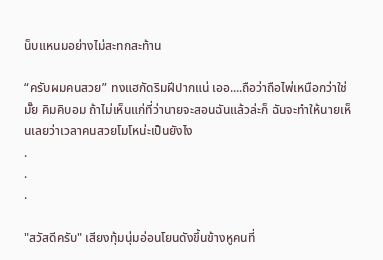น็บแหนมอย่างไม่สะทกสะท้าน

“ครับผมคนสวย” ทงแฮกัดริมฝีปากแน่ เออ....ถือว่าถือไพ่เหนือกว่าใช่มั๊ย คิมคิบอม ถ้าไม่เห็นแก่ที่ว่านายจะสอนฉันแล้วล่ะก็ ฉันจะทำให้นายเห็นเลยว่าเวลาคนสวยโมโหน่ะเป็นยังไง
.
.
.

"สวัสดีครับ" เสียงทุ้มนุ่มอ่อนโยนดังขึ้นข้างหูคนที่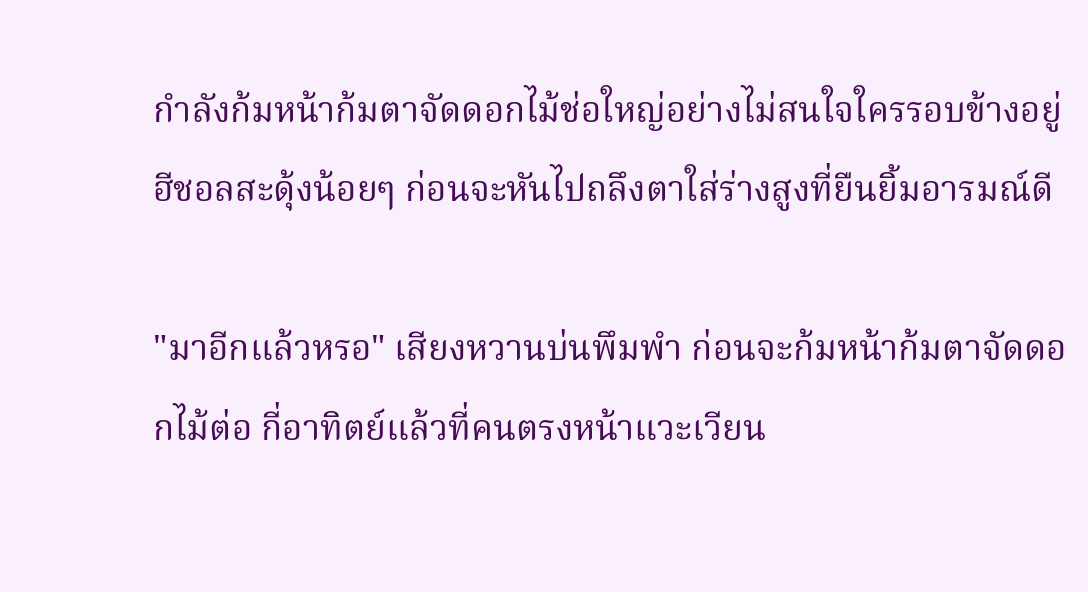กำลังก้มหน้าก้มตาจัดดอกไม้ช่อใหญ่อย่างไม่สนใจใครรอบข้างอยู่ ฮีชอลสะดุ้งน้อยๆ ก่อนจะหันไปถลึงตาใส่ร่างสูงที่ยืนยิ้มอารมณ์ดี

"มาอีกแล้วหรอ" เสียงหวานบ่นพึมพำ ก่อนจะก้มหน้าก้มตาจัดดอกไม้ต่อ กี่อาทิตย์แล้วที่คนตรงหน้าแวะเวียน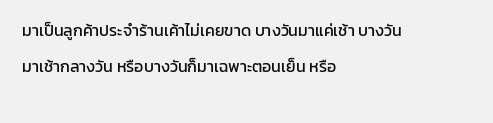มาเป็นลูกค้าประจำร้านเค้าไม่เคยขาด บางวันมาแค่เช้า บางวันมาเช้ากลางวัน หรือบางวันก็มาเฉพาะตอนเย็น หรือ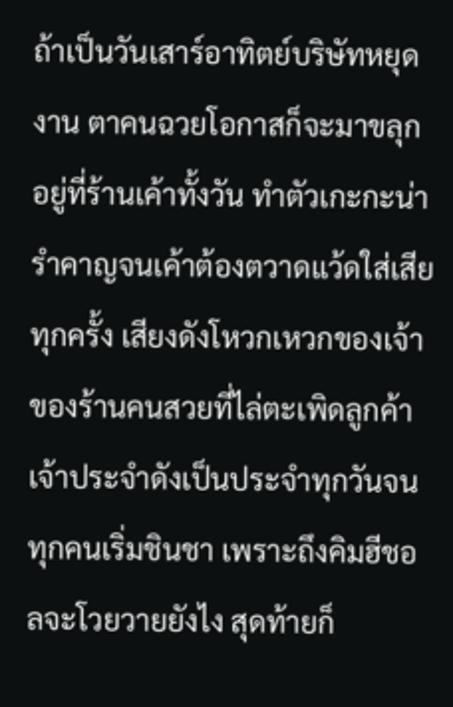ถ้าเป็นวันเสาร์อาทิตย์บริษัทหยุดงาน ตาคนฉวยโอกาสก็จะมาขลุกอยู่ที่ร้านเค้าทั้งวัน ทำตัวเกะกะน่ารำคาญจนเค้าต้องตวาดแว้ดใส่เสียทุกครั้ง เสียงดังโหวกเหวกของเจ้าของร้านคนสวยที่ไล่ตะเพิดลูกค้าเจ้าประจำดังเป็นประจำทุกวันจนทุกคนเริ่มชินชา เพราะถึงคิมฮีชอลจะโวยวายยังไง สุดท้ายก็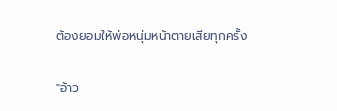ต้องยอมให้พ่อหนุ่มหน้าตายเสียทุกครั้ง

"อ้าว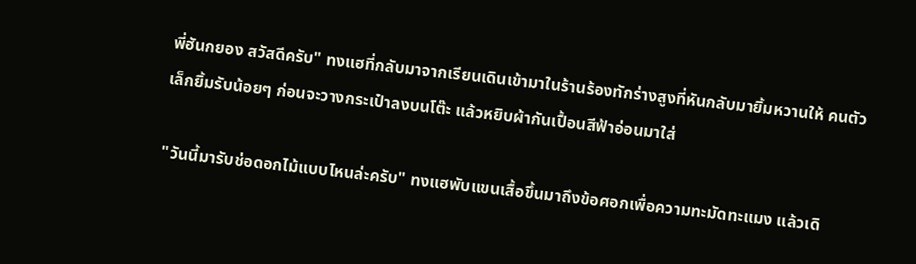พี่ฮันกยอง สวัสดีครับ" ทงแฮที่กลับมาจากเรียนเดินเข้ามาในร้านร้องทักร่างสูงที่หันกลับมายิ้มหวานให้ คนตัวเล็กยิ้มรับน้อยๆ ก่อนจะวางกระเป๋าลงบนโต๊ะ แล้วหยิบผ้ากันเปื้อนสีฟ้าอ่อนมาใส่

"วันนี้มารับช่อดอกไม้แบบไหนล่ะครับ" ทงแฮพับแขนเสื้อขึ้นมาถึงข้อศอกเพื่อความทะมัดทะแมง แล้วเดิ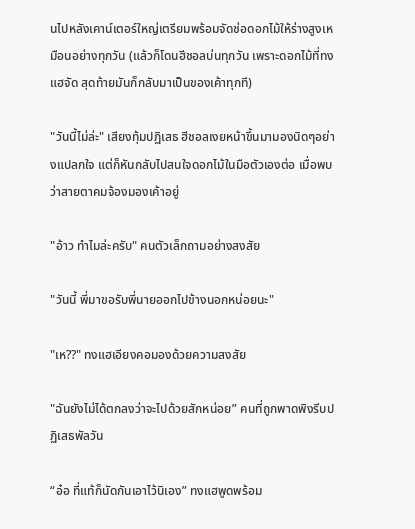นไปหลังเคาน์เตอร์ใหญ่เตรียมพร้อมจัดช่อดอกไม้ให้ร่างสูงเหมือนอย่างทุกวัน (แล้วก็โดนฮีชอลบ่นทุกวัน เพราะดอกไม้ที่ทงแฮจัด สุดท้ายมันก็กลับมาเป็นของเค้าทุกที)

"วันนี้ไม่ล่ะ" เสียงทุ้มปฏิเสธ ฮีชอลเงยหน้าขึ้นมามองนิดๆอย่างแปลกใจ แต่ก็หันกลับไปสนใจดอกไม้ในมือตัวเองต่อ เมื่อพบว่าสายตาคมจ้องมองเค้าอยู่

"อ้าว ทำไมล่ะครับ" คนตัวเล็กถามอย่างสงสัย

"วันนี้ พี่มาขอรับพี่นายออกไปข้างนอกหน่อยนะ"

"เห??" ทงแฮเอียงคอมองด้วยความสงสัย

"ฉันยังไม่ได้ตกลงว่าจะไปด้วยสักหน่อย” คนที่ถูกพาดพิงรีบปฏิเสธพัลวัน

“อ๋อ ที่แท้ก็นัดกันเอาไว้นิเอง” ทงแฮพูดพร้อม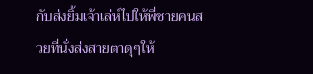กับส่งยิ้มเจ้าเล่ห์ไปให้พี่ชายคนสวยที่นั่งส่งสายตาดุๆให้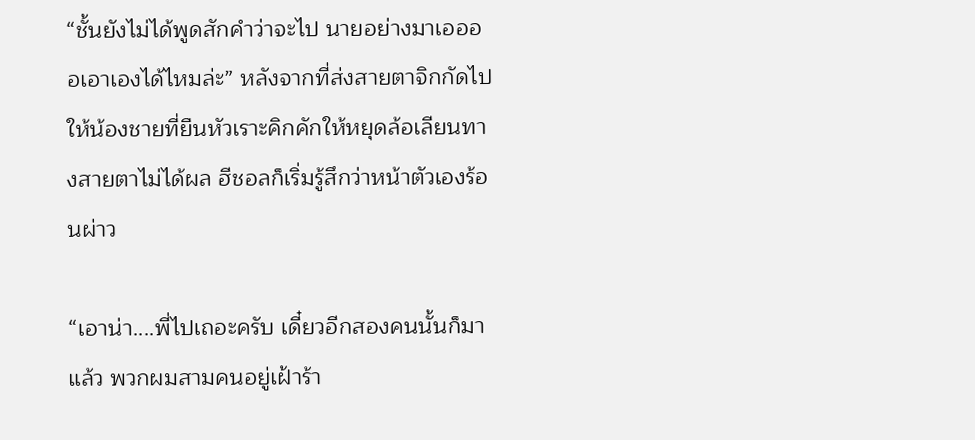“ชั้นยังไม่ได้พูดสักคำว่าจะไป นายอย่างมาเออออเอาเองได้ไหมล่ะ” หลังจากที่ส่งสายตาจิกกัดไปให้น้องชายที่ยืนหัวเราะคิกคักให้หยุดล้อเลียนทางสายตาไม่ได้ผล ฮีชอลก็เริ่มรู้สึกว่าหน้าตัวเองร้อนผ่าว

“เอาน่า....พี่ไปเถอะครับ เดี๋ยวอีกสองคนนั้นก็มาแล้ว พวกผมสามคนอยู่เฝ้าร้า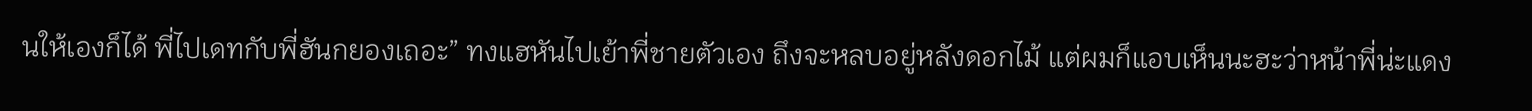นให้เองก็ได้ พี่ไปเดทกับพี่ฮันกยองเถอะ” ทงแฮหันไปเย้าพี่ชายตัวเอง ถึงจะหลบอยู่หลังดอกไม้ แต่ผมก็แอบเห็นนะฮะว่าหน้าพี่น่ะแดง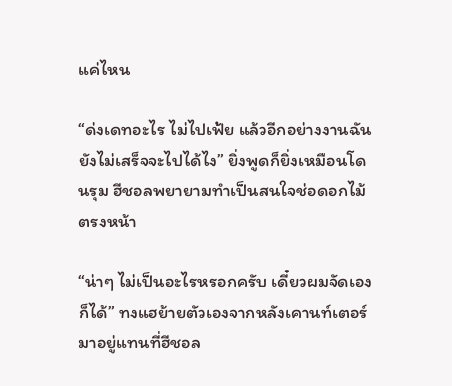แค่ไหน

“ด่งเดทอะไร ไม่ไปเฟ้ย แล้วอีกอย่างงานฉันยังไม่เสร็จจะไปได้ไง” ยิ่งพูดก็ยิ่งเหมือนโดนรุม ฮีชอลพยายามทำเป็นสนใจช่อดอกไม้ตรงหน้า

“น่าๆ ไม่เป็นอะไรหรอกครับ เดี๋ยวผมจัดเองก็ได้” ทงแฮย้ายตัวเองจากหลังเคานท์เตอร์มาอยู่แทนที่ฮีชอล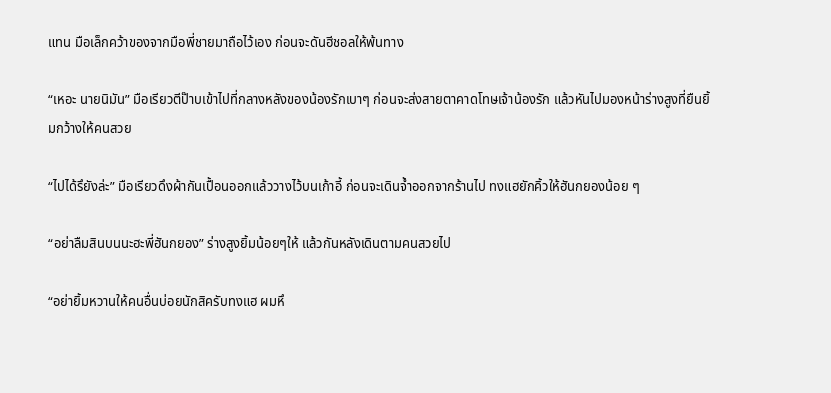แทน มือเล็กคว้าของจากมือพี่ชายมาถือไว้เอง ก่อนจะดันฮีชอลให้พ้นทาง

“เหอะ นายนิมัน” มือเรียวตีป๊าบเข้าไปที่กลางหลังของน้องรักเบาๆ ก่อนจะส่งสายตาคาดโทษเจ้าน้องรัก แล้วหันไปมองหน้าร่างสูงที่ยืนยิ้มกว้างให้คนสวย

“ไปได้รึยังล่ะ” มือเรียวดึงผ้ากันเปื้อนออกแล้ววางไว้บนเก้าอี้ ก่อนจะเดินจ้ำออกจากร้านไป ทงแฮยักคิ้วให้ฮันกยองน้อย ๆ

“อย่าลืมสินบนนะฮะพี่ฮันกยอง” ร่างสูงยิ้มน้อยๆให้ แล้วกันหลังเดินตามคนสวยไป

“อย่ายิ้มหวานให้คนอื่นบ่อยนักสิครับทงแฮ ผมหึ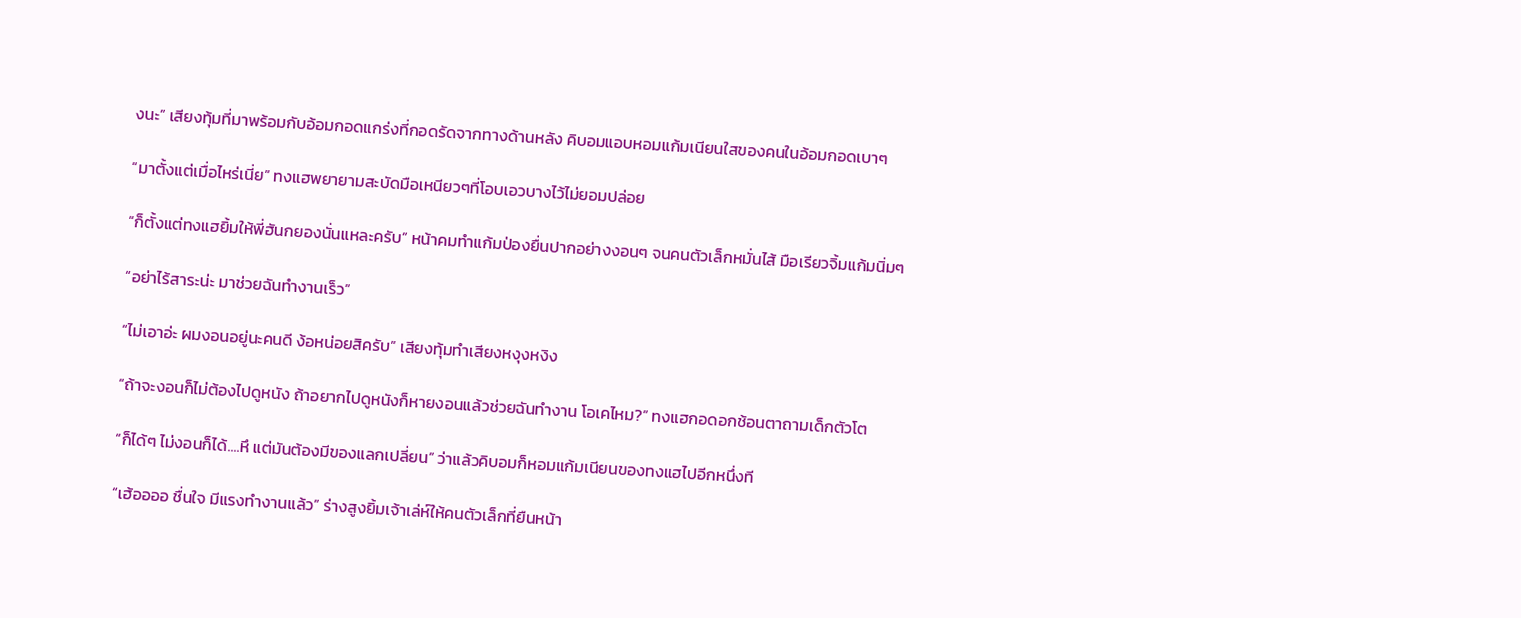งนะ” เสียงทุ้มที่มาพร้อมกับอ้อมกอดแกร่งที่กอดรัดจากทางด้านหลัง คิบอมแอบหอมแก้มเนียนใสของคนในอ้อมกอดเบาๆ

“มาตั้งแต่เมื่อไหร่เนี่ย” ทงแฮพยายามสะบัดมือเหนียวๆที่โอบเอวบางไว้ไม่ยอมปล่อย

“ก็ตั้งแต่ทงแฮยิ้มให้พี่ฮันกยองนั่นแหละครับ” หน้าคมทำแก้มป่องยื่นปากอย่างงอนๆ จนคนตัวเล็กหมั่นไส้ มือเรียวจิ้มแก้มนิ่มๆ

“อย่าไร้สาระน่ะ มาช่วยฉันทำงานเร็ว”

“ไม่เอาอ่ะ ผมงอนอยู่นะคนดี ง้อหน่อยสิครับ” เสียงทุ้มทำเสียงหงุงหงิง

“ถ้าจะงอนก็ไม่ต้องไปดูหนัง ถ้าอยากไปดูหนังก็หายงอนแล้วช่วยฉันทำงาน โอเคไหม?” ทงแฮกอดอกช้อนตาถามเด็กตัวโต

“ก็ได้ๆ ไม่งอนก็ได้....หึ แต่มันต้องมีของแลกเปลี่ยน” ว่าแล้วคิบอมก็หอมแก้มเนียนของทงแฮไปอีกหนึ่งที

“เฮ้ออออ ชื่นใจ มีแรงทำงานแล้ว” ร่างสูงยิ้มเจ้าเล่ห์ให้คนตัวเล็กที่ยืนหน้า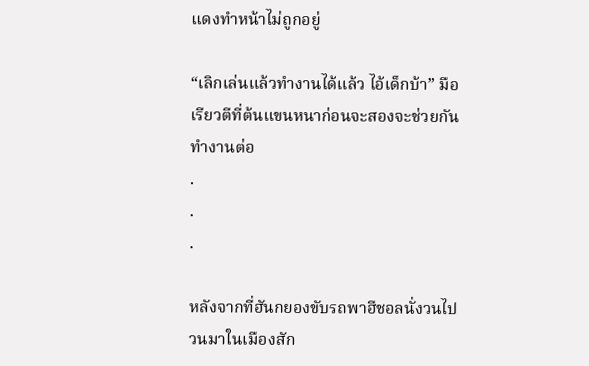แดงทำหน้าไม่ถูกอยู่

“เลิกเล่นแล้วทำงานได้แล้ว ไอ้เด็กบ้า” มือเรียวตีที่ต้นแขนหนาก่อนจะสองจะช่วยกันทำงานต่อ
.
.
.

หลังจากที่ฮันกยองขับรถพาฮีชอลนั่งวนไปวนมาในเมืองสัก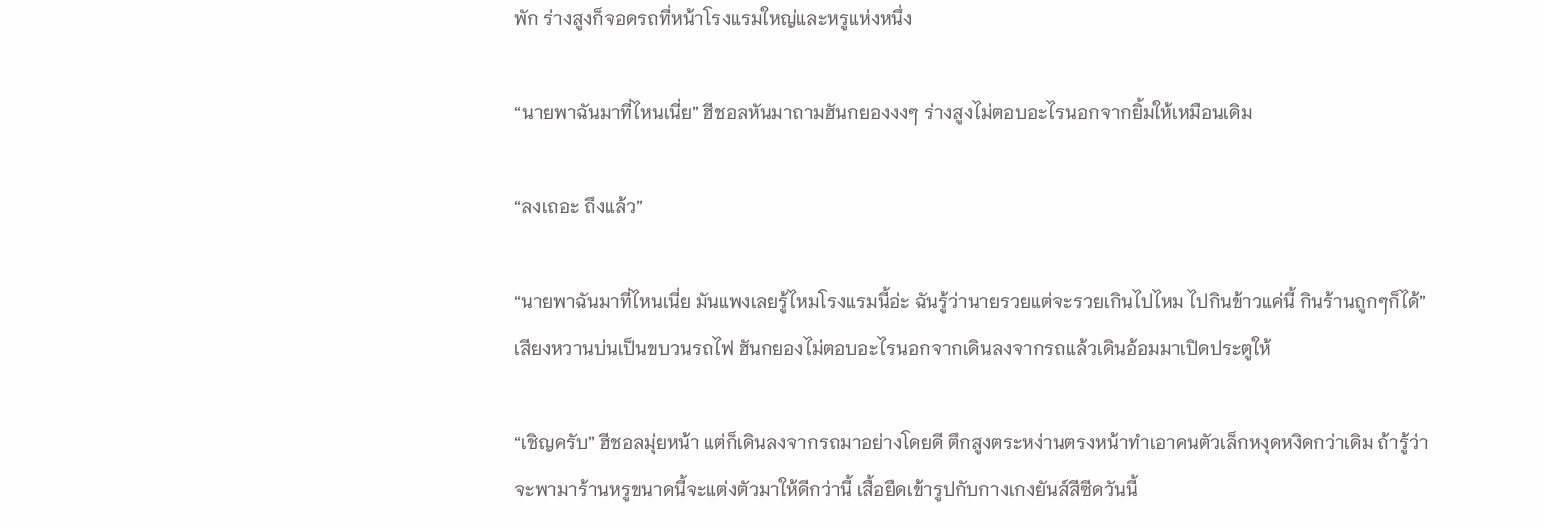พัก ร่างสูงก็จอดรถที่หน้าโรงแรมใหญ่และหรูแห่งหนึ่ง

“นายพาฉันมาที่ไหนเนี่ย” ฮีชอลหันมาถามฮันกยองงงๆ ร่างสูงไม่ตอบอะไรนอกจากยิ้มให้เหมือนเดิม

“ลงเถอะ ถึงแล้ว”

“นายพาฉันมาที่ไหนเนี่ย มันแพงเลยรู้ไหมโรงแรมนี้อ่ะ ฉันรู้ว่านายรวยแต่จะรวยเกินไปไหม ไปกินข้าวแค่นี้ กินร้านถูกๆก็ได้” เสียงหวานบ่นเป็นขบวนรถไฟ ฮันกยองไม่ตอบอะไรนอกจากเดินลงจากรถแล้วเดินอ้อมมาเปิดประตูให้

“เชิญครับ” ฮีชอลมุ่ยหน้า แต่ก็เดินลงจากรถมาอย่างโดยดี ตึกสูงตระหง่านตรงหน้าทำเอาคนตัวเล็กหงุดหงิดกว่าเดิม ถ้ารู้ว่าจะพามาร้านหรูขนาดนี้จะแต่งตัวมาให้ดีกว่านี้ เสื้อยืดเข้ารูปกับกางเกงยันส์สีซีดวันนี้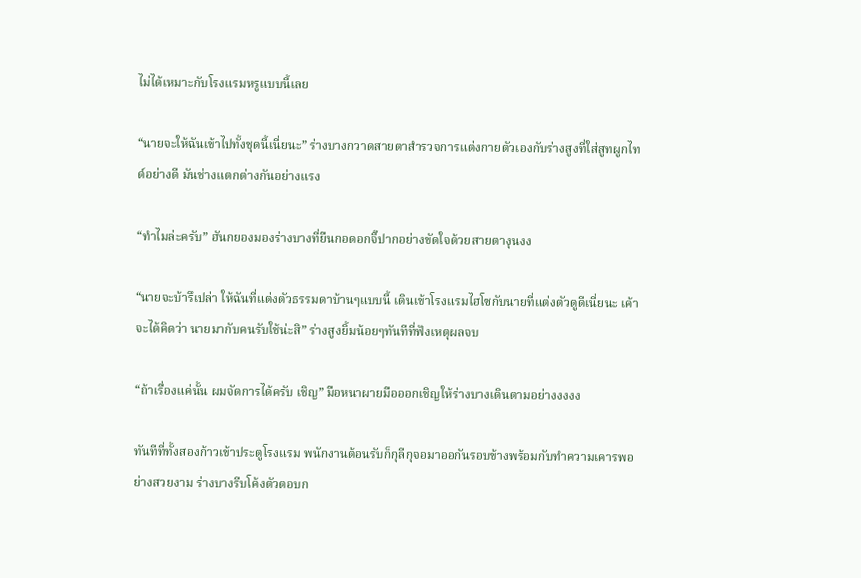ไม่ได้เหมาะกับโรงแรมหรูแบบนี้เลย

“นายจะให้ฉันเข้าไปทั้งชุดนี้เนี่ยนะ” ร่างบางกวาดสายตาสำรวจการแต่งกายตัวเองกับร่างสูงที่ใส่สูทผูกไทด์อย่างดี มันช่างแตกต่างกันอย่างแรง

“ทำไมล่ะครับ” ฮันกยองมองร่างบางที่ยืนกอดอกจิ๊ปากอย่างขัดใจด้วยสายตางุนงง

“นายจะบ้ารึเปล่า ให้ฉันที่แต่งตัวธรรมดาบ้านๆแบบนี้ เดินเข้าโรงแรมไฮโซกับนายที่แต่งตัวดูดีเนี่ยนะ เค้าจะได้คิดว่า นายมากับคนรับใช้น่ะสิ” ร่างสูงยิ้มน้อยๆทันทีที่ฟังเหตุผลจบ

“ถ้าเรื่องแค่นั้น ผมจัดการได้ครับ เชิญ” มือหนาผายมือออกเชิญให้ร่างบางเดินตามอย่างงงงง

ทันทีที่ทั้งสองก้าวเข้าประตูโรงแรม พนักงานต้อนรับก็กุลีกุจอมาออกันรอบข้างพร้อมกับทำความเคารพอย่างสวยงาม ร่างบางรีบโค้งตัวตอบก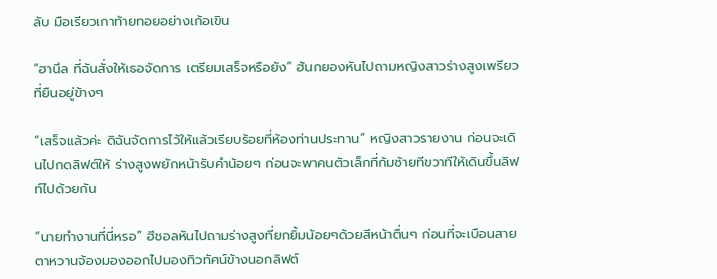ลับ มือเรียวเกาท้ายทอยอย่างเก้อเขิน

“ฮานึล ที่ฉันสั่งให้เธอจัดการ เตรียมเสร็จหรือยัง” ฮันกยองหันไปถามหญิงสาวร่างสูงเพรียวที่ยืนอยู่ข้างๆ

“เสร็จแล้วค่ะ ดิฉันจัดการไว้ให้แล้วเรียบร้อยที่ห้องท่านประทาน” หญิงสาวรายงาน ก่อนจะเดินไปกดลิฟต์ให้ ร่างสูงพยักหน้ารับคำน้อยๆ ก่อนจะพาคนตัวเล็กที่ก้มซ้ายทีขวาทีให้เดินขึ้นลิฟท์ไปด้วยกัน

“นายทำงานที่นี่หรอ” ฮีชอลหันไปถามร่างสูงที่ยกยิ้มน้อยๆด้วยสีหน้าตื่นๆ ก่อนที่จะเบือนสายตาหวานจ้องมองออกไปมองทิวทัศน์ข้างนอกลิฟต์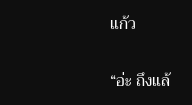แก้ว

“อ่ะ ถึงแล้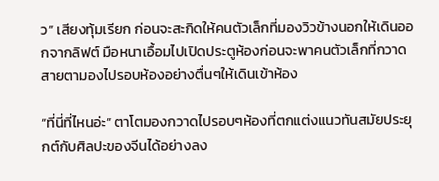ว” เสียงทุ้มเรียก ก่อนจะสะกิดให้คนตัวเล็กที่มองวิวข้างนอกให้เดินออกจากลิฟต์ มือหนาเอื้อมไปเปิดประตูห้องก่อนจะพาคนตัวเล็กที่กวาดสายตามองไปรอบห้องอย่างตื่นๆให้เดินเข้าห้อง

“ที่นี่ที่ไหนอ่ะ” ตาโตมองกวาดไปรอบๆห้องที่ตกแต่งแนวทันสมัยประยุกต์กับศิลปะของจีนได้อย่างลง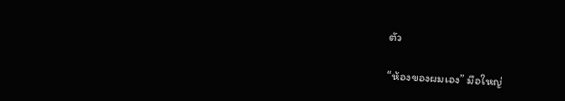ตัว

“ห้องของผมเอง” มือใหญ่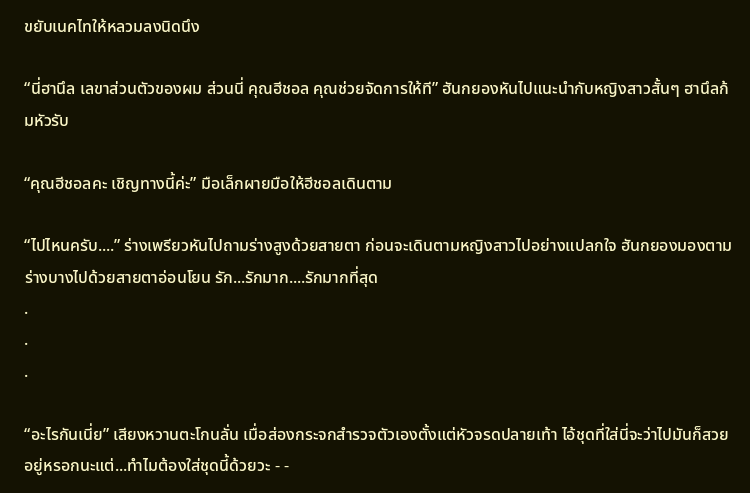ขยับเนคไทให้หลวมลงนิดนึง

“นี่ฮานึล เลขาส่วนตัวของผม ส่วนนี่ คุณฮีชอล คุณช่วยจัดการให้ที” ฮันกยองหันไปแนะนำกับหญิงสาวสั้นๆ ฮานึลก้มหัวรับ

“คุณฮีชอลคะ เชิญทางนี้ค่ะ” มือเล็กผายมือให้ฮีชอลเดินตาม

“ไปไหนครับ....” ร่างเพรียวหันไปถามร่างสูงด้วยสายตา ก่อนจะเดินตามหญิงสาวไปอย่างแปลกใจ ฮันกยองมองตามร่างบางไปด้วยสายตาอ่อนโยน รัก...รักมาก....รักมากที่สุด
.
.
.

“อะไรกันเนี่ย” เสียงหวานตะโกนลั่น เมื่อส่องกระจกสำรวจตัวเองตั้งแต่หัวจรดปลายเท้า ไอ้ชุดที่ใส่นี่จะว่าไปมันก็สวยอยู่หรอกนะแต่...ทำไมต้องใส่ชุดนี้ด้วยวะ - -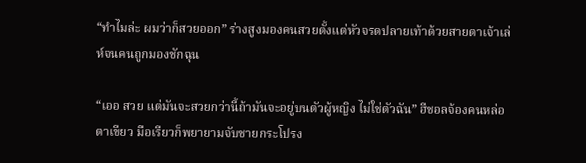“ทำไมล่ะ ผมว่าก็สวยออก” ร่างสูงมองคนสวยตั้งแต่หัวจรดปลายเท้าด้วยสายตาเจ้าเล่ห์จนคนถูกมองชักฉุน

“เออ สวย แต่มันจะสวยกว่านี้ถ้ามันจะอยู่บนตัวผู้หญิง ไม่ใช่ตัวฉัน” ฮีชอลจ้องคนหล่อตาเขียว มือเรียวก็พยายามจับชายกระโปรง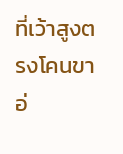ที่เว้าสูงตรงโคนขาอ่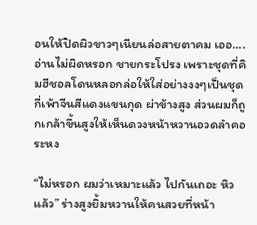อนให้ปิดผิวขาวๆเนียนล่อสายตาคม เออ....อ่านไม่ผิดหรอก ชายกระโปรง เพราะชุดที่คิมฮีชอลโดนหลอกล่อให้ใส่อย่างงงๆเป็นชุดกี่เพ้าจีนสีแดงแขนกุด ผ่าข้างสูง ส่วนผมก็ถูกเกล้าขึ้นสูงให้เห็นดวงหน้าหวานอวดลำคอระหง

“ไม่หรอก ผมว่าเหมาะแล้ว ไปกันเถอะ หิวแล้ว” ร่างสูงยิ้มหวานให้คนสวยที่หน้า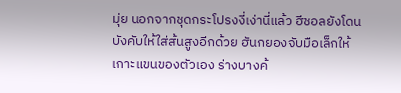มุ่ย นอกจากชุดกระโปรงงี่เง่านี่แล้ว ฮีชอลยังโดนบังคับให้ใส่ส้นสูงอีกด้วย ฮันกยองจับมือเล็กให้เกาะแขนของตัวเอง ร่างบางค้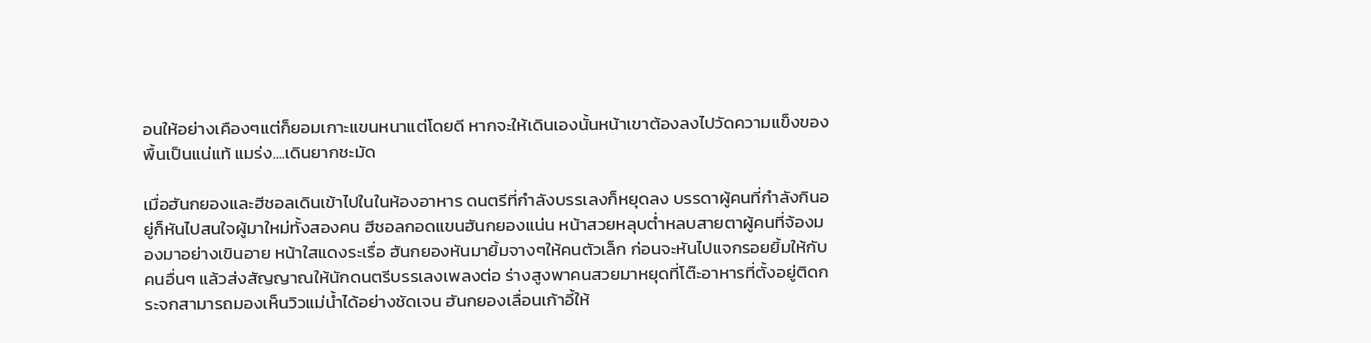อนให้อย่างเคืองๆแต่ก็ยอมเกาะแขนหนาแต่โดยดี หากจะให้เดินเองนั้นหน้าเขาต้องลงไปวัดความแข็งของพื้นเป็นแน่แท้ แมร่ง....เดินยากชะมัด

เมื่อฮันกยองและฮีชอลเดินเข้าไปในในห้องอาหาร ดนตรีที่กำลังบรรเลงก็หยุดลง บรรดาผู้คนที่กำลังกินอยู่ก็หันไปสนใจผู้มาใหม่ทั้งสองคน ฮีชอลกอดแขนฮันกยองแน่น หน้าสวยหลุบต่ำหลบสายตาผู้คนที่จ้องมองมาอย่างเขินอาย หน้าใสแดงระเรื่อ ฮันกยองหันมายิ้มจางๆให้คนตัวเล็ก ก่อนจะหันไปแจกรอยยิ้มให้กับคนอื่นๆ แล้วส่งสัญญาณให้นักดนตรีบรรเลงเพลงต่อ ร่างสูงพาคนสวยมาหยุดที่โต๊ะอาหารที่ตั้งอยู่ติดกระจกสามารถมองเห็นวิวแม่น้ำได้อย่างชัดเจน ฮันกยองเลื่อนเก้าอี้ให้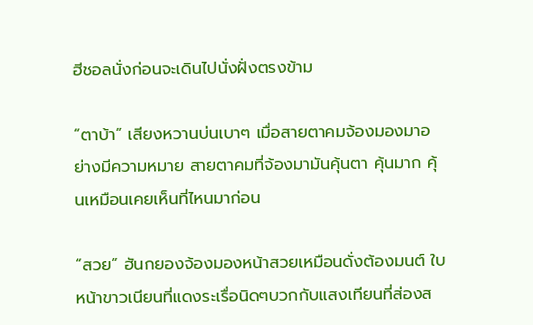ฮีชอลนั่งก่อนจะเดินไปนั่งฝั่งตรงข้าม

“ตาบ้า” เสียงหวานบ่นเบาๆ เมื่อสายตาคมจ้องมองมาอย่างมีความหมาย สายตาคมที่จ้องมามันคุ้นตา คุ้นมาก คุ้นเหมือนเคยเห็นที่ไหนมาก่อน

“สวย” ฮันกยองจ้องมองหน้าสวยเหมือนดั่งต้องมนต์ ใบหน้าขาวเนียนที่แดงระเรื่อนิดๆบวกกับแสงเทียนที่ส่องส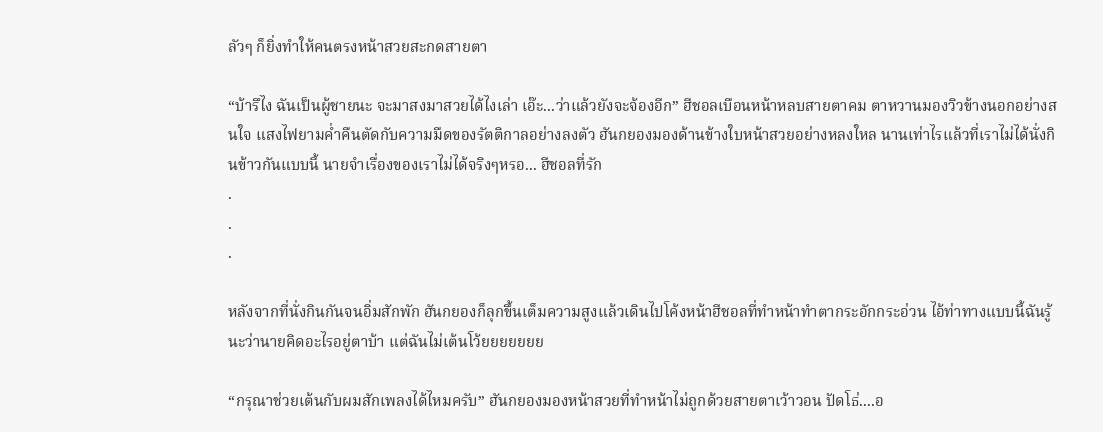ลัวๆ ก็ยิ่งทำให้คนตรงหน้าสวยสะกดสายตา

“บ้ารึไง ฉันเป็นผู้ชายนะ จะมาสงมาสวยได้ไงเล่า เอ๊ะ...ว่าแล้วยังจะจ้องอีก” ฮีชอลเบือนหน้าหลบสายตาคม ตาหวานมองวิวข้างนอกอย่างสนใจ แสงไฟยามค่ำคืนตัดกับความมืดของรัตติกาลอย่างลงตัว ฮันกยองมองด้านข้างใบหน้าสวยอย่างหลงใหล นานเท่าไรแล้วที่เราไม่ได้นั่งกินข้าวกันแบบนี้ นายจำเรื่องของเราไม่ได้จริงๆหรอ... ฮีชอลที่รัก
.
.
.

หลังจากที่นั่งกินกันจนอิ่มสักพัก ฮันกยองก็ลุกขึ้นเต็มความสูงแล้วเดินไปโค้งหน้าฮีชอลที่ทำหน้าทำตากระอักกระอ่วน ไอ้ท่าทางแบบนี้ฉันรู้นะว่านายคิดอะไรอยู่ตาบ้า แต่ฉันไม่เต้นโว้ยยยยยยย

“กรุณาช่วยเต้นกับผมสักเพลงได้ไหมครับ” ฮันกยองมองหน้าสวยที่ทำหน้าไม่ถูกด้วยสายตาเว้าวอน ปัดโธ่....อ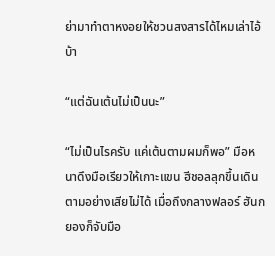ย่ามาทำตาหงอยให้ชวนสงสารได้ไหมเล่าไอ้บ้า

“แต่ฉันเต้นไม่เป็นนะ”

“ไม่เป็นไรครับ แค่เต้นตามผมก็พอ” มือหนาดึงมือเรียวให้เกาะแขน ฮีชอลลุกขึ้นเดินตามอย่างเสียไม่ได้ เมื่อถึงกลางฟลอร์ ฮันกยองก็จับมือ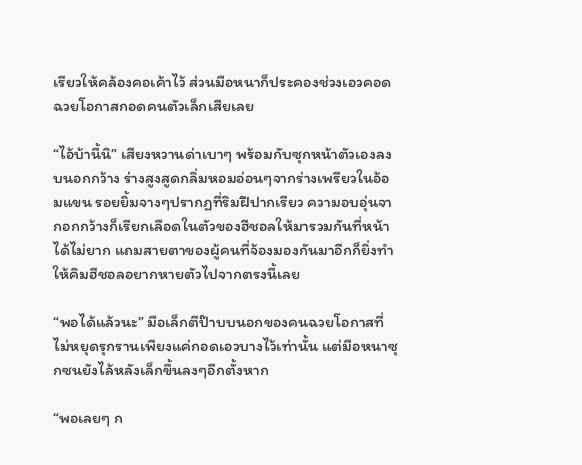เรียวให้คล้องคอเค้าไว้ ส่วนมือหนาก็ประคองช่วงเอวคอดฉวยโอกาสกอดคนตัวเล็กเสียเลย

“ไอ้บ้านี้นิ” เสียงหวานด่าเบาๆ พร้อมกับซุกหน้าตัวเองลงบนอกกว้าง ร่างสูงสูดกลิ่มหอมอ่อนๆจากร่างเพรียวในอ้อมแขน รอยยิ้มจางๆปรากฏที่ริมฝีปากเรียว ความอบอุ่นจากอกกว้างก็เรียกเลือดในตัวของฮีชอลให้มารวมกันที่หน้าได้ไม่ยาก แถมสายตาของผู้คนที่จ้องมองกันมาอีกก็ยิ่งทำให้คิมฮีชอลอยากหายตัวไปจากตรงนี้เลย

“พอได้แล้วนะ” มือเล็กตีป๊าบบนอกของคนฉวยโอกาสที่ไม่หยุดรุกรานเพียงแค่กอดเอวบางไว้เท่านั้น แต่มือหนาซุกซนยังไล้หลังเล็กขึ้นลงๆอีกตั้งหาก

“พอเลยๆ ก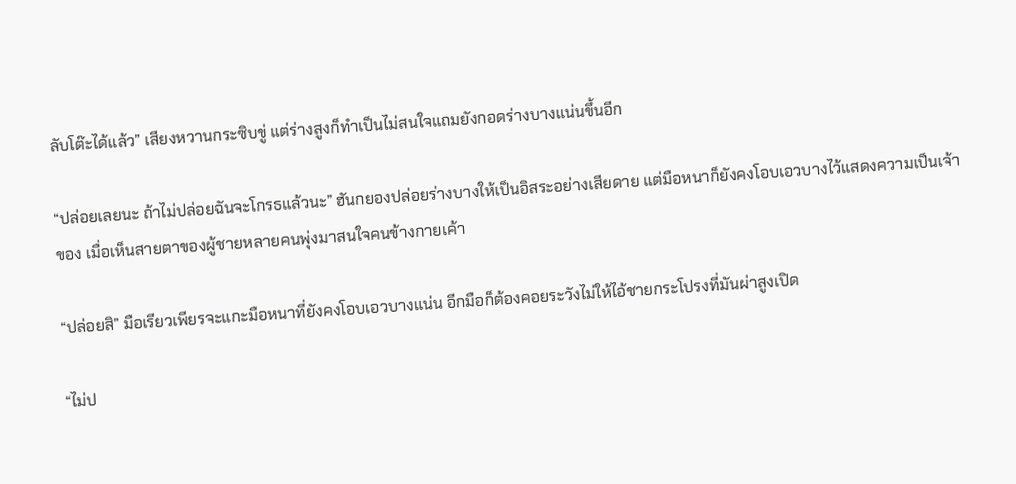ลับโต๊ะได้แล้ว” เสียงหวานกระซิบขู่ แต่ร่างสูงก็ทำเป็นไม่สนใจแถมยังกอดร่างบางแน่นขึ้นอีก

“ปล่อยเลยนะ ถ้าไม่ปล่อยฉันจะโกรธแล้วนะ” ฮันกยองปล่อยร่างบางให้เป็นอิสระอย่างเสียดาย แต่มือหนาก็ยังคงโอบเอวบางไว้แสดงความเป็นเจ้าของ เมื่อเห็นสายตาของผู้ชายหลายคนพุ่งมาสนใจคนข้างกายเค้า

“ปล่อยสิ” มือเรียวเพียรจะแกะมือหนาที่ยังคงโอบเอวบางแน่น อีกมือก็ต้องคอยระวังไม่ให้ไอ้ชายกระโปรงที่มันผ่าสูงเปิด

“ไม่ป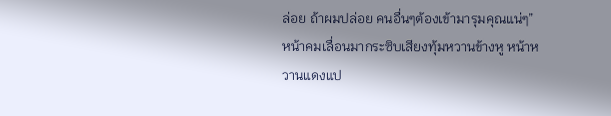ล่อย ถ้าผมปล่อย คนอื่นๆต้องเข้ามารุมคุณแน่ๆ” หน้าคมเลื่อนมากระซิบเสียงทุ้มหวานข้างหู หน้าหวานแดงแป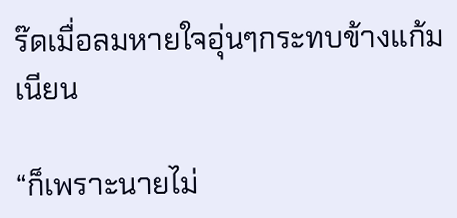ร๊ดเมื่อลมหายใจอุ่นๆกระทบข้างแก้มเนียน

“ก็เพราะนายไม่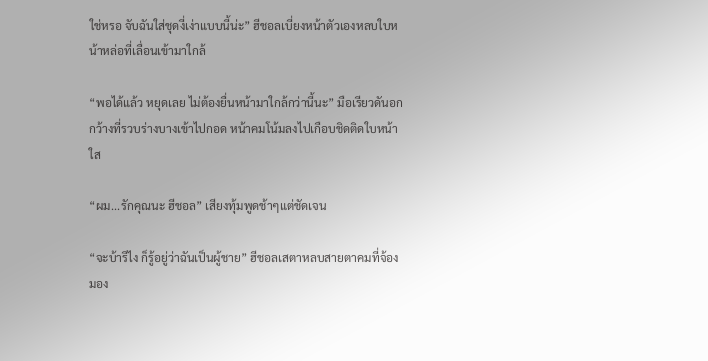ใช่หรอ จับฉันใส่ชุดงี่เง่าแบบนี้น่ะ” ฮีชอลเบี่ยงหน้าตัวเองหลบใบหน้าหล่อที่เลื่อนเข้ามาใกล้

“พอได้แล้ว หยุดเลย ไม่ต้องยื่นหน้ามาใกล้กว่านี้นะ” มือเรียวดันอกกว้างที่รวบร่างบางเข้าไปกอด หน้าคมโน้มลงไปเกือบชิดติดใบหน้าใส

“ผม...รักคุณนะ ฮีชอล” เสียงทุ้มพูดช้าๆแต่ชัดเจน

“จะบ้ารึไง ก็รู้อยู่ว่าฉันเป็นผู้ชาย” ฮีชอลเสตาหลบสายตาคมที่จ้องมอง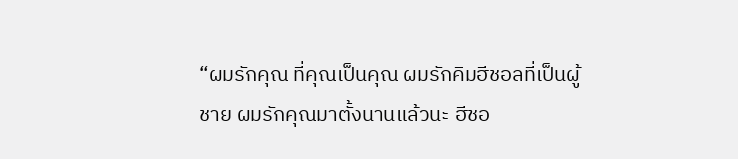“ผมรักคุณ ที่คุณเป็นคุณ ผมรักคิมฮีชอลที่เป็นผู้ชาย ผมรักคุณมาตั้งนานแล้วนะ ฮีชอ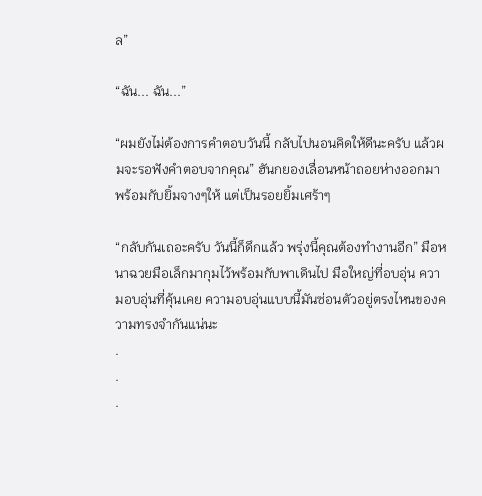ล”

“ฉัน... ฉัน...”

“ผมยังไม่ต้องการคำตอบวันนี้ กลับไปนอนคิดให้ดีนะครับ แล้วผมจะรอฟังคำตอบจากคุณ” ฮันกยองเลื่อนหน้าถอยห่างออกมา พร้อมกับยิ้มจางๆให้ แต่เป็นรอยยิ้มเศร้าๆ

“กลับกันเถอะครับ วันนี้ก็ดึกแล้ว พรุ่งนี้คุณต้องทำงานอีก” มือหนาฉวยมือเล็กมากุมไว้พร้อมกับพาเดินไป มือใหญ่ที่อบอุ่น ความอบอุ่นที่คุ้นเคย ความอบอุ่นแบบนี้มันซ่อนตัวอยู่ตรงไหนของความทรงจำกันแน่นะ
.
.
.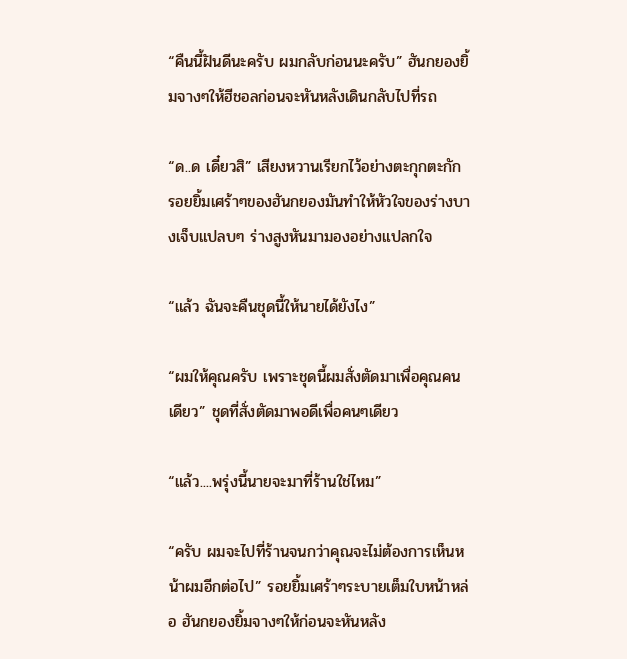“คืนนี้ฝันดีนะครับ ผมกลับก่อนนะครับ” ฮันกยองยิ้มจางๆให้ฮีชอลก่อนจะหันหลังเดินกลับไปที่รถ

“ด..ด เดี๋ยวสิ” เสียงหวานเรียกไว้อย่างตะกุกตะกัก รอยยิ้มเศร้าๆของฮันกยองมันทำให้หัวใจของร่างบางเจ็บแปลบๆ ร่างสูงหันมามองอย่างแปลกใจ

“แล้ว ฉันจะคืนชุดนี้ให้นายได้ยังไง”

“ผมให้คุณครับ เพราะชุดนี้ผมสั่งตัดมาเพื่อคุณคนเดียว” ชุดที่สั่งตัดมาพอดีเพื่อคนๆเดียว

“แล้ว....พรุ่งนี้นายจะมาที่ร้านใช่ไหม”

“ครับ ผมจะไปที่ร้านจนกว่าคุณจะไม่ต้องการเห็นหน้าผมอีกต่อไป” รอยยิ้มเศร้าๆระบายเต็มใบหน้าหล่อ ฮันกยองยิ้มจางๆให้ก่อนจะหันหลัง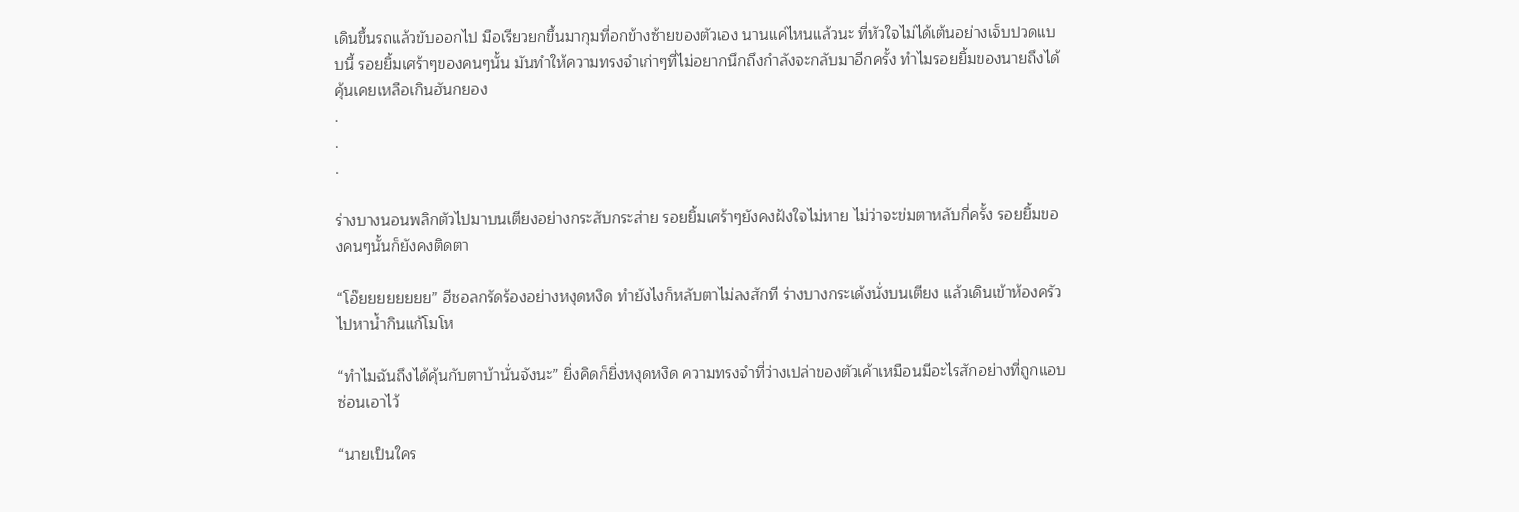เดินขึ้นรถแล้วขับออกไป มือเรียวยกขึ้นมากุมที่อกข้างซ้ายของตัวเอง นานแค่ไหนแล้วนะ ที่หัวใจไม่ได้เต้นอย่างเจ็บปวดแบบนี้ รอยยิ้มเศร้าๆของคนๆนั้น มันทำให้ความทรงจำเก่าๆที่ไม่อยากนึกถึงกำลังจะกลับมาอีกครั้ง ทำไมรอยยิ้มของนายถึงได้คุ้นเคยเหลือเกินฮันกยอง
.
.
.

ร่างบางนอนพลิกตัวไปมาบนเตียงอย่างกระสับกระส่าย รอยยิ้มเศร้าๆยังคงฝังใจไม่หาย ไม่ว่าจะข่มตาหลับกี่ครั้ง รอยยิ้มของคนๆนั้นก็ยังคงติดตา

“โอ๊ยยยยยยยย” ฮีชอลกรัดร้องอย่างหงุดหงิด ทำยังไงก็หลับตาไม่ลงสักที ร่างบางกระเด้งนั่งบนเตียง แล้วเดินเข้าห้องครัวไปหาน้ำกินแก้โมโห

“ทำไมฉันถึงได้คุ้นกับตาบ้านั่นจังนะ” ยิ่งคิดก็ยิ่งหงุดหงิด ความทรงจำที่ว่างเปล่าของตัวเค้าเหมือนมีอะไรสักอย่างที่ถูกแอบซ่อนเอาไว้

“นายเป็นใคร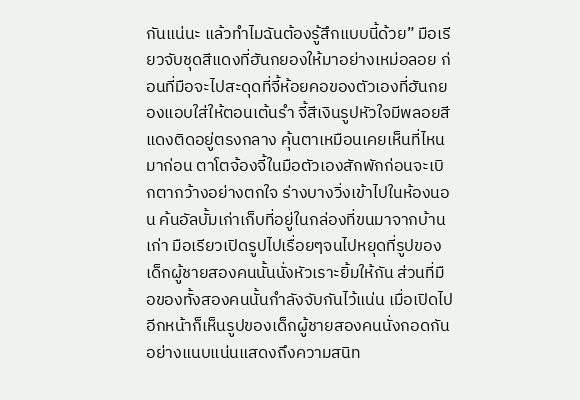กันแน่นะ แล้วทำไมฉันต้องรู้สึกแบบนี้ด้วย” มือเรียวจับชุดสีแดงที่ฮันกยองให้มาอย่างเหม่อลอย ก่อนที่มือจะไปสะดุดที่จี้ห้อยคอของตัวเองที่ฮันกยองแอบใส่ให้ตอนเต้นรำ จี้สีเงินรูปหัวใจมีพลอยสีแดงติดอยู่ตรงกลาง คุ้นตาเหมือนเคยเห็นที่ไหนมาก่อน ตาโตจ้องจี้ในมือตัวเองสักพักก่อนจะเบิกตากว้างอย่างตกใจ ร่างบางวิ่งเข้าไปในห้องนอน ค้นอัลบั้มเก่าเก็บที่อยู่ในกล่องที่ขนมาจากบ้านเก่า มือเรียวเปิดรูปไปเรื่อยๆจนไปหยุดที่รูปของเด็กผู้ชายสองคนนั้นนั่งหัวเราะยิ้มให้กัน ส่วนที่มือของทั้งสองคนนั้นกำลังจับกันไว้แน่น เมื่อเปิดไปอีกหน้าก็เห็นรูปของเด็กผู้ชายสองคนนั่งกอดกันอย่างแนบแน่นแสดงถึงความสนิท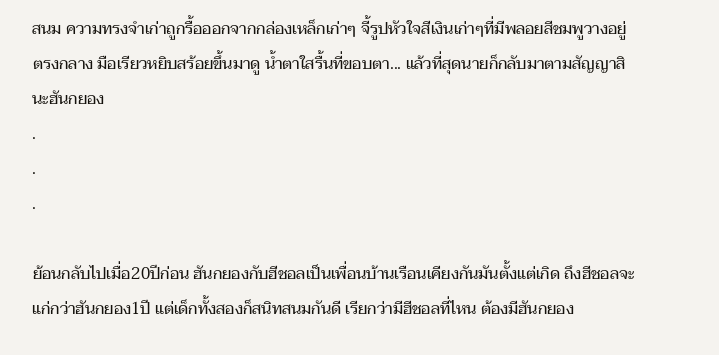สนม ความทรงจำเก่าถูกรื้อออกจากกล่องเหล็กเก่าๆ จี้รูปหัวใจสีเงินเก่าๆที่มีพลอยสีชมพูวางอยู่ตรงกลาง มือเรียวหยิบสร้อยขึ้นมาดู น้ำตาใสรื้นที่ขอบตา... แล้วที่สุดนายก็กลับมาตามสัญญาสินะฮันกยอง
.
.
.

ย้อนกลับไปเมื่อ20ปีก่อน ฮันกยองกับฮีชอลเป็นเพื่อนบ้านเรือนเคียงกันมันตั้งแต่เกิด ถึงฮีชอลจะแก่กว่าฮันกยอง1ปี แต่เด็กทั้งสองก็สนิทสนมกันดี เรียกว่ามีฮีชอลที่ไหน ต้องมีฮันกยอง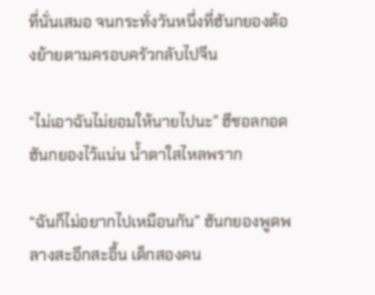ที่นั่นเสมอ จนกระทั่งวันหนึ่งที่ฮันกยองต้องย้ายตามครอบครัวกลับไปจีน

“ไม่เอาฉันไม่ยอมให้นายไปนะ” ฮีชอลกอดฮันกยองไว้แน่น น้ำตาใสไหลพราก

“ฉันก็ไม่อยากไปเหมือนกัน” ฮันกยองพูดพลางสะอึกสะอื้น เด็กสองคน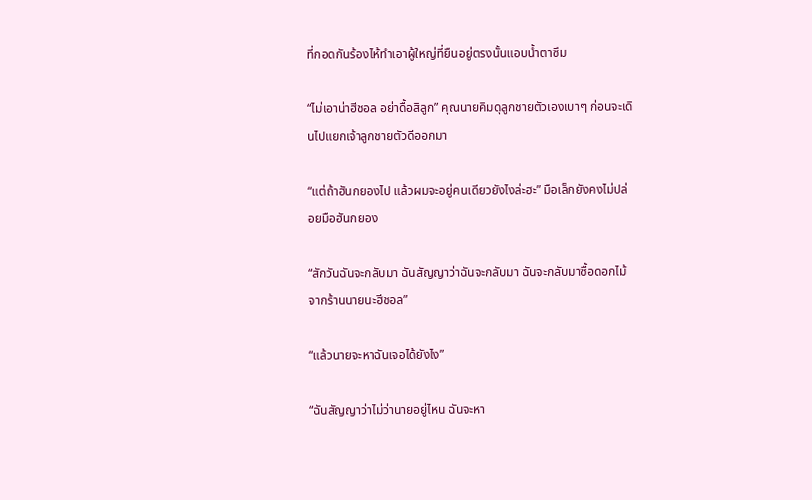ที่กอดกันร้องไห้ทำเอาผู้ใหญ่ที่ยืนอยู่ตรงนั้นแอบน้ำตาซึม

“ไม่เอาน่าฮีชอล อย่าดื้อสิลูก” คุณนายคิมดุลูกชายตัวเองเบาๆ ก่อนจะเดินไปแยกเจ้าลูกชายตัวดีออกมา

“แต่ถ้าฮันกยองไป แล้วผมจะอยู่คนเดียวยังไงล่ะฮะ” มือเล็กยังคงไม่ปล่อยมือฮันกยอง

“สักวันฉันจะกลับมา ฉันสัญญาว่าฉันจะกลับมา ฉันจะกลับมาซื้อดอกไม้จากร้านนายนะฮีชอล”

“แล้วนายจะหาฉันเจอได้ยังไง”

“ฉันสัญญาว่าไม่ว่านายอยู่ไหน ฉันจะหา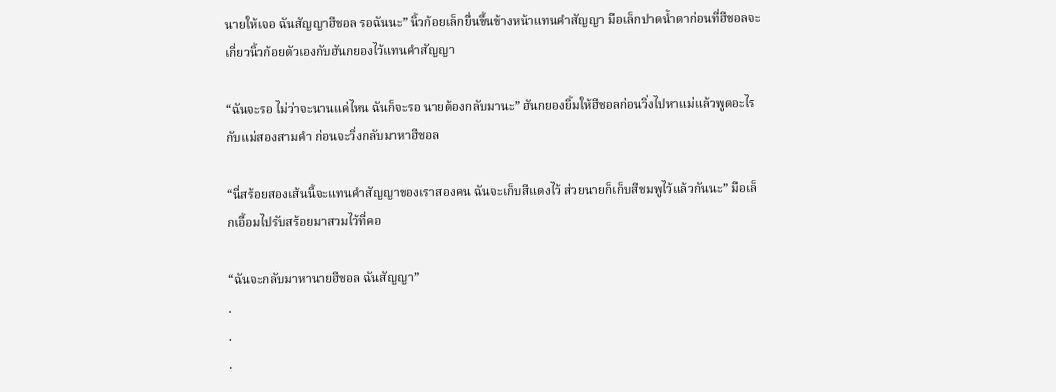นายให้เจอ ฉันสัญญาฮีชอล รอฉันนะ” นิ้วก้อยเล็กยื่นขึ้นข้างหน้าแทนคำสัญญา มือเล็กปาดน้ำตาก่อนที่ฮีชอลจะเกี่ยวนิ้วก้อยตัวเองกับฮันกยองไว้แทนคำสัญญา

“ฉันจะรอ ไม่ว่าจะนานแค่ไหน ฉันก็จะรอ นายต้องกลับมานะ” ฮันกยองยิ้มให้ฮีชอลก่อนวิ่งไปหาแม่แล้วพูดอะไรกับแม่สองสามคำ ก่อนจะวิ่งกลับมาหาฮีชอล

“นี่สร้อยสองเส้นนี้จะแทนคำสัญญาของเราสองคน ฉันจะเก็บสีแดงไว้ ส่วยนายก็เก็บสีชมพูไว้แล้วกันนะ” มือเล็กเอื้อมไปรับสร้อยมาสวมไว้ที่คอ

“ฉันจะกลับมาหานายฮีชอล ฉันสัญญา”
.
.
.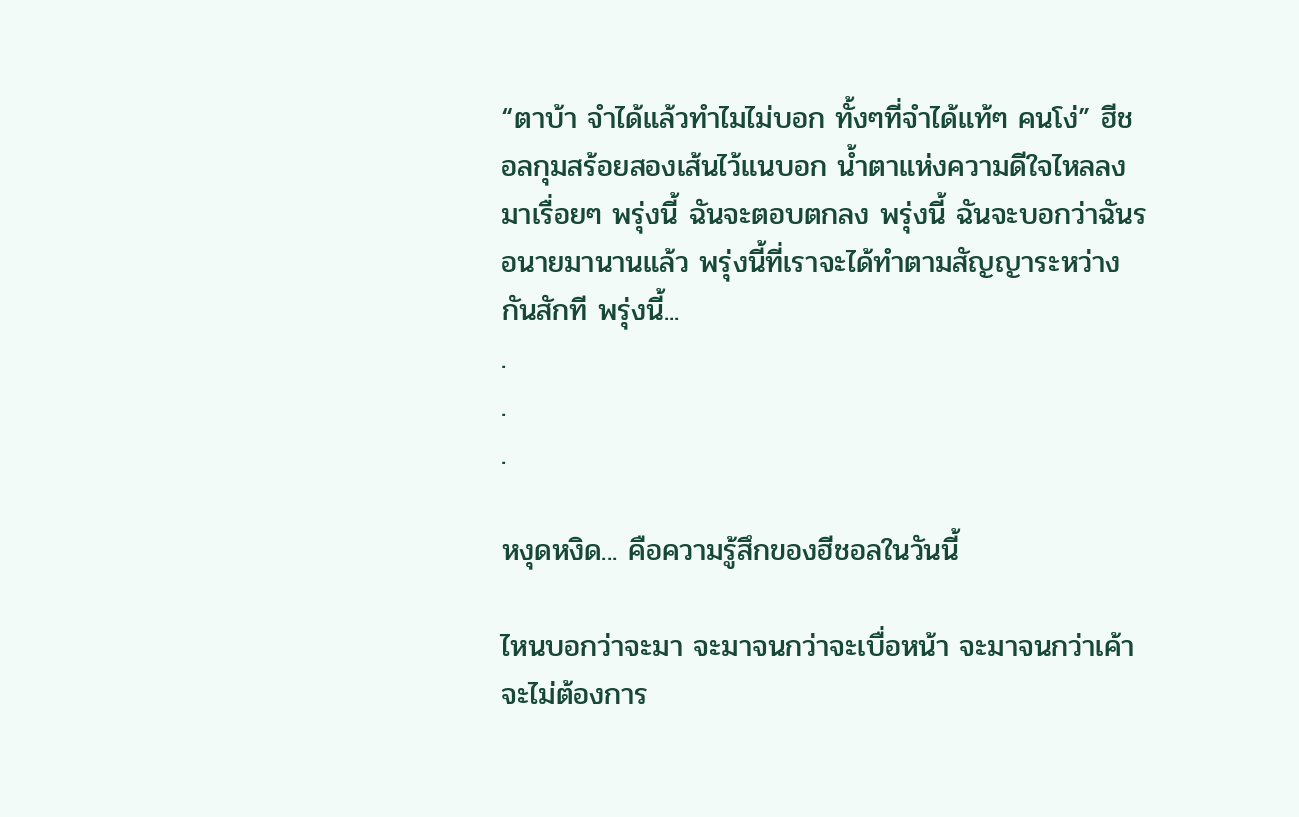“ตาบ้า จำได้แล้วทำไมไม่บอก ทั้งๆที่จำได้แท้ๆ คนโง่” ฮีชอลกุมสร้อยสองเส้นไว้แนบอก น้ำตาแห่งความดีใจไหลลงมาเรื่อยๆ พรุ่งนี้ ฉันจะตอบตกลง พรุ่งนี้ ฉันจะบอกว่าฉันรอนายมานานแล้ว พรุ่งนี้ที่เราจะได้ทำตามสัญญาระหว่างกันสักที พรุ่งนี้...
.
.
.

หงุดหงิด... คือความรู้สึกของฮีชอลในวันนี้

ไหนบอกว่าจะมา จะมาจนกว่าจะเบื่อหน้า จะมาจนกว่าเค้าจะไม่ต้องการ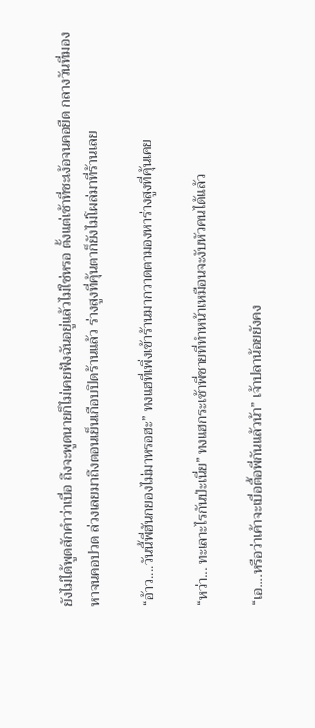ยังไม่ได้พูดสักคำว่าเบื่อ ถึงจะพูดนายก็ไม่เคยฟังฉันอยู่แล้วไม่ใช่หรอ ตั้งแต่เช้าที่ชะเง้อจนคอยืด กลางวันที่มองหาจนคอปวด ล่วงเลยมาถึงตอนเย็นเกือบปิดร้านแล้ว ร่างสูงที่คุ้นตาก็ยังไม่โผล่มาที่ร้านเลย

“อ้าว....วันนี้พี่ฮันกยองไม่มาหรอฮะ” ทงแฮที่เพิ่งเข้าร้านมากวาดตามองหาร่างสูงที่คุ้นเคย

“หว่า... ทะเลาะไรกันป่ะเนี่ย” ทงแฮกระเซ้าพี่ชายที่ทำหน้าเหมือนจะงับหัวคนได้แล้ว

“เอ....หรือว่าเค้าจะเบื่อตื้อพี่กันแล้วน้า” เจ้าปลาน้อยยังคง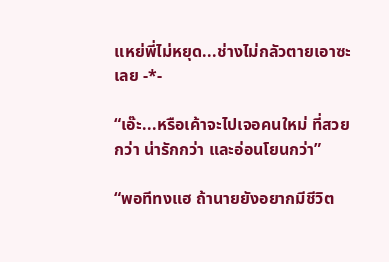แหย่พี่ไม่หยุด...ช่างไม่กลัวตายเอาซะเลย -*-

“เอ๊ะ...หรือเค้าจะไปเจอคนใหม่ ที่สวยกว่า น่ารักกว่า และอ่อนโยนกว่า”

“พอทีทงแฮ ถ้านายยังอยากมีชีวิต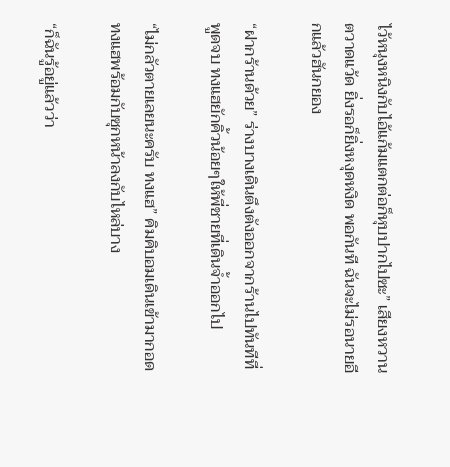ไว้หนุงหนิงกับไอ้แก้มแตกต่อก็หุบปากไปซะ” เสียงหวานตวาดแว้ด ยิ่งรอก็ยิ่งหงุดหงิด พอกันที ฉันจะไม่รอนายอีกแล้วฮันกยอง

“ฝากร้านด้วย” ร่างบางเดินตึงตังออกจากร้านไปทันทีที่พูดจบ ทงแฮยักคิ้วน้อยๆให้พี่ชายที่เดินจ้ำออกไป

“ไม่กลัวตายเลยนะครับ ทงแฮ” คิมคิบอมเดินเข้ามากอดทงแฮพร้อมกับซุกหน้าลงกับไหล่บาง

“ก็ฉันรู้อยู่แล้วว่า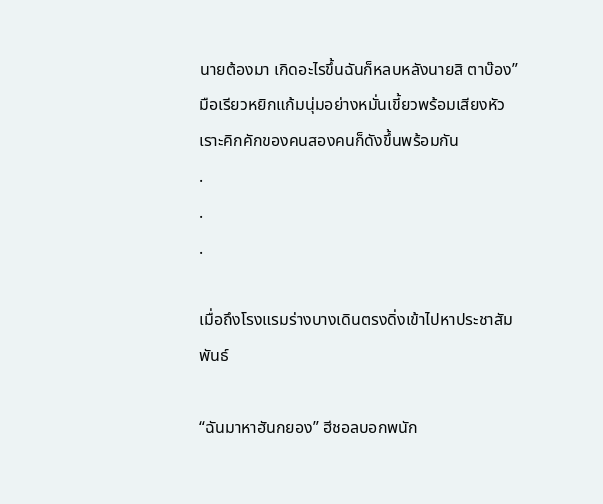นายต้องมา เกิดอะไรขึ้นฉันก็หลบหลังนายสิ ตาบ๊อง” มือเรียวหยิกแก้มนุ่มอย่างหมั่นเขี้ยวพร้อมเสียงหัวเราะคิกคักของคนสองคนก็ดังขึ้นพร้อมกัน
.
.
.

เมื่อถึงโรงแรมร่างบางเดินตรงดิ่งเข้าไปหาประชาสัมพันธ์

“ฉันมาหาฮันกยอง” ฮีชอลบอกพนัก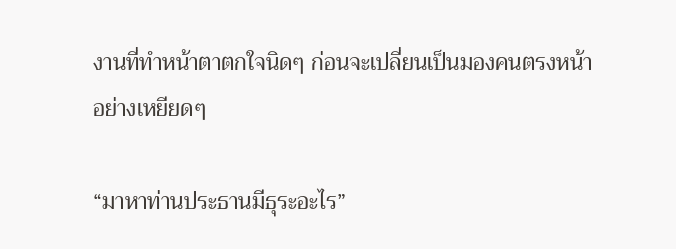งานที่ทำหน้าตาตกใจนิดๆ ก่อนจะเปลี่ยนเป็นมองคนตรงหน้าอย่างเหยียดๆ

“มาหาท่านประธานมีธุระอะไร”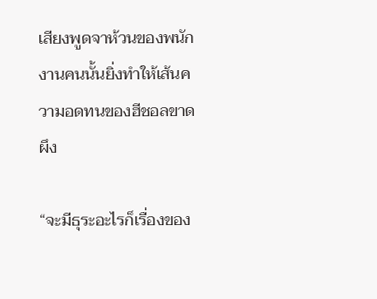เสียงพูดจาห้วนของพนักงานคนนั้นยิ่งทำให้เส้นความอดทนของฮีชอลขาดผึง

“จะมีธุระอะไรก็เรื่องของ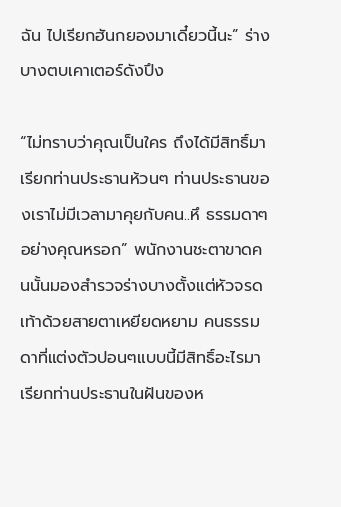ฉัน ไปเรียกฮันกยองมาเดี๋ยวนี้นะ” ร่างบางตบเคาเตอร์ดังปึง

“ไม่ทราบว่าคุณเป็นใคร ถึงได้มีสิทธิ์มาเรียกท่านประธานห้วนๆ ท่านประธานของเราไม่มีเวลามาคุยกับคน..หึ ธรรมดาๆอย่างคุณหรอก” พนักงานชะตาขาดคนนั้นมองสำรวจร่างบางตั้งแต่หัวจรดเท้าด้วยสายตาเหยียดหยาม คนธรรมดาที่แต่งตัวปอนๆแบบนี้มีสิทธิ์อะไรมาเรียกท่านประธานในฝันของห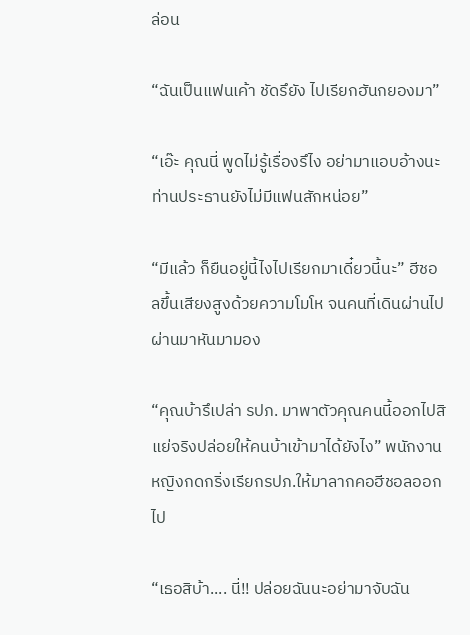ล่อน

“ฉันเป็นแฟนเค้า ชัดรึยัง ไปเรียกฮันกยองมา”

“เอ๊ะ คุณนี่ พูดไม่รู้เรื่องรึไง อย่ามาแอบอ้างนะ ท่านประธานยังไม่มีแฟนสักหน่อย”

“มีแล้ว ก็ยืนอยู่นี้ไงไปเรียกมาเดี๋ยวนี้นะ” ฮีชอลขึ้นเสียงสูงด้วยความโมโห จนคนที่เดินผ่านไปผ่านมาหันมามอง

“คุณบ้ารึเปล่า รปภ. มาพาตัวคุณคนนี้ออกไปสิ แย่จริงปล่อยให้คนบ้าเข้ามาได้ยังไง” พนักงานหญิงกดกริ่งเรียกรปภ.ให้มาลากคอฮีชอลออกไป

“เธอสิบ้า.... นี่!! ปล่อยฉันนะอย่ามาจับฉัน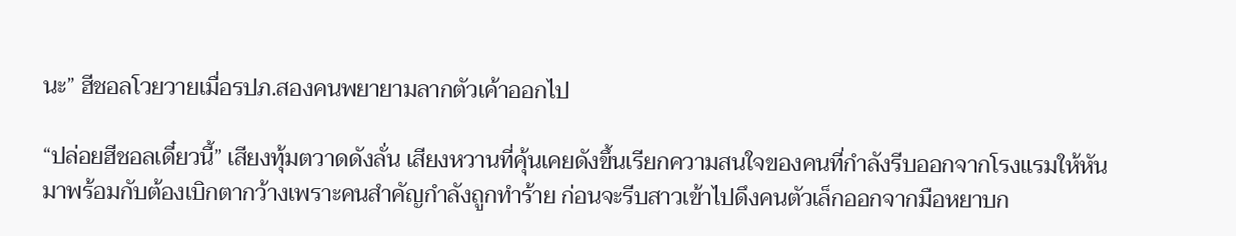นะ” ฮีชอลโวยวายเมื่อรปภ.สองคนพยายามลากตัวเค้าออกไป

“ปล่อยฮีชอลเดี๋ยวนี้” เสียงทุ้มตวาดดังลั่น เสียงหวานที่คุ้นเคยดังขึ้นเรียกความสนใจของคนที่กำลังรีบออกจากโรงแรมให้หันมาพร้อมกับต้องเบิกตากว้างเพราะคนสำคัญกำลังถูกทำร้าย ก่อนจะรีบสาวเข้าไปดึงคนตัวเล็กออกจากมือหยาบก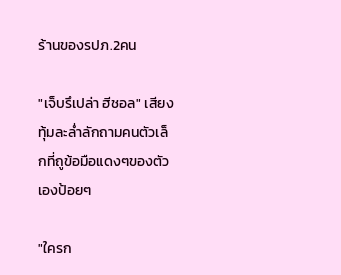ร้านของรปภ.2คน

"เจ็บรึเปล่า ฮีชอล" เสียงทุ้มละล่ำลักถามคนตัวเล็กที่ถูข้อมือแดงๆของตัวเองป้อยๆ

"ใครก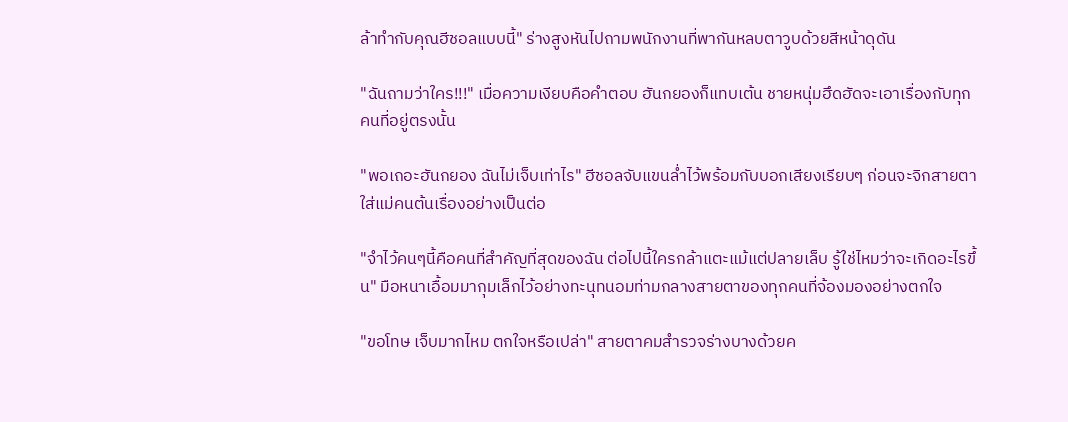ล้าทำกับคุณฮีชอลแบบนี้" ร่างสูงหันไปถามพนักงานที่พากันหลบตาวูบด้วยสีหน้าดุดัน

"ฉันถามว่าใคร!!!" เมื่อความเงียบคือคำตอบ ฮันกยองก็แทบเต้น ชายหนุ่มฮึดฮัดจะเอาเรื่องกับทุกคนที่อยู่ตรงนั้น

"พอเถอะฮันกยอง ฉันไม่เจ็บเท่าไร" ฮีชอลจับแขนล่ำไว้พร้อมกับบอกเสียงเรียบๆ ก่อนจะจิกสายตาใส่แม่คนต้นเรื่องอย่างเป็นต่อ

"จำไว้คนๆนี้คือคนที่สำคัญที่สุดของฉัน ต่อไปนี้ใครกล้าแตะแม้แต่ปลายเล็บ รู้ใช่ไหมว่าจะเกิดอะไรขึ้น" มือหนาเอื้อมมากุมเล็กไว้อย่างทะนุทนอมท่ามกลางสายตาของทุกคนที่จ้องมองอย่างตกใจ

"ขอโทษ เจ็บมากไหม ตกใจหรือเปล่า" สายตาคมสำรวจร่างบางด้วยค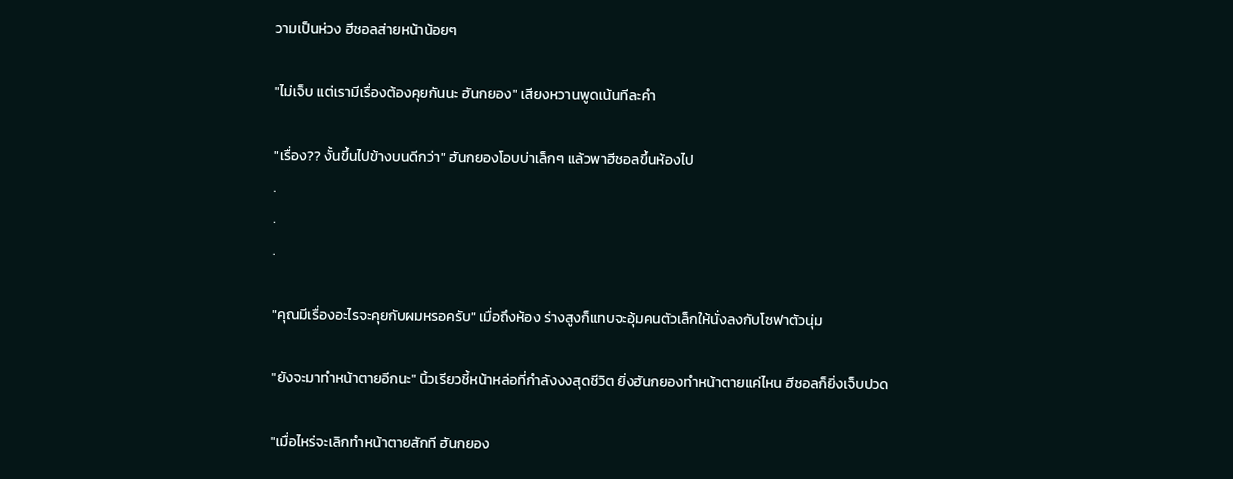วามเป็นห่วง ฮีชอลส่ายหน้าน้อยๆ

"ไม่เจ็บ แต่เรามีเรื่องต้องคุยกันนะ ฮันกยอง" เสียงหวานพูดเน้นทีละคำ

"เรื่อง?? งั้นขึ้นไปข้างบนดีกว่า" ฮันกยองโอบบ่าเล็กๆ แล้วพาฮีชอลขึ้นห้องไป
.
.
.

"คุณมีเรื่องอะไรจะคุยกับผมหรอครับ" เมื่อถึงห้อง ร่างสูงก็แทบจะอุ้มคนตัวเล็กให้นั่งลงกับโซฟาตัวนุ่ม

"ยังจะมาทำหน้าตายอีกนะ" นิ้วเรียวชี้หน้าหล่อที่กำลังงงสุดชีวิต ยิ่งฮันกยองทำหน้าตายแค่ไหน ฮีชอลก็ยิ่งเจ็บปวด

"เมื่อไหร่จะเลิกทำหน้าตายสักที ฮันกยอง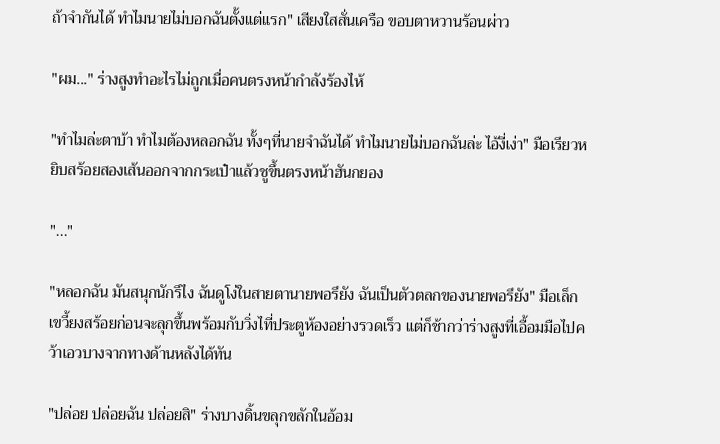ถ้าจำกันได้ ทำไมนายไม่บอกฉันตั้งแต่แรก" เสียงใสสั่นเครือ ขอบตาหวานร้อนผ่าว

"ผม..." ร่างสูงทำอะไรไม่ถูกเมื่อคนตรงหน้ากำลังร้องไห้

"ทำไมล่ะตาบ้า ทำไมต้องหลอกฉัน ทั้งๆที่นายจำฉันได้ ทำไมนายไม่บอกฉันล่ะ ไอ้งี่เง่า" มือเรียวหยิบสร้อยสองเส้นออกจากกระเป๋าแล้วชูขึ้นตรงหน้าฮันกยอง

"..."

"หลอกฉัน มันสนุกนักรึไง ฉันดูโง่ในสายตานายพอรึยัง ฉันเป็นตัวตลกของนายพอรึยัง" มือเล็กเขวี้ยงสร้อยก่อนจะลุกขึ้นพร้อมกับวิ่งไที่ประตูห้องอย่างรวดเร็ว แต่ก็ช้ากว่าร่างสูงที่เอื้อมมือไปคว้าเอวบางจากทางด้านหลังได้ทัน

"ปล่อย ปล่อยฉัน ปล่อยสิ" ร่างบางดิ้นขลุกขลักในอ้อม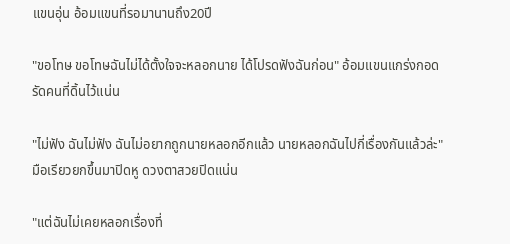แขนอุ่น อ้อมแขนที่รอมานานถึง20ปี

"ขอโทษ ขอโทษฉันไม่ได้ตั้งใจจะหลอกนาย ได้โปรดฟังฉันก่อน" อ้อมแขนแกร่งกอดรัดคนที่ดิ้นไว้แน่น

"ไม่ฟัง ฉันไม่ฟัง ฉันไม่อยากถูกนายหลอกอีกแล้ว นายหลอกฉันไปกี่เรื่องกันแล้วล่ะ" มือเรียวยกขึ้นมาปิดหู ดวงตาสวยปิดแน่น

"แต่ฉันไม่เคยหลอกเรื่องที่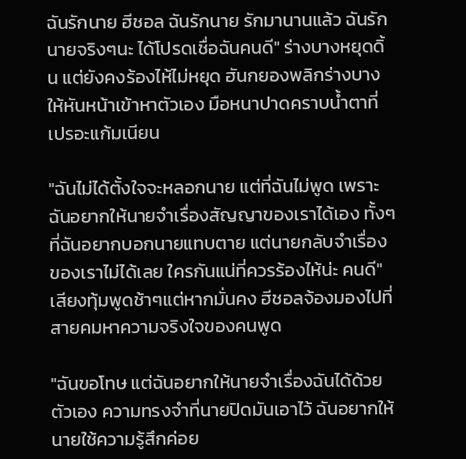ฉันรักนาย ฮีชอล ฉันรักนาย รักมานานแล้ว ฉันรักนายจริงๆนะ ได้โปรดเชื่อฉันคนดี" ร่างบางหยุดดิ้น แต่ยังคงร้องไห้ไม่หยุด ฮันกยองพลิกร่างบางให้หันหน้าเข้าหาตัวเอง มือหนาปาดคราบน้ำตาที่เปรอะแก้มเนียน

"ฉันไม่ได้ตั้งใจจะหลอกนาย แต่ที่ฉันไม่พูด เพราะฉันอยากให้นายจำเรื่องสัญญาของเราได้เอง ทั้งๆที่ฉันอยากบอกนายแทบตาย แต่นายกลับจำเรื่องของเราไม่ได้เลย ใครกันแน่ที่ควรร้องไห้น่ะ คนดี" เสียงทุ้มพูดช้าๆแต่หากมั่นคง ฮีชอลจ้องมองไปที่สายคมหาความจริงใจของคนพูด

"ฉันขอโทษ แต่ฉันอยากให้นายจำเรื่องฉันได้ด้วยตัวเอง ความทรงจำที่นายปิดมันเอาไว้ ฉันอยากให้นายใช้ความรู้สึกค่อย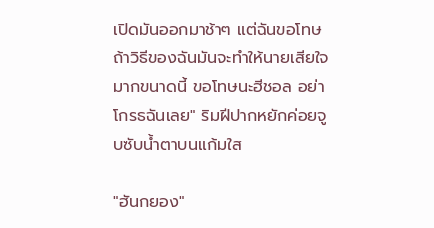เปิดมันออกมาช้าๆ แต่ฉันขอโทษถ้าวิธีของฉันมันจะทำให้นายเสียใจมากขนาดนี้ ขอโทษนะฮีชอล อย่าโกรธฉันเลย" ริมฝีปากหยักค่อยจูบซับน้ำตาบนแก้มใส

"ฮันกยอง"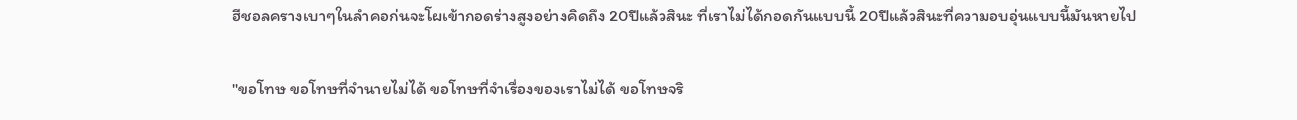ฮีชอลครางเบาๆในลำคอก่นจะโผเข้ากอดร่างสูงอย่างคิดถึง 20ปีแล้วสินะ ที่เราไม่ได้กอดกันแบบนี้ 20ปีแล้วสินะที่ความอบอุ่นแบบนี้มันหายไป

"ขอโทษ ขอโทษที่จำนายไม่ได้ ขอโทษที่จำเรื่องของเราไม่ได้ ขอโทษจริ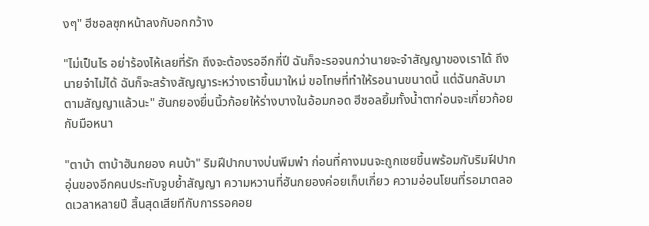งๆ" ฮีชอลซุกหน้าลงกับอกกว้าง

"ไม่เป็นไร อย่าร้องไห้เลยที่รัก ถึงจะต้องรออีกกี่ปี ฉันก็จะรอจนกว่านายจะจำสัญญาของเราได้ ถึงนายจำไม่ได้ ฉันก็จะสร้างสัญญาระหว่างเราขึ้นมาใหม่ ขอโทษที่ทำให้รอนานขนาดนี้ แต่ฉันกลับมาตามสัญญาแล้วนะ" ฮันกยองยื่นนิ้วก้อยให้ร่างบางในอ้อมกอด ฮีชอลยิ้มทั้งน้ำตาก่อนจะเกี่ยวก้อยกับมือหนา

"ตาบ้า ตาบ้าฮันกยอง คนบ้า" ริมฝีปากบางบ่นพึมพำ ก่อนที่คางมนจะถูกเชยขึ้นพร้อมกับริมฝีปากอุ่นของอีกคนประทับจูบย้ำสัญญา ความหวานที่ฮันกยองค่อยเก็บเกี่ยว ความอ่อนโยนที่รอมาตลอดเวลาหลายปี สิ้นสุดเสียทีกับการรอคอย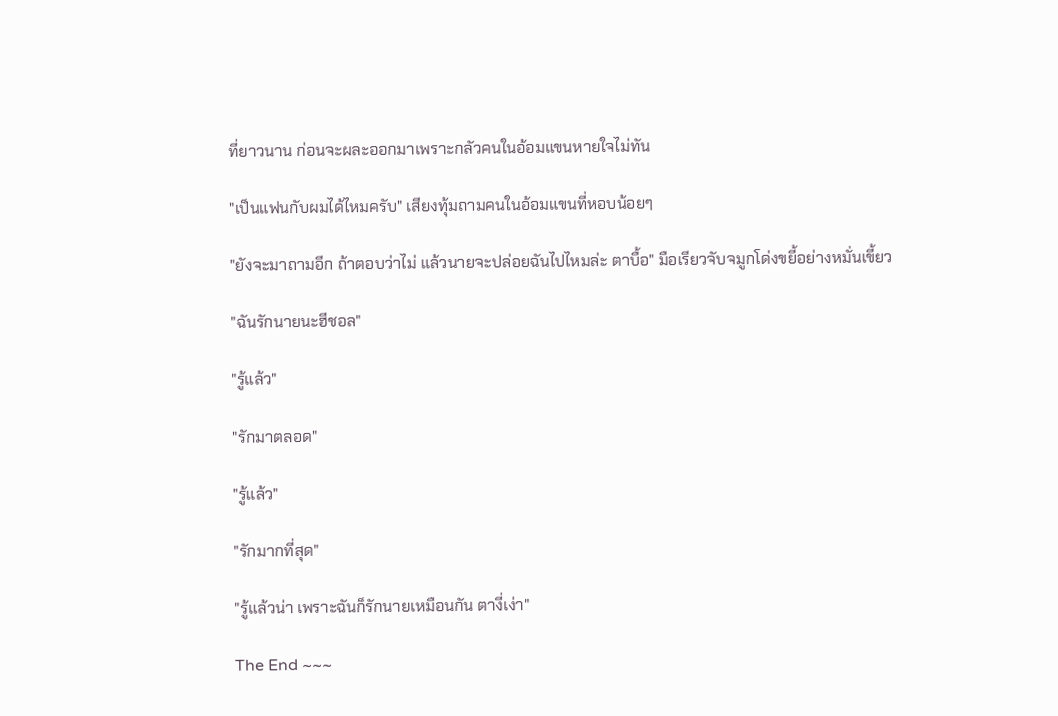ที่ยาวนาน ก่อนจะผละออกมาเพราะกลัวคนในอ้อมแขนหายใจไม่ทัน

"เป็นแฟนกับผมได้ไหมครับ" เสียงทุ้มถามคนในอ้อมแขนที่หอบน้อยๆ

"ยังจะมาถามอีก ถ้าตอบว่าไม่ แล้วนายจะปล่อยฉันไปไหมล่ะ ตาบื้อ" มือเรียวจับจมูกโด่งขยี้อย่างหมั่นเขี้ยว

"ฉันรักนายนะฮีชอล"

"รู้แล้ว"

"รักมาตลอด"

"รู้แล้ว"

"รักมากที่สุด"

"รู้แล้วน่า เพราะฉันก็รักนายเหมือนกัน ตางี่เง่า"

The End ~~~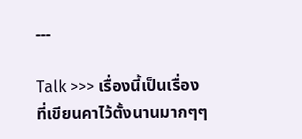---

Talk >>> เรื่องนี้เป็นเรื่องที่เขียนคาไว้ตั้งนานมากๆๆ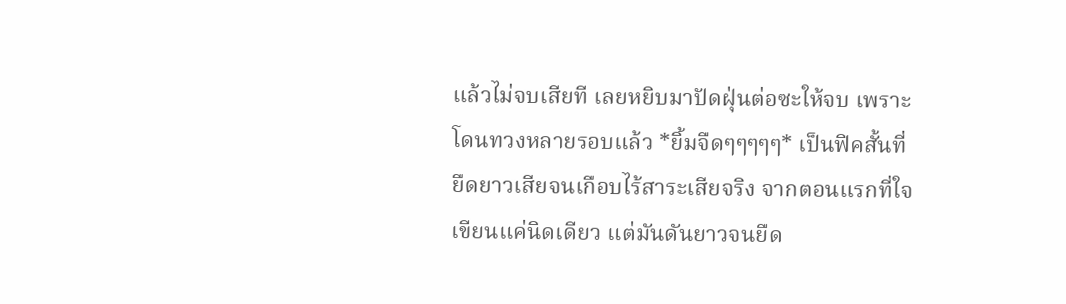แล้วไม่จบเสียที เลยหยิบมาปัดฝุ่นต่อซะให้จบ เพราะโดนทวงหลายรอบแล้ว *ยิ้มจืดๆๆๆๆๆ* เป็นฟิคสั้นที่ยืดยาวเสียจนเกือบไร้สาระเสียจริง จากตอนแรกที่ใจเขียนแค่นิดเดียว แต่มันดันยาวจนยืด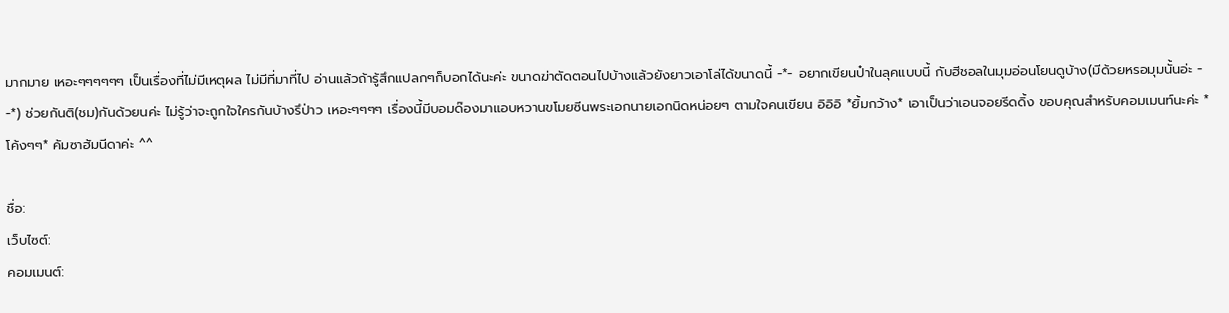มากมาย เหอะๆๆๆๆๆๆ เป็นเรื่องที่ไม่มีเหตุผล ไม่มีที่มาที่ไป อ่านแล้วถ้ารู้สึกแปลกๆก็บอกได้นะค่ะ ขนาดฆ่าตัดตอนไปบ้างแล้วยังยาวเอาโล่ได้ขนาดนี้ -*- อยากเขียนป๋าในลุคแบบนี้ กับฮีชอลในมุมอ่อนโยนดูบ้าง(มีด้วยหรอมุมนั้นอ่ะ - -*) ช่วยกันติ(ชม)กันด้วยนค่ะ ไม่รู้ว่าจะถูกใจใครกันบ้างรึป่าว เหอะๆๆๆๆ เรื่องนี้มีบอมด๊องมาแอบหวานขโมยซีนพระเอกนายเอกนิดหน่อยๆ ตามใจคนเขียน อิอิอิ *ยิ้มกว้าง* เอาเป็นว่าเอนจอยรีดดิ้ง ขอบคุณสำหรับคอมเมนท์นะค่ะ *โค้งๆๆ* คัมซาฮัมนีดาค่ะ ^^

ชื่อ:
เว็บไซต์:
คอมเมนต์: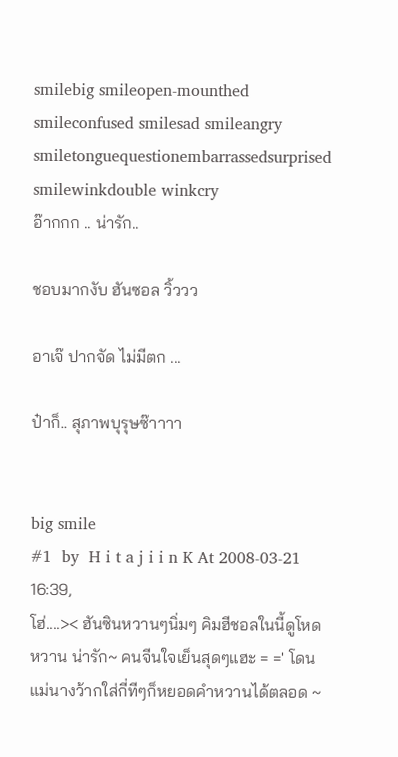smilebig smileopen-mounthed smileconfused smilesad smileangry smiletonguequestionembarrassedsurprised smilewinkdouble winkcry
อ๊ากกก .. น่ารัก..

ชอบมากงับ ฮันซอล วิ้ววว

อาเจ๊ ปากจัด ไม่มีตก ...

ป๋าก็.. สุภาพบุรุษซ๊าาาา


big smile
#1  by  H i t a j i i n K At 2008-03-21 16:39,
โฮ่....>< ฮันซินหวานๆนิ่มๆ คิมฮีชอลในนี้ดูโหดหวาน น่ารัก~ คนจีนใจเย็นสุดๆแฮะ = =' โดนแม่นางว้ากใส่กี่ทีๆก็หยอดคำหวานได้ตลอด ~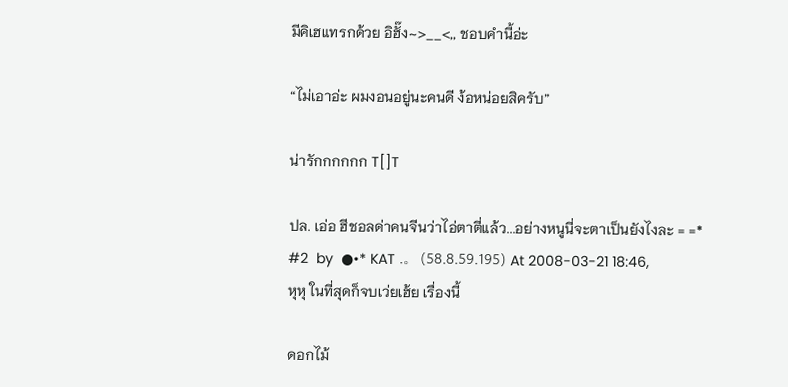มีคิเฮแทรกด้วย อิฮั๊ง~>__<,, ชอบคำนี้อ่ะ

“ไม่เอาอ่ะ ผมงอนอยู่นะคนดี ง้อหน่อยสิครับ”

น่ารักกกกกก T[]T

ปล. เอ่อ ฮีชอลด่าคนจีนว่าไอ่ตาตี่แล้ว...อย่างหนูนี่จะตาเป็นยังไงละ = =*
#2  by  ●•* KAT .。 (58.8.59.195) At 2008-03-21 18:46,
หุหุ ในที่สุดก็จบเว่ยเฮ้ย เรื่องนี้

ดอกไม้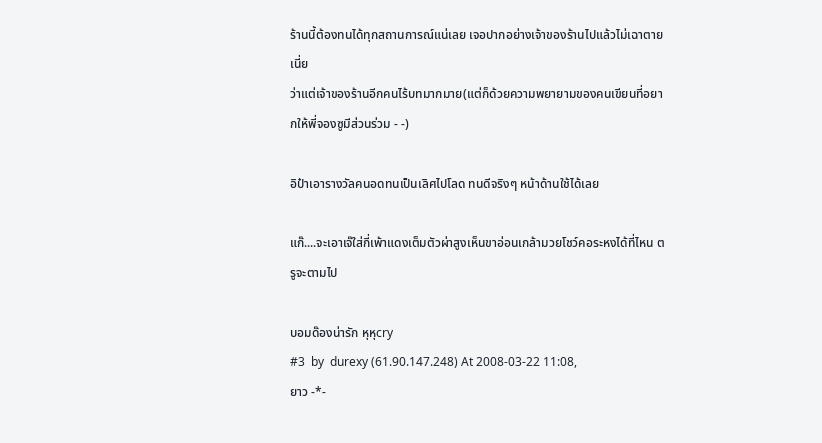ร้านนี้ต้องทนได้ทุกสถานการณ์แน่เลย เจอปากอย่างเจ้าของร้านไปแล้วไม่เฉาตายเนี่ย
ว่าแต่เจ้าของร้านอีกคนไร้บทมากมาย(แต่ก็ด้วยความพยายามของคนเขียนที่อยากให้พี่จองซูมีส่วนร่วม - -)

อิป๋าเอารางวัลคนอดทนเป็นเลิศไปโลด ทนดีจริงๆ หน้าด้านใช้ได้เลย

แก๊....จะเอาเจ๊ใส่กี่เพ้าแดงเต็มตัวผ่าสูงเห็นขาอ่อนเกล้ามวยโชว์คอระหงได้ที่ไหน ตรูจะตามไป

บอมด๊องน่ารัก หุหุcry
#3  by  durexy (61.90.147.248) At 2008-03-22 11:08,
ยาว -*-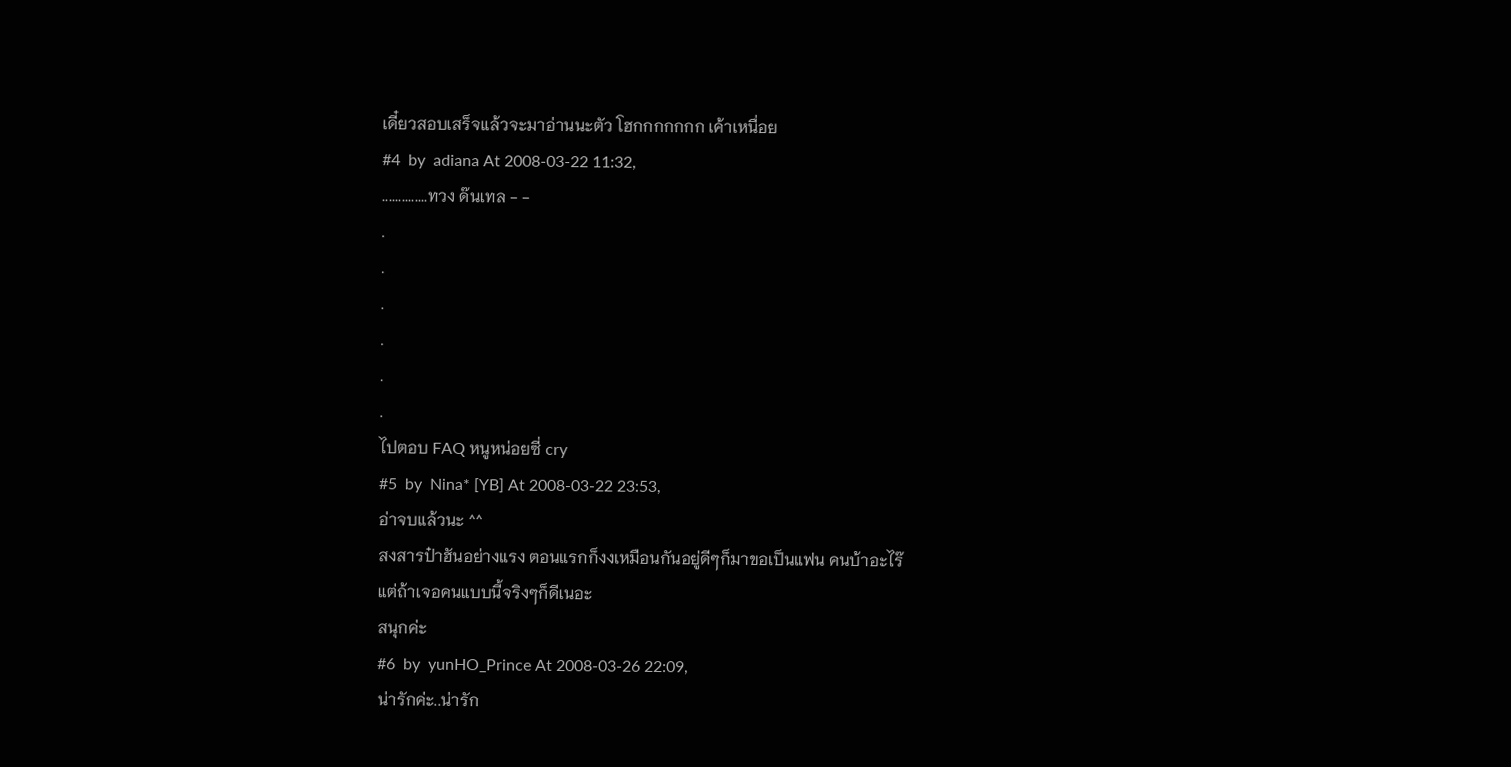เดี๋ยวสอบเสร็จแล้วจะมาอ่านนะตัว โฮกกกกกกก เค้าเหนื่อย
#4  by  adiana At 2008-03-22 11:32,
..............ทวง ด๊นเทล - -
.
.
.
.
.
.
ไปตอบ FAQ หนูหน่อยซี่ cry
#5  by  Nina* [YB] At 2008-03-22 23:53,
อ่าจบแล้วนะ ^^
สงสารป๋าฮันอย่างแรง ตอนแรกก็งงเหมือนกันอยู่ดีๆก็มาขอเป็นแฟน คนบ้าอะไร๊
แต่ถ้าเจอคนแบบนี้จริงๆก็ดีเนอะ
สนุกค่ะ
#6  by  yunHO_Prince At 2008-03-26 22:09,
น่ารักค่ะ..น่ารัก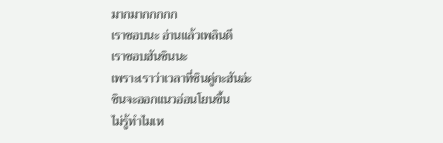มากมากกกกก
เราชอบนะ อ่านแล้วเพลินดี
เราชอบฮันซินนะ
เพราะเราว่าเวลาที่ซินคู่กะฮันอ่ะ
ซินจะออกแนวอ่อนโยนขึ้น
ไม่รู้ทำไมเห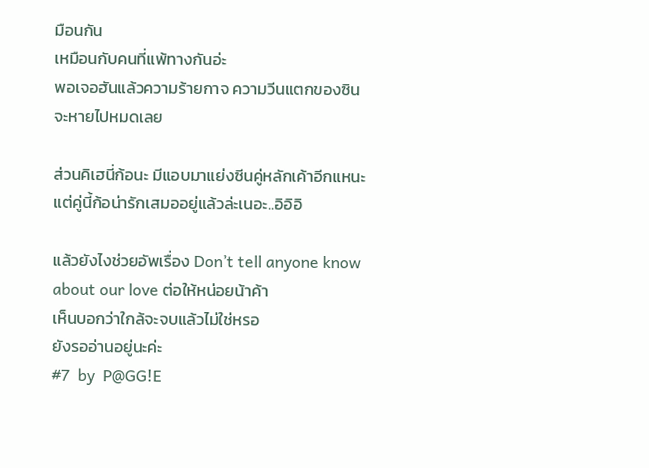มือนกัน
เหมือนกับคนที่แพ้ทางกันอ่ะ
พอเจอฮันแล้วความร้ายกาจ ความวีนแตกของซินจะหายไปหมดเลย

ส่วนคิเฮนี่ก้อนะ มีแอบมาแย่งซีนคู่หลักเค้าอีกแหนะ
แต่คู่นี้ก้อน่ารักเสมออยู่แล้วล่ะเนอะ..อิอิอิ

แล้วยังไงช่วยอัพเรื่อง Don’t tell anyone know about our love ต่อให้หน่อยน้าค้า
เห็นบอกว่าใกล้จะจบแล้วไม่ใช่หรอ
ยังรออ่านอยู่นะค่ะ
#7  by  P@GG!E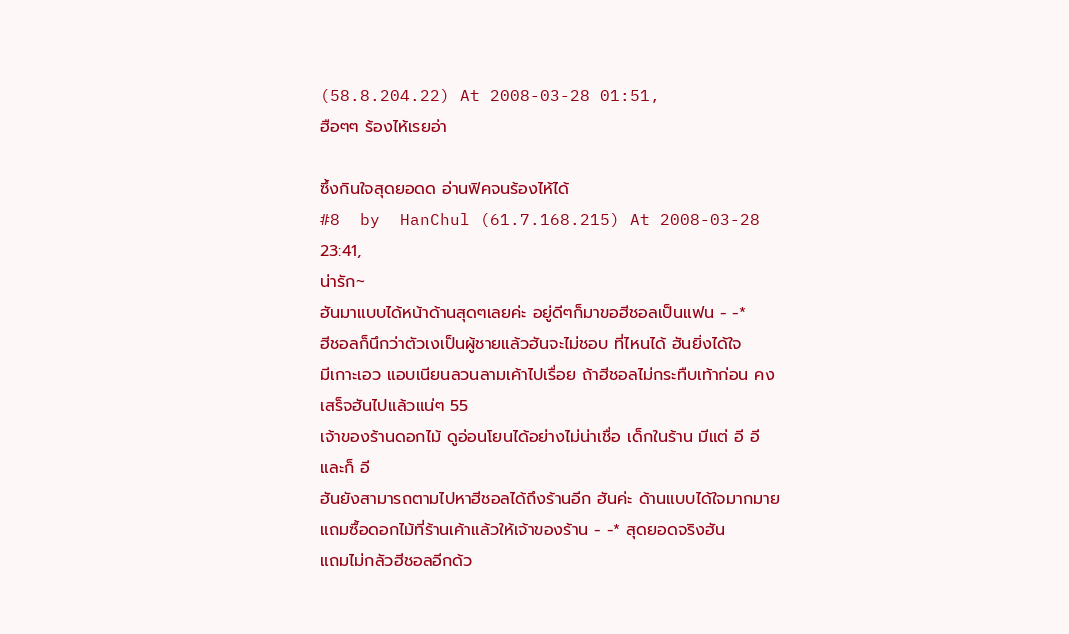(58.8.204.22) At 2008-03-28 01:51,
ฮือๆๆ ร้องไห้เรยอ่า

ซึ้งกินใจสุดยอดด อ่านฟิคจนร้องไห้ได้
#8  by  HanChul (61.7.168.215) At 2008-03-28 23:41,
น่ารัก~
ฮันมาแบบได้หน้าด้านสุดๆเลยค่ะ อยู่ดีๆก็มาขอฮีชอลเป็นแฟน - -*
ฮีชอลก็นึกว่าตัวเงเป็นผู้ชายแล้วฮันจะไม่ชอบ ที่ไหนได้ ฮันยิ่งได้ใจ
มีเกาะเอว แอบเนียนลวนลามเค้าไปเรื่อย ถ้าฮีชอลไม่กระทืบเท้าก่อน คงเสร็จฮันไปแล้วแน่ๆ 55
เจ้าของร้านดอกไม้ ดูอ่อนโยนได้อย่างไม่น่าเชื่อ เด็กในร้าน มีแต่ อี อี และก็ อี
ฮันยังสามารถตามไปหาฮีชอลได้ถึงร้านอีก ฮันค่ะ ด้านแบบได้ใจมากมาย แถมซื้อดอกไม้ที่ร้านเค้าแล้วให้เจ้าของร้าน - -* สุดยอดจริงฮัน
แถมไม่กลัวฮีชอลอีกด้ว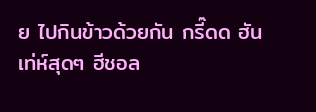ย ไปกินข้าวด้วยกัน กรี๊ดด ฮันเท่ห์สุดๆ ฮีชอล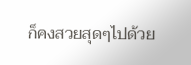ก็คงสวยสุดๆไปด้วย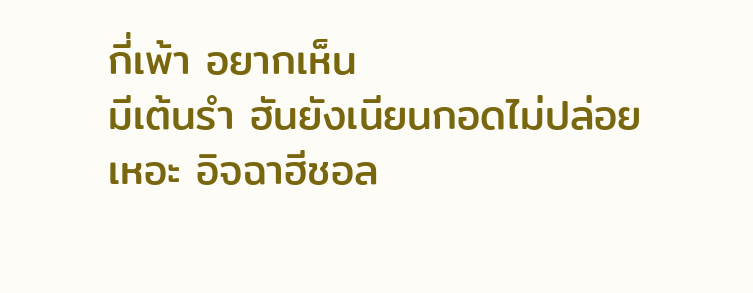กี่เพ้า อยากเห็น
มีเต้นรำ ฮันยังเนียนกอดไม่ปล่อย เหอะ อิจฉาฮีชอล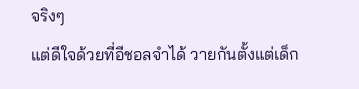จริงๆ
แต่ดีใจด้วยที่อีชอลจำได้ วายกันตั้งแต่เด็ก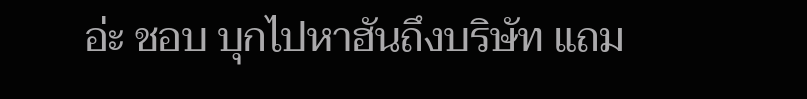อ่ะ ชอบ บุกไปหาฮันถึงบริษัท แถม